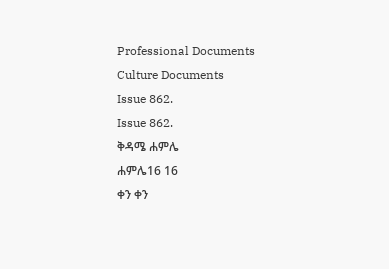Professional Documents
Culture Documents
Issue 862.
Issue 862.
ቅዳሜ ሐምሌ
ሐምሌ16 16
ቀን ቀን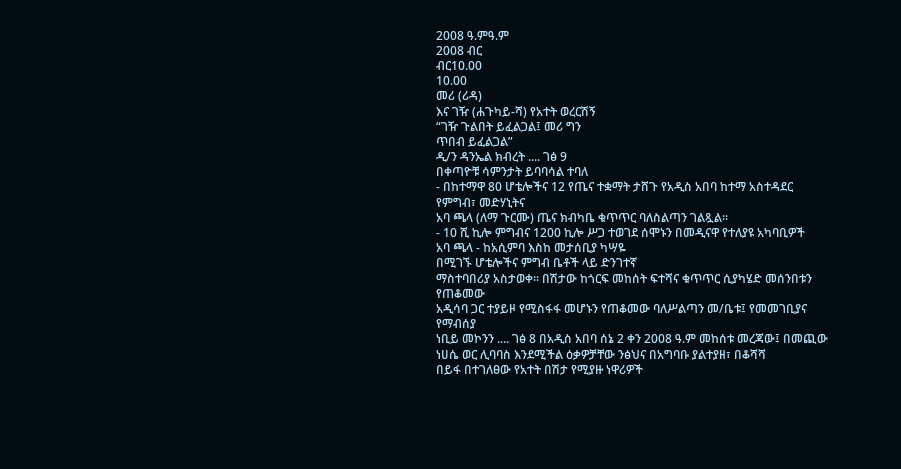2008 ዓ.ምዓ.ም
2008 ብር
ብር10.00
10.00
መሪ (ሪዳ)
እና ገዥ (ሐጉካይ-ሻ) የአተት ወረርሽኝ
“ገዥ ጉልበት ይፈልጋል፤ መሪ ግን
ጥበብ ይፈልጋል”
ዲ/ን ዳንኤል ክብረት .... ገፅ 9
በቀጣዮቹ ሳምንታት ይባባሳል ተባለ
- በከተማዋ 80 ሆቴሎችና 12 የጤና ተቋማት ታሸጉ የአዲስ አበባ ከተማ አስተዳደር የምግብ፣ መድሃኒትና
አባ ጫላ (ለማ ጉርሙ) ጤና ክብካቤ ቁጥጥር ባለስልጣን ገልጿል፡፡
- 10 ሺ ኪሎ ምግብና 1200 ኪሎ ሥጋ ተወገደ ሰሞኑን በመዲናዋ የተለያዩ አካባቢዎች
አባ ጫላ - ከአሲምባ እስከ መታሰቢያ ካሣዬ
በሚገኙ ሆቴሎችና ምግብ ቤቶች ላይ ድንገተኛ
ማስተባበሪያ አስታወቀ፡፡ በሽታው ከጎርፍ መከሰት ፍተሻና ቁጥጥር ሲያካሄድ መሰንበቱን የጠቆመው
አዲሳባ ጋር ተያይዞ የሚስፋፋ መሆኑን የጠቆመው ባለሥልጣን መ/ቤቱ፤ የመመገቢያና የማብሰያ
ነቢይ መኮንን .... ገፅ 8 በአዲስ አበባ ሰኔ 2 ቀን 2008 ዓ.ም መከሰቱ መረጃው፤ በመጪው ነሀሴ ወር ሊባባስ እንደሚችል ዕቃዎቻቸው ንፅህና በአግባቡ ያልተያዘ፣ በቆሻሻ
በይፋ በተገለፀው የአተት በሽታ የሚያዙ ነዋሪዎች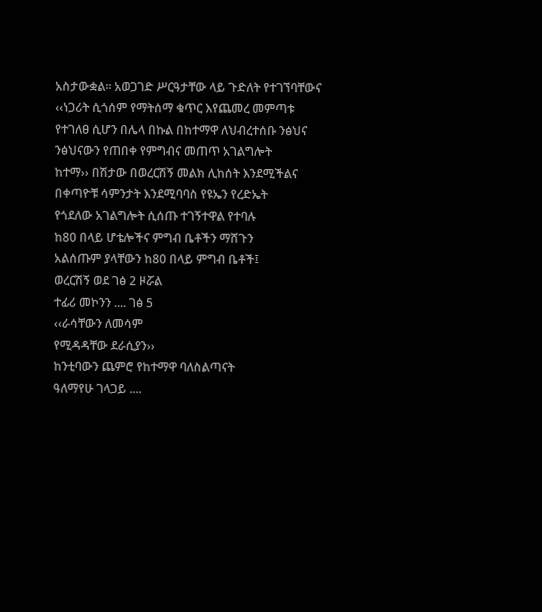አስታውቋል፡፡ አወጋገድ ሥርዓታቸው ላይ ጉድለት የተገኘባቸውና
‹‹ነጋሪት ሲጎሰም የማትሰማ ቁጥር እየጨመረ መምጣቱ የተገለፀ ሲሆን በሌላ በኩል በከተማዋ ለህብረተሰቡ ንፅህና ንፅህናውን የጠበቀ የምግብና መጠጥ አገልግሎት
ከተማ›› በሽታው በወረርሽኝ መልክ ሊከሰት እንደሚችልና
በቀጣዮቹ ሳምንታት እንደሚባባስ የዩኤን የረድኤት
የጎደለው አገልግሎት ሲሰጡ ተገኝተዋል የተባሉ
ከ80 በላይ ሆቴሎችና ምግብ ቤቶችን ማሸጉን
አልሰጡም ያላቸውን ከ80 በላይ ምግብ ቤቶች፤
ወረርሽኝ ወደ ገፅ 2 ዞሯል
ተፊሪ መኮንን .... ገፅ 5
‹‹ራሳቸውን ለመሳም
የሚዳዳቸው ደራሲያን››
ከንቲባውን ጨምሮ የከተማዋ ባለስልጣናት
ዓለማየሁ ገላጋይ ....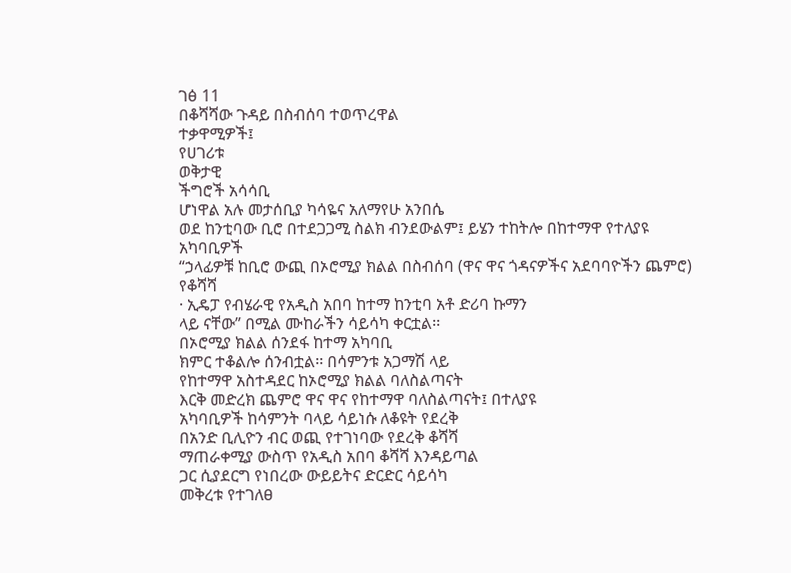ገፅ 11
በቆሻሻው ጉዳይ በስብሰባ ተወጥረዋል
ተቃዋሚዎች፤
የሀገሪቱ
ወቅታዊ
ችግሮች አሳሳቢ
ሆነዋል አሉ መታሰቢያ ካሳዬና አለማየሁ አንበሴ
ወደ ከንቲባው ቢሮ በተደጋጋሚ ስልክ ብንደውልም፤ ይሄን ተከትሎ በከተማዋ የተለያዩ አካባቢዎች
“ኃላፊዎቹ ከቢሮ ውጪ በኦሮሚያ ክልል በስብሰባ (ዋና ዋና ጎዳናዎችና አደባባዮችን ጨምሮ) የቆሻሻ
· ኢዴፓ የብሄራዊ የአዲስ አበባ ከተማ ከንቲባ አቶ ድሪባ ኩማን
ላይ ናቸው” በሚል ሙከራችን ሳይሳካ ቀርቷል፡፡
በኦሮሚያ ክልል ሰንደፋ ከተማ አካባቢ
ክምር ተቆልሎ ሰንብቷል፡፡ በሳምንቱ አጋማሽ ላይ
የከተማዋ አስተዳደር ከኦሮሚያ ክልል ባለስልጣናት
እርቅ መድረክ ጨምሮ ዋና ዋና የከተማዋ ባለስልጣናት፤ በተለያዩ
አካባቢዎች ከሳምንት ባላይ ሳይነሱ ለቆዩት የደረቅ
በአንድ ቢሊዮን ብር ወጪ የተገነባው የደረቅ ቆሻሻ
ማጠራቀሚያ ውስጥ የአዲስ አበባ ቆሻሻ እንዳይጣል
ጋር ሲያደርግ የነበረው ውይይትና ድርድር ሳይሳካ
መቅረቱ የተገለፀ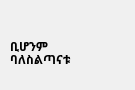ቢሆንም ባለስልጣናቱ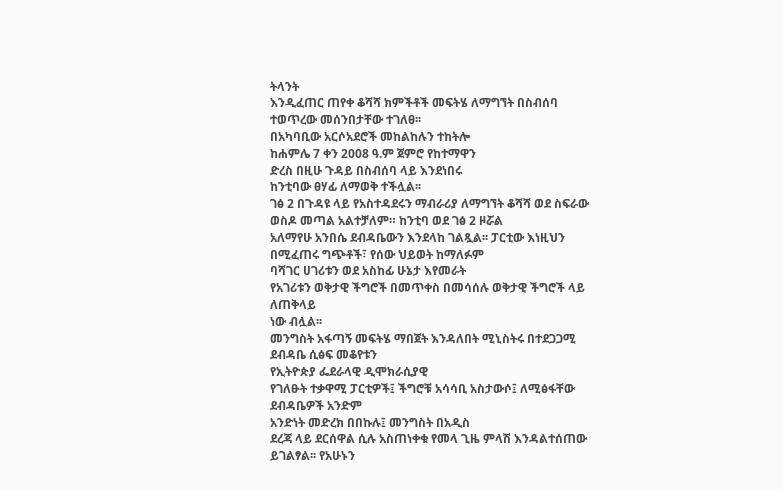ትላንት
እንዲፈጠር ጠየቀ ቆሻሻ ክምችቶች መፍትሄ ለማግኘት በስብሰባ
ተወጥረው መሰንበታቸው ተገለፀ፡፡
በአካባቢው አርሶአደሮች መከልከሉን ተከትሎ
ከሐምሌ 7 ቀን 2008 ዓ.ም ጀምሮ የከተማዋን
ድረስ በዚሁ ጉዳይ በስብሰባ ላይ እንደነበሩ
ከንቲባው ፀሃፊ ለማወቅ ተችሏል፡፡
ገፅ 2 በጉዳዩ ላይ የአስተዳደሩን ማብራሪያ ለማግኘት ቆሻሻ ወደ ስፍራው ወስዶ መጣል አልተቻለም። ከንቲባ ወደ ገፅ 2 ዞሯል
አለማየሁ አንበሴ ደብዳቤውን እንደላከ ገልጿል፡፡ ፓርቲው እነዚህን በሚፈጠሩ ግጭቶች፣ የሰው ህይወት ከማለፉም
ባሻገር ሀገሪቱን ወደ አስከፊ ሁኔታ እየመራት
የአገሪቱን ወቅታዊ ችግሮች በመጥቀስ በመሳሰሉ ወቅታዊ ችግሮች ላይ ለጠቅላይ
ነው ብሏል፡፡
መንግስት አፋጣኝ መፍትሄ ማበጀት እንዳለበት ሚኒስትሩ በተደጋጋሚ ደብዳቤ ሲፅፍ መቆየቱን
የኢትዮጵያ ፌደራላዊ ዲሞክራሲያዊ
የገለፁት ተቃዋሚ ፓርቲዎች፤ ችግሮቹ አሳሳቢ አስታውሶ፤ ለሚፅፋቸው ደብዳቤዎች አንድም
አንድነት መድረክ በበኩሉ፤ መንግስት በአዲስ
ደረጃ ላይ ደርሰዋል ሲሉ አስጠነቀቁ የመላ ጊዜ ምላሽ እንዳልተሰጠው ይገልፃል፡፡ የአሁኑን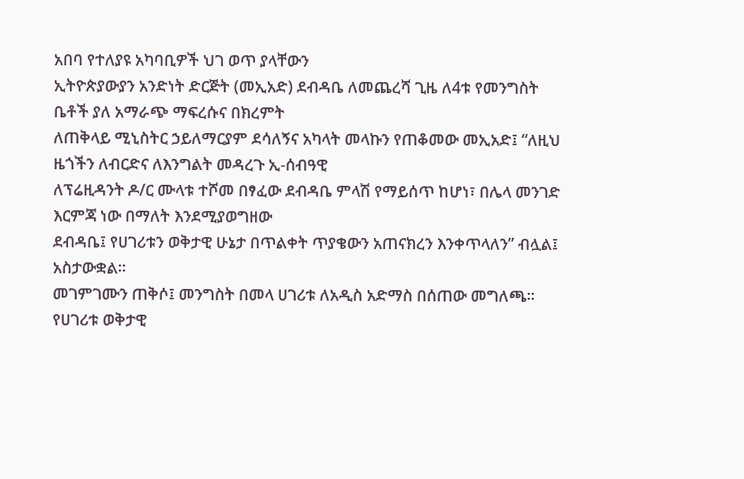አበባ የተለያዩ አካባቢዎች ህገ ወጥ ያላቸውን
ኢትዮጵያውያን አንድነት ድርጅት (መኢአድ) ደብዳቤ ለመጨረሻ ጊዜ ለ4ቱ የመንግስት
ቤቶች ያለ አማራጭ ማፍረሱና በክረምት
ለጠቅላይ ሚኒስትር ኃይለማርያም ደሳለኝና አካላት መላኩን የጠቆመው መኢአድ፤ “ለዚህ
ዜጎችን ለብርድና ለእንግልት መዳረጉ ኢ-ሰብዓዊ
ለፕሬዚዳንት ዶ/ር ሙላቱ ተሾመ በፃፈው ደብዳቤ ምላሽ የማይሰጥ ከሆነ፣ በሌላ መንገድ
እርምጃ ነው በማለት እንደሚያወግዘው
ደብዳቤ፤ የሀገሪቱን ወቅታዊ ሁኔታ በጥልቀት ጥያቄውን አጠናክረን እንቀጥላለን” ብሏል፤
አስታውቋል፡፡
መገምገሙን ጠቅሶ፤ መንግስት በመላ ሀገሪቱ ለአዲስ አድማስ በሰጠው መግለጫ፡፡
የሀገሪቱ ወቅታዊ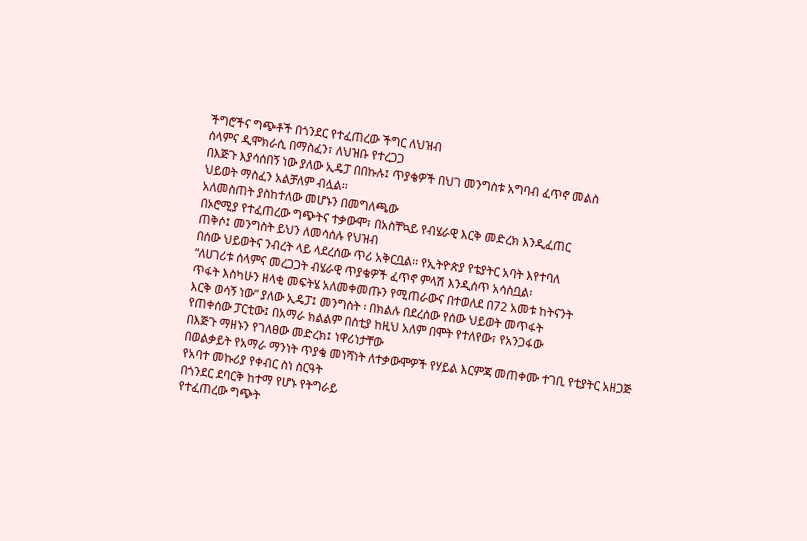ችግሮችና ግጭቶች በጎንደር የተፈጠረው ችግር ለህዝብ
ሰላምና ዲሞክራሲ በማስፈን፣ ለህዝቡ የተረጋጋ
በእጅጉ እያሳሰበኝ ነው ያለው ኢዴፓ በበኩሉ፤ ጥያቄዎች በህገ መንግስቱ አግባብ ፈጥኖ መልስ
ህይወት ማስፈን አልቻለም ብሏል፡፡
አለመስጠት ያስከተለው መሆኑን በመግለጫው
በኦሮሚያ የተፈጠረው ግጭትና ተቃውሞ፣ በአስቸኳይ የብሄራዊ እርቅ መድረክ እንዲፈጠር
ጠቅሶ፤ መንግስት ይህን ለመሳሰሉ የህዝብ
በሰው ህይወትና ንብረት ላይ ላደረሰው ጥሪ አቅርቧል፡፡ የኢትዮጵያ የቴያትር አባት እየተባለ
“ለሀገሪቱ ሰላምና መረጋጋት ብሄራዊ ጥያቄዎች ፈጥኖ ምላሽ እንዲሰጥ አሳስቧል፡
ጥፋት እስካሁን ዘላቂ መፍትሄ አለመቀመጡን የሚጠራውና በተወለደ በ72 አመቱ ከትናንት
እርቅ ወሳኝ ነው” ያለው ኢዴፓ፤ መንግስት ፡ በክልሉ በደረሰው የሰው ህይወት መጥፋት
የጠቀሰው ፓርቲው፤ በአማራ ክልልም በስቲያ ከዚህ አለም በሞት የተለየው፣ የአንጋፋው
በእጅጉ ማዘኑን የገለፀው መድረክ፤ ነዋሪነታቸው
በወልቃይት የአማራ ማንነት ጥያቄ መነሻነት ለተቃውሞዎች የሃይል እርምጃ መጠቀሙ ተገቢ የቲያትር አዘጋጅ የአባተ መኩሪያ የቀብር ስነ ስርዓት
በጎንደር ደባርቅ ከተማ የሆኑ የትግራይ
የተፈጠረው ግጭት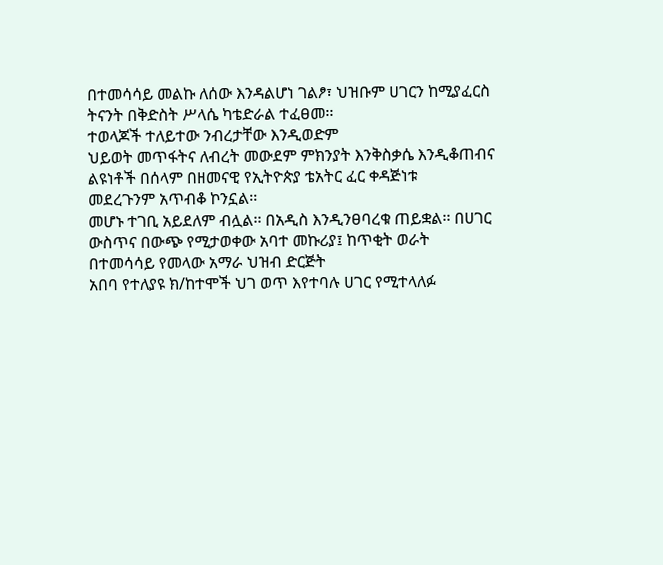በተመሳሳይ መልኩ ለሰው እንዳልሆነ ገልፆ፣ ህዝቡም ሀገርን ከሚያፈርስ ትናንት በቅድስት ሥላሴ ካቴድራል ተፈፀመ፡፡
ተወላጆች ተለይተው ንብረታቸው እንዲወድም
ህይወት መጥፋትና ለብረት መውደም ምክንያት እንቅስቃሴ እንዲቆጠብና ልዩነቶች በሰላም በዘመናዊ የኢትዮጵያ ቴአትር ፈር ቀዳጅነቱ
መደረጉንም አጥብቆ ኮንኗል፡፡
መሆኑ ተገቢ አይደለም ብሏል፡፡ በአዲስ እንዲንፀባረቁ ጠይቋል፡፡ በሀገር ውስጥና በውጭ የሚታወቀው አባተ መኩሪያ፤ ከጥቂት ወራት
በተመሳሳይ የመላው አማራ ህዝብ ድርጅት
አበባ የተለያዩ ክ/ከተሞች ህገ ወጥ እየተባሉ ሀገር የሚተላለፉ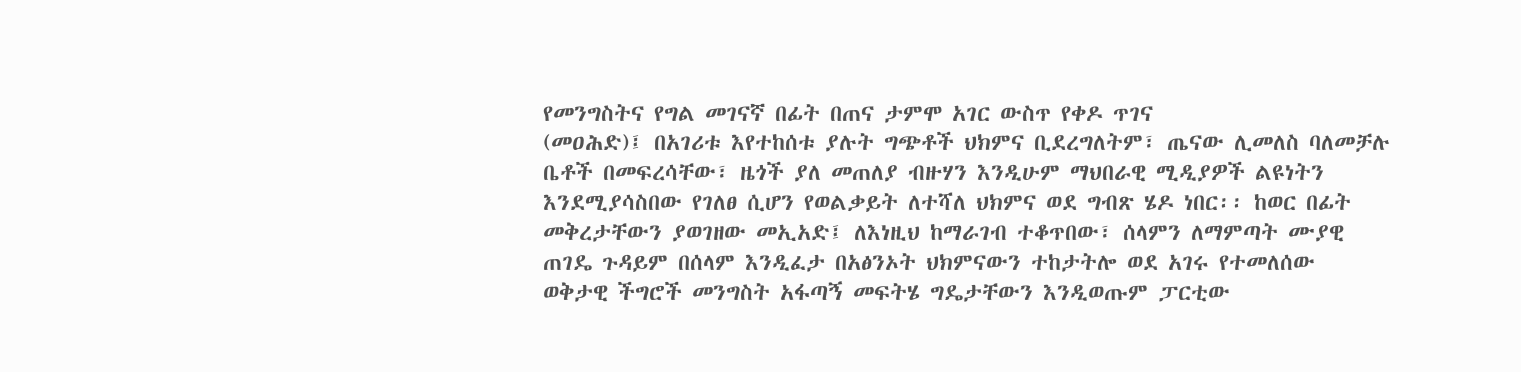የመንግስትና የግል መገናኛ በፊት በጠና ታምሞ አገር ውስጥ የቀዶ ጥገና
(መዐሕድ)፤ በአገሪቱ እየተከሰቱ ያሉት ግጭቶች ህክምና ቢደረግለትም፣ ጤናው ሊመለስ ባለመቻሉ
ቤቶች በመፍረሳቸው፣ ዜጎች ያለ መጠለያ ብዙሃን እንዲሁም ማህበራዊ ሚዲያዎች ልዩነትን
እንደሚያሳስበው የገለፀ ሲሆን የወልቃይት ለተሻለ ህክምና ወደ ግብጽ ሄዶ ነበር፡፡ ከወር በፊት
መቅረታቸውን ያወገዘው መኢአድ፤ ለእነዚህ ከማራገብ ተቆጥበው፣ ሰላምን ለማምጣት ሙያዊ
ጠገዴ ጉዳይም በሰላም እንዲፈታ በአፅንኦት ህክምናውን ተከታትሎ ወደ አገሩ የተመለሰው
ወቅታዊ ችግሮች መንግስት አፋጣኝ መፍትሄ ግዴታቸውን እንዲወጡም ፓርቲው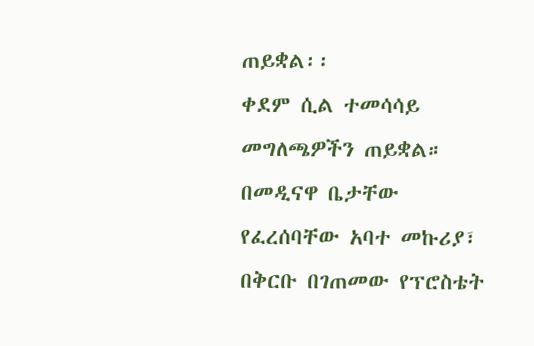ጠይቋል፡፡
ቀደም ሲል ተመሳሳይ መግለጫዎችን ጠይቋል። በመዲናዋ ቤታቸው የፈረሰባቸው አባተ መኩሪያ፣ በቅርቡ በገጠመው የፕሮስቴት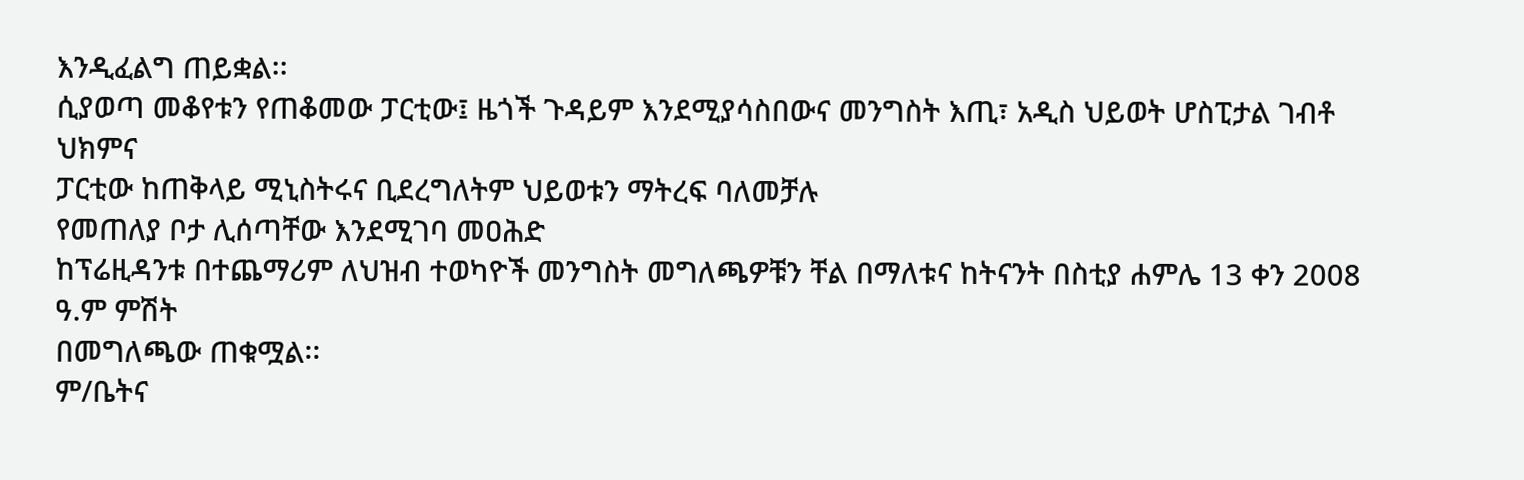እንዲፈልግ ጠይቋል፡፡
ሲያወጣ መቆየቱን የጠቆመው ፓርቲው፤ ዜጎች ጉዳይም እንደሚያሳስበውና መንግስት እጢ፣ አዲስ ህይወት ሆስፒታል ገብቶ ህክምና
ፓርቲው ከጠቅላይ ሚኒስትሩና ቢደረግለትም ህይወቱን ማትረፍ ባለመቻሉ
የመጠለያ ቦታ ሊሰጣቸው እንደሚገባ መዐሕድ
ከፕሬዚዳንቱ በተጨማሪም ለህዝብ ተወካዮች መንግስት መግለጫዎቹን ቸል በማለቱና ከትናንት በስቲያ ሐምሌ 13 ቀን 2008 ዓ.ም ምሽት
በመግለጫው ጠቁሟል፡፡
ም/ቤትና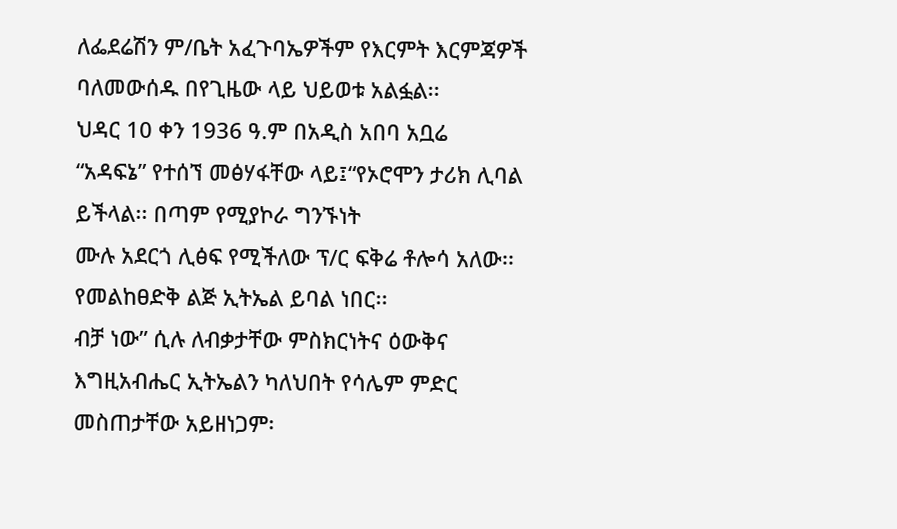ለፌደሬሽን ም/ቤት አፈጉባኤዎችም የእርምት እርምጃዎች ባለመውሰዱ በየጊዜው ላይ ህይወቱ አልፏል፡፡
ህዳር 10 ቀን 1936 ዓ.ም በአዲስ አበባ አቧሬ
“አዳፍኔ” የተሰኘ መፅሃፋቸው ላይ፤“የኦሮሞን ታሪክ ሊባል ይችላል፡፡ በጣም የሚያኮራ ግንኙነት
ሙሉ አደርጎ ሊፅፍ የሚችለው ፕ/ር ፍቅሬ ቶሎሳ አለው፡፡ የመልከፀድቅ ልጅ ኢትኤል ይባል ነበር፡፡
ብቻ ነው” ሲሉ ለብቃታቸው ምስክርነትና ዕውቅና እግዚአብሔር ኢትኤልን ካለህበት የሳሌም ምድር
መስጠታቸው አይዘነጋም፡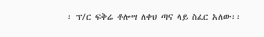፡ ፕ/ር ፍቅሬ ቶሎሣ ለቀህ ጣና ላይ ስፈር አለው፡፡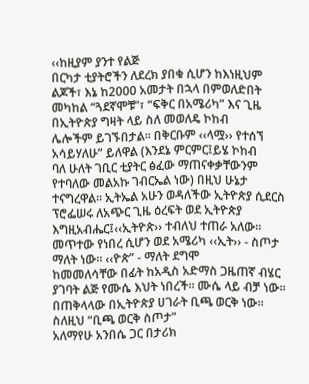‹‹ከዚያም ያንተ የልጅ
በርካታ ቲያትሮችን ለደረክ ያበቁ ሲሆን ከእነዚህም ልጆች፣ እኔ ከ2000 አመታት በኋላ በምወለድበት
መካከል “ጓደኛሞቹ”፣ “ፍቅር በአሜሪካ” እና ጊዜ በኢትዮጵያ ግዛት ላይ ስለ መወለዴ ኮከብ
ሌሎችም ይገኙበታል፡፡ በቅርቡም ‹‹ላሟ›› የተሰኘ አሳይሃለሁ” ይለዋል (እንደኔ ምርምር፤ይሄ ኮከብ
ባለ ሁለት ገቢር ቲያትር ፅፈው ማጠናቀቃቸውንም የተባለው መልአኩ ገብርኤል ነው) በዚህ ሁኔታ
ተናግረዋል፡፡ ኢትኤል አሁን ወዳለችው ኢትዮጵያ ሲደርስ
ፕሮፌሠሩ ለአጭር ጊዜ ዕረፍት ወደ ኢትዮጵያ እግዚአብሔር፤‹‹ኢትዮጵ›› ተብለህ ተጠራ አለው፡፡
መጥተው የነበረ ሲሆን ወደ አሜሪካ ‹‹ኢት›› - ስጦታ ማለት ነው፡፡ ‹‹ዮጵ” - ማለት ደግሞ
ከመመለሳቸው በፊት ከአዲስ አድማስ ጋዜጠኛ ብሄር ያገባት ልጅ የሙሴ እህት ነበረች፡፡ ሙሴ ላይ ብቻ ነው፡፡ በጠቅላላው በኢትዮጵያ ሀገራት ቢጫ ወርቅ ነው፡፡ ስለዚህ “ቢጫ ወርቅ ስጦታ”
አለማየሁ አንበሴ ጋር በታሪክ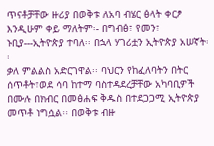ጥናቶቻቸው ዙሪያ በወቅቱ ለአባ ብሄር ፅላት ቀርፆ እንዲሁም ቀይ ማለትም፡- በግብፅ፣ የመን፣ ኑቢያ---ኢትዮጵያ ተባለ፡፡ በኋላ ሃገሪቷን ኢትዮጵያ አሠኛት፡፡
ቃለ ምልልስ አድርገዋል፡፡ ባህርን የከፈለባትን በትር ሰጥቶት፣ወደ ሳባ ከተማ ባስተዳደረቻቸው አካባቢዎች በሙሉ በክብር በመፅሐፍ ቅዱስ በተደጋጋሚ ኢትዮጵያ
መጥቶ ነግሷል፡፡ በወቅቱ ብዙ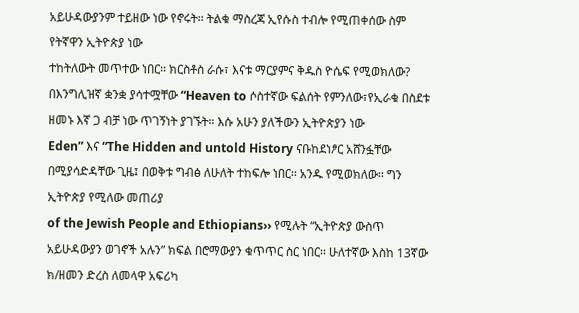አይሁዳውያንም ተይዘው ነው የኖሩት፡፡ ትልቁ ማስረጃ ኢየሱስ ተብሎ የሚጠቀሰው ስም የትኛዋን ኢትዮጵያ ነው
ተከትለውት መጥተው ነበር፡፡ ክርስቶስ ራሱ፣ እናቱ ማርያምና ቅዱስ ዮሴፍ የሚወክለው?
በእንግሊዝኛ ቋንቋ ያሳተሟቸው “Heaven to ሶስተኛው ፍልሰት የምንለው፣የኢራቁ በስደቱ ዘመኑ እኛ ጋ ብቻ ነው ጥገኝነት ያገኙት። እሱ አሁን ያለችውን ኢትዮጵያን ነው
Eden” እና “The Hidden and untold History ናቡከደነፆር አሸንፏቸው በሚያሳድዳቸው ጊዜ፤ በወቅቱ ግብፅ ለሁለት ተከፍሎ ነበር፡፡ አንዱ የሚወክለው፡፡ ግን ኢትዮጵያ የሚለው መጠሪያ
of the Jewish People and Ethiopians›› የሚሉት “ኢትዮጵያ ውስጥ አይሁዳውያን ወገኖች አሉን” ክፍል በሮማውያን ቁጥጥር ስር ነበር፡፡ ሁለተኛው እስከ 13ኛው ክ/ዘመን ድረስ ለመላዋ አፍሪካ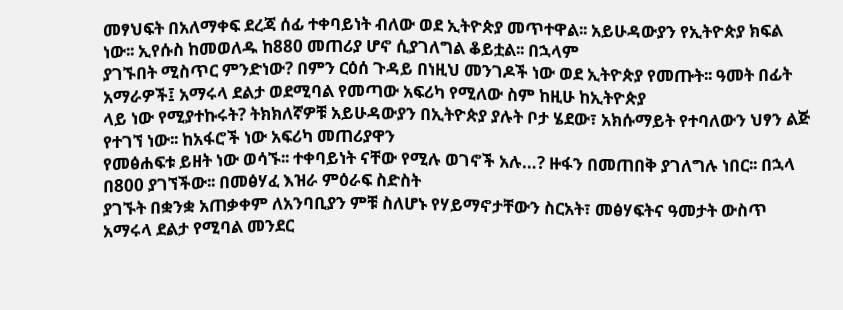መፃህፍት በአለማቀፍ ደረጃ ሰፊ ተቀባይነት ብለው ወደ ኢትዮጵያ መጥተዋል፡፡ አይሁዳውያን የኢትዮጵያ ክፍል ነው፡፡ ኢየሱስ ከመወለዱ ከ880 መጠሪያ ሆኖ ሲያገለግል ቆይቷል፡፡ በኋላም
ያገኙበት ሚስጥር ምንድነው? በምን ርዕሰ ጉዳይ በነዚህ መንገዶች ነው ወደ ኢትዮጵያ የመጡት፡፡ ዓመት በፊት አማራዎች፤ አማሩላ ደልታ ወደሚባል የመጣው አፍሪካ የሚለው ስም ከዚሁ ከኢትዮጵያ
ላይ ነው የሚያተኩሩት? ትክክለኛዎቹ አይሁዳውያን በኢትዮጵያ ያሉት ቦታ ሄደው፣ አክሱማይት የተባለውን ህፃን ልጅ የተገኘ ነው፡፡ ከአፋሮች ነው አፍሪካ መጠሪያዋን
የመፅሐፍቱ ይዘት ነው ወሳኙ፡፡ ተቀባይነት ናቸው የሚሉ ወገኖች አሉ…? ዙፋን በመጠበቅ ያገለግሉ ነበር፡፡ በኋላ በ800 ያገኘችው፡፡ በመፅሃፈ እዝራ ምዕራፍ ስድስት
ያገኙት በቋንቋ አጠቃቀም ለአንባቢያን ምቹ ስለሆኑ የሃይማኖታቸውን ስርአት፣ መፅሃፍትና ዓመታት ውስጥ አማሩላ ደልታ የሚባል መንደር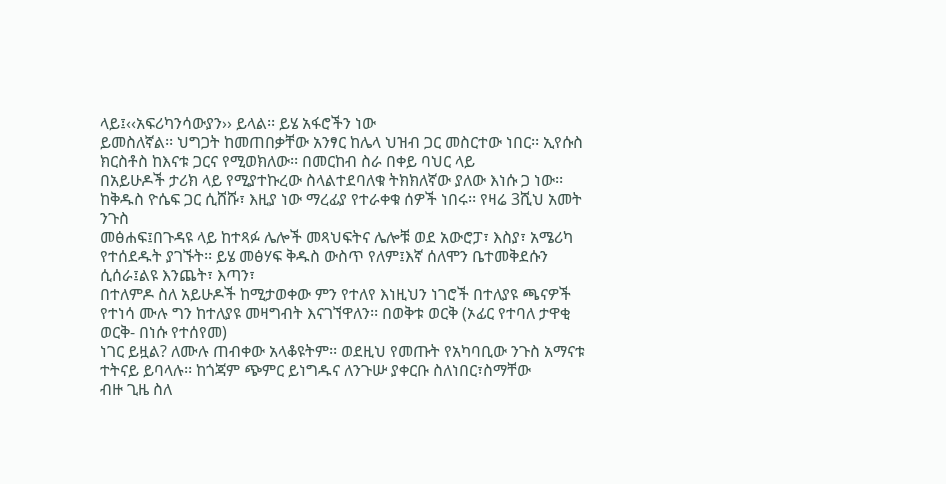ላይ፤‹‹አፍሪካንሳውያን›› ይላል፡፡ ይሄ አፋሮችን ነው
ይመስለኛል፡፡ ህግጋት ከመጠበቃቸው አንፃር ከሌላ ህዝብ ጋር መስርተው ነበር፡፡ ኢየሱስ ክርስቶስ ከእናቱ ጋርና የሚወክለው፡፡ በመርከብ ስራ በቀይ ባህር ላይ
በአይሁዶች ታሪክ ላይ የሚያተኩረው ስላልተደባለቁ ትክክለኛው ያለው እነሱ ጋ ነው፡፡ ከቅዱስ ዮሴፍ ጋር ሲሸሹ፣ እዚያ ነው ማረፊያ የተራቀቁ ሰዎች ነበሩ፡፡ የዛሬ 3ሺህ አመት ንጉስ
መፅሐፍ፤በጉዳዩ ላይ ከተጻፉ ሌሎች መጻህፍትና ሌሎቹ ወደ አውሮፓ፣ እስያ፣ አሜሪካ የተሰደዱት ያገኙት፡፡ ይሄ መፅሃፍ ቅዱስ ውስጥ የለም፤እኛ ሰለሞን ቤተመቅደሱን ሲሰራ፤ልዩ እንጨት፣ እጣን፣
በተለምዶ ስለ አይሁዶች ከሚታወቀው ምን የተለየ እነዚህን ነገሮች በተለያዩ ጫናዎች የተነሳ ሙሉ ግን ከተለያዩ መዛግብት እናገኘዋለን፡፡ በወቅቱ ወርቅ (ኦፊር የተባለ ታዋቂ ወርቅ- በነሱ የተሰየመ)
ነገር ይዟል? ለሙሉ ጠብቀው አላቆዩትም፡፡ ወደዚህ የመጡት የአካባቢው ንጉስ አማናቱ ተትናይ ይባላሉ፡፡ ከጎጃም ጭምር ይነግዱና ለንጉሡ ያቀርቡ ስለነበር፣ስማቸው
ብዙ ጊዜ ስለ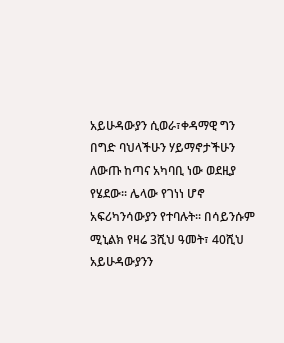አይሁዳውያን ሲወራ፣ቀዳማዊ ግን በግድ ባህላችሁን ሃይማኖታችሁን ለውጡ ከጣና አካባቢ ነው ወደዚያ የሄደው፡፡ ሌላው የገነነ ሆኖ አፍሪካንሳውያን የተባሉት፡፡ በሳይንሱም
ሚኒልክ የዛሬ 3ሺህ ዓመት፣ 40ሺህ አይሁዳውያንን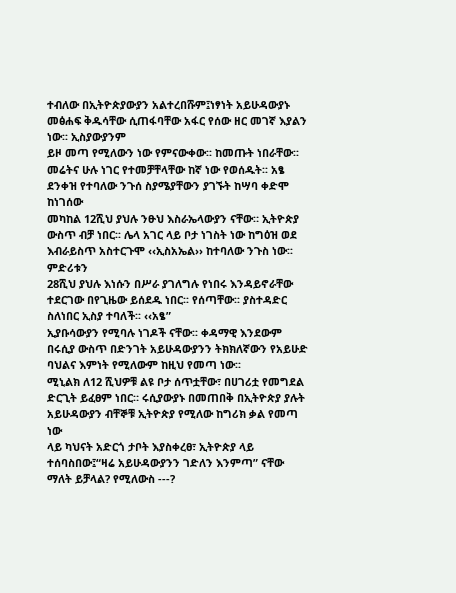ተብለው በኢትዮጵያውያን አልተረበሹም፤ነፃነት አይሁዳውያኑ መፅሐፍ ቅዱሳቸው ሲጠፋባቸው አፋር የሰው ዘር መገኛ እያልን ነው፡፡ ኢስያውያንም
ይዞ መጣ የሚለውን ነው የምናውቀው፡፡ ከመጡት ነበራቸው፡፡ መሬትና ሁሉ ነገር የተመቻቸላቸው ከኛ ነው የወሰዱት፡፡ አፄ ደንቀዝ የተባለው ንጉሰ ስያሜያቸውን ያገኙት ከሣባ ቀድሞ ከነገሰው
መካከል 12ሺህ ያህሉ ንፁህ እስራኤላውያን ናቸው። ኢትዮጵያ ውስጥ ብቻ ነበር፡፡ ሌላ አገር ላይ ቦታ ነገስት ነው ከግዕዝ ወደ እብራይስጥ አስተርጉሞ ‹‹ኢስአኤል›› ከተባለው ንጉስ ነው፡፡ ምድሪቱን
28ሺህ ያህሉ እነሱን በሥራ ያገለግሉ የነበሩ እንዳይኖራቸው ተደርገው በየጊዜው ይሰደዱ ነበር፡፡ የሰጣቸው፡፡ ያስተዳድር ስለነበር ኢስያ ተባለች፡፡ ‹‹አፄ”
ኢያቡሳውያን የሚባሉ ነገዶች ናቸው፡፡ ቀዳማዊ እንደውም በሩሲያ ውስጥ በድንገት አይሁዳውያንን ትክክለኛውን የአይሁድ ባህልና እምነት የሚለውም ከዚህ የመጣ ነው፡፡
ሚኒልክ ለ12 ሺህዎቹ ልዩ ቦታ ሰጥቷቸው፣ በሀገሪቷ የመግደል ድርጊት ይፈፀም ነበር። ሩሲያውያኑ በመጠበቅ በኢትዮጵያ ያሉት አይሁዳውያን ብቸኞቹ ኢትዮጵያ የሚለው ከግሪክ ቃል የመጣ ነው
ላይ ካህናት አድርጎ ታቦት እያስቀረፀ፣ ኢትዮጵያ ላይ ተሰባስበው፤“ዛሬ አይሁዳውያንን ገድለን እንምጣ” ናቸው ማለት ይቻላል? የሚለውስ ---?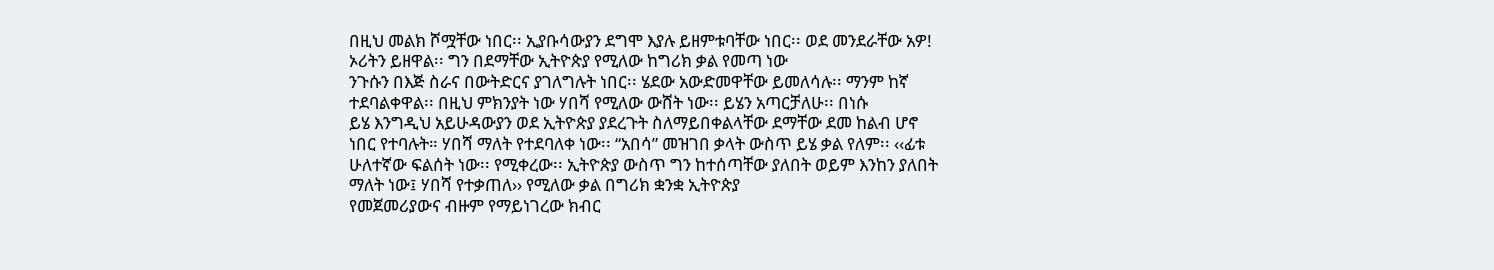በዚህ መልክ ሾሟቸው ነበር፡፡ ኢያቡሳውያን ደግሞ እያሉ ይዘምቱባቸው ነበር፡፡ ወደ መንደራቸው አዎ! ኦሪትን ይዘዋል፡፡ ግን በደማቸው ኢትዮጵያ የሚለው ከግሪክ ቃል የመጣ ነው
ንጉሱን በእጅ ስራና በውትድርና ያገለግሉት ነበር፡፡ ሄደው አውድመዋቸው ይመለሳሉ፡፡ ማንም ከኛ ተደባልቀዋል፡፡ በዚህ ምክንያት ነው ሃበሻ የሚለው ውሸት ነው፡፡ ይሄን አጣርቻለሁ፡፡ በነሱ
ይሄ እንግዲህ አይሁዳውያን ወደ ኢትዮጵያ ያደረጉት ስለማይበቀልላቸው ደማቸው ደመ ከልብ ሆኖ ነበር የተባሉት። ሃበሻ ማለት የተደባለቀ ነው፡፡ “አበሳ” መዝገበ ቃላት ውስጥ ይሄ ቃል የለም፡፡ ‹‹ፊቱ
ሁለተኛው ፍልሰት ነው፡፡ የሚቀረው፡፡ ኢትዮጵያ ውስጥ ግን ከተሰጣቸው ያለበት ወይም እንከን ያለበት ማለት ነው፤ ሃበሻ የተቃጠለ›› የሚለው ቃል በግሪክ ቋንቋ ኢትዮጵያ
የመጀመሪያውና ብዙም የማይነገረው ክብር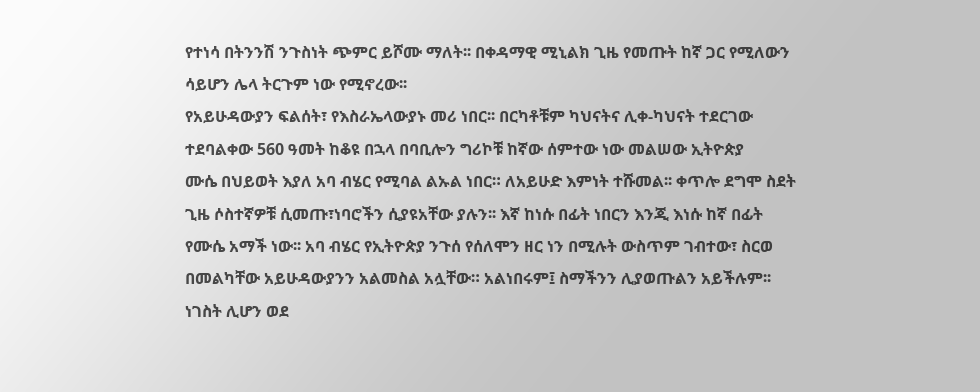የተነሳ በትንንሽ ንጉስነት ጭምር ይሾሙ ማለት፡፡ በቀዳማዊ ሚኒልክ ጊዜ የመጡት ከኛ ጋር የሚለውን ሳይሆን ሌላ ትርጉም ነው የሚኖረው፡፡
የአይሁዳውያን ፍልሰት፣ የእስራኤላውያኑ መሪ ነበር፡፡ በርካቶቹም ካህናትና ሊቀ-ካህናት ተደርገው ተደባልቀው 560 ዓመት ከቆዩ በኋላ በባቢሎን ግሪኮቹ ከኛው ሰምተው ነው መልሠው ኢትዮጵያ
ሙሴ በህይወት እያለ አባ ብሄር የሚባል ልኡል ነበር። ለአይሁድ እምነት ተሹመል፡፡ ቀጥሎ ደግሞ ስደት ጊዜ ሶስተኛዎቹ ሲመጡ፣ነባሮችን ሲያዩአቸው ያሉን፡፡ እኛ ከነሱ በፊት ነበርን እንጂ እነሱ ከኛ በፊት
የሙሴ አማች ነው፡፡ አባ ብሄር የኢትዮጵያ ንጉሰ የሰለሞን ዘር ነን በሚሉት ውስጥም ገብተው፣ ስርወ በመልካቸው አይሁዳውያንን አልመስል አሏቸው። አልነበሩም፤ ስማችንን ሊያወጡልን አይችሉም፡፡
ነገስት ሊሆን ወደ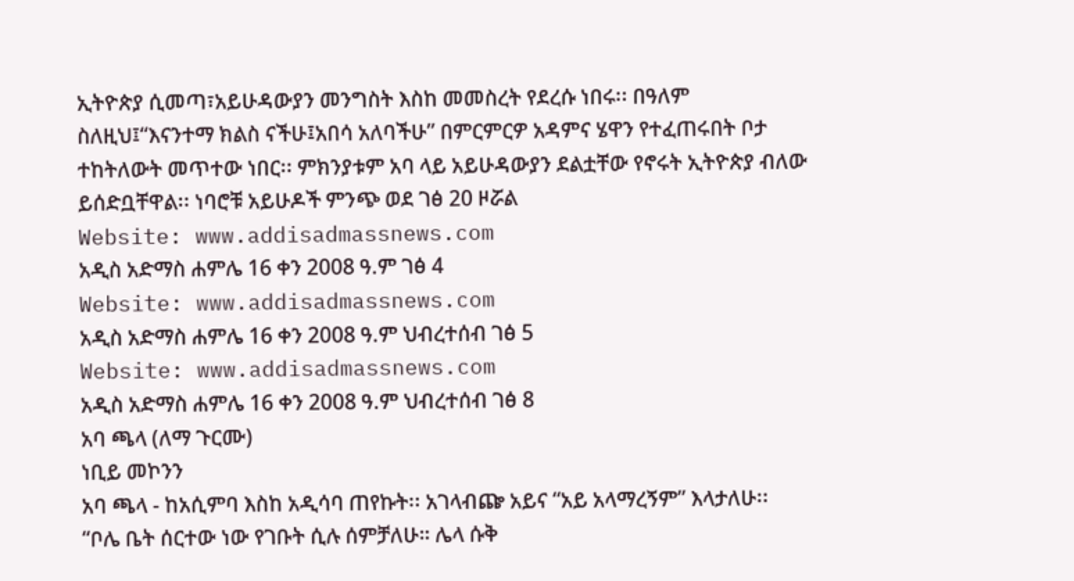ኢትዮጵያ ሲመጣ፣አይሁዳውያን መንግስት እስከ መመስረት የደረሱ ነበሩ፡፡ በዓለም ስለዚህ፤“እናንተማ ክልስ ናችሁ፤አበሳ አለባችሁ” በምርምርዎ አዳምና ሄዋን የተፈጠሩበት ቦታ
ተከትለውት መጥተው ነበር፡፡ ምክንያቱም አባ ላይ አይሁዳውያን ደልቷቸው የኖሩት ኢትዮጵያ ብለው ይሰድቧቸዋል፡፡ ነባሮቹ አይሁዶች ምንጭ ወደ ገፅ 20 ዞሯል
Website: www.addisadmassnews.com
አዲስ አድማስ ሐምሌ 16 ቀን 2008 ዓ.ም ገፅ 4
Website: www.addisadmassnews.com
አዲስ አድማስ ሐምሌ 16 ቀን 2008 ዓ.ም ህብረተሰብ ገፅ 5
Website: www.addisadmassnews.com
አዲስ አድማስ ሐምሌ 16 ቀን 2008 ዓ.ም ህብረተሰብ ገፅ 8
አባ ጫላ (ለማ ጉርሙ)
ነቢይ መኮንን
አባ ጫላ - ከአሲምባ እስከ አዲሳባ ጠየኩት፡፡ አገላብጬ አይና “አይ አላማረኝም” እላታለሁ፡፡
“ቦሌ ቤት ሰርተው ነው የገቡት ሲሉ ሰምቻለሁ። ሌላ ሱቅ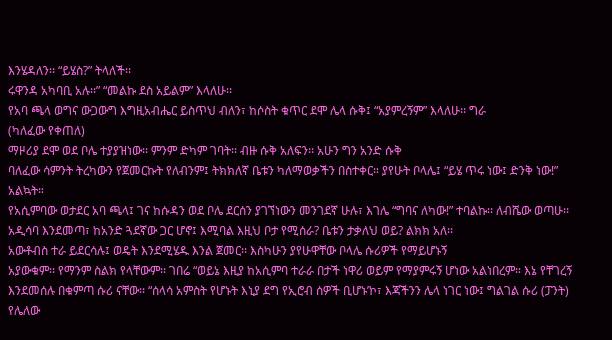እንሄዳለን፡፡ “ይሄስ?” ትላለች፡፡
ሩዋንዳ አካባቢ አሉ፡፡” “መልኩ ደስ አይልም” እላለሁ፡፡
የአባ ጫላ ወግና ውጋውግ እግዚአብሔር ይስጥህ ብለን፣ ከሶስት ቁጥር ደሞ ሌላ ሱቅ፤ “አያምረኝም” እላለሁ፡፡ ግራ
(ካለፈው የቀጠለ)
ማዞሪያ ደሞ ወደ ቦሌ ተያያዝነው፡፡ ምንም ድካም ገባት፡፡ ብዙ ሱቅ አለፍን፡፡ አሁን ግን አንድ ሱቅ
ባለፈው ሳምንት ትረካውን የጀመርኩት የለብንም፤ ትክክለኛ ቤቱን ካለማወቃችን በስተቀር። ያየሁት ቦላሌ፤ “ይሄ ጥሩ ነው፤ ድንቅ ነው!” አልኳት።
የአሲምባው ወታደር አባ ጫላ፤ ገና ከሱዳን ወደ ቦሌ ደርሰን ያገኘነውን መንገደኛ ሁሉ፣ እገሌ “ግባና ለካው!” ተባልኩ፡፡ ለብሼው ወጣሁ፡፡
አዲሳባ እንደመጣ፣ ከአንድ ጓደኛው ጋር ሆኖ፤ እሚባል እዚህ ቦታ የሚሰራ? ቤቱን ታቃለህ ወይ? ልክክ አለ፡፡
አውቶብስ ተራ ይደርሳሉ፤ ወዴት እንደሚሄዱ እንል ጀመር፡፡ እስካሁን ያየሁዋቸው ቦላሌ ሱሪዎች የማይሆኑኝ
አያውቁም፡፡ የማንም ስልክ የላቸውም፡፡ ገበሬ “ወይኔ እዚያ ከአሲምባ ተራራ በታች ነዋሪ ወይም የማያምሩኝ ሆነው አልነበረም። እኔ የቸገረኝ
እንደመሰሉ በቁምጣ ሱሪ ናቸው፡፡ “ሰላሳ አምስት የሆኑት እኒያ ደግ የኢሮብ ሰዎች ቢሆኑ’ኮ፣ እጃችንን ሌላ ነገር ነው፤ ግልገል ሱሪ (ፓንት) የሌለው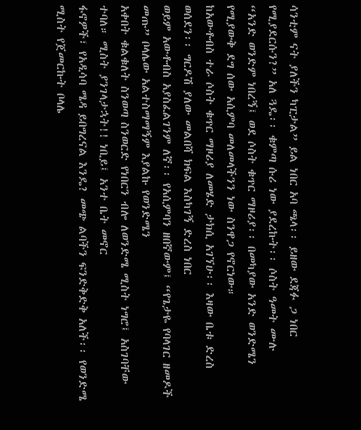ሳንቲም ናት ያለችን ካፒታል” ይል ነበር አባ ጫላ፡፡ ይዘው ደጃፉ ጋ ነበር የሚያደርሱን?” አለ ጓዴ፡፡ ቁምጣ ሱሪ ነው ያደረኩት፡፡ ሶስት ዓመት ሙሉ
“አንድ ወንድም ነበረኝ፤ ወደ ሶስት ቁጥር ማዞሪያ፡፡ በመካያው አንድ ወንድሜን የሚያውቅ ደግ ሰው አሲምባ መለመላችንን ነው ስንዋጋ የኖርነው።
ከአውቶብስ ተራ ሶስት ቁጥር ማዞሪያ ለመሄድ ታክሲ አገኘሁ፡፡ እዛው ቤቱ ድረስ ወሰደን፡፡ ግርዶሽ ያለው መልበሻ ክፍል እስካገኝ ድረስ ነበር
ወይም አውቶብስ አያስፈልገንም ለኛ፡፡ የአሲምባን ዘበኛውም፤ “የጌታዬ የባላገር ዘመዶች መጡ” ቦላሌው አልተስማማኝም እያልኩ የወንድሜን
አቀበት ቁልቁለት ስንወጣ ስንወርድ የነበርን ብሎ ለወንድሜ ሚስት ነግሮ፤ አስገባቸው ተባለ። ሚስት ያንገላታኋት!! ነቢይ፤ አንተ ቤት መኖር
ፋኖዎች፣ የአዲሳባ ሜዳ ይበግረናል እንዴ? መጭ ልባችን ፍንድቅድቅ አለች፡፡ የወንድሜ ሚስት የጀመርኩት ቦላሌ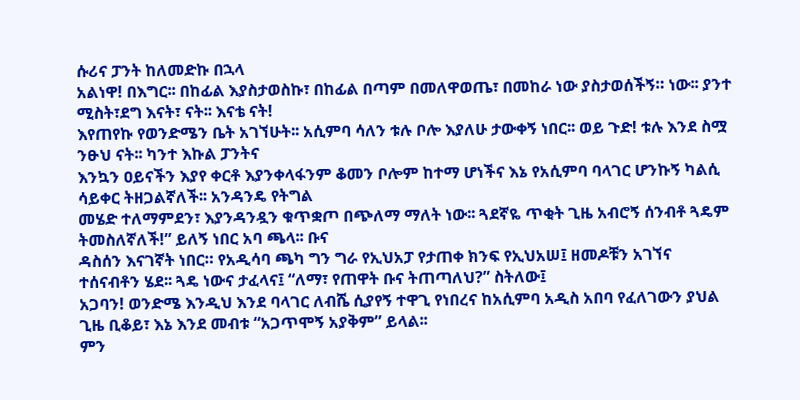ሱሪና ፓንት ከለመድኩ በኋላ
አልነዋ! በእግር፡፡ በከፊል እያስታወስኩ፣ በከፊል በጣም በመለዋወጤ፣ በመከራ ነው ያስታወሰችኝ። ነው፡፡ ያንተ ሚስት፣ደግ እናት፣ ናት፡፡ እናቴ ናት!
እየጠየኩ የወንድሜን ቤት አገኘሁት፡፡ አሲምባ ሳለን ቱሉ ቦሎ እያለሁ ታውቀኝ ነበር፡፡ ወይ ጉድ! ቱሉ እንደ ስሟ ንፁህ ናት፡፡ ካንተ እኩል ፓንትና
እንኳን ዐይናችን እያየ ቀርቶ እያንቀላፋንም ቆመን ቦሎም ከተማ ሆነችና እኔ የአሲምባ ባላገር ሆንኩኝ ካልሲ ሳይቀር ትዘጋልኛለች፡፡ አንዳንዴ የትግል
መሄድ ተለማምደን፣ እያንዳንዷን ቁጥቋጦ በጭለማ ማለት ነው፡፡ ጓደኛዬ ጥቂት ጊዜ አብሮኝ ሰንብቶ ጓዴም ትመስለኛለች!” ይለኝ ነበር አባ ጫላ፡፡ ቡና
ዳስሰን እናገኛት ነበር። የአዲሳባ ጫካ ግን ግራ የኢህአፓ የታጠቀ ክንፍ የኢህአሠ፤ ዘመዶቹን አገኘና ተሰናብቶን ሄደ፡፡ ጓዴ ነውና ታፈላና፤ “ለማ፣ የጠዋት ቡና ትጠጣለህ?” ስትለው፤
አጋባን! ወንድሜ እንዲህ እንደ ባላገር ለብሼ ሲያየኝ ተዋጊ የነበረና ከአሲምባ አዲስ አበባ የፈለገውን ያህል ጊዜ ቢቆይ፣ እኔ እንደ መብቱ “አጋጥሞኝ አያቅም” ይላል፡፡
ምን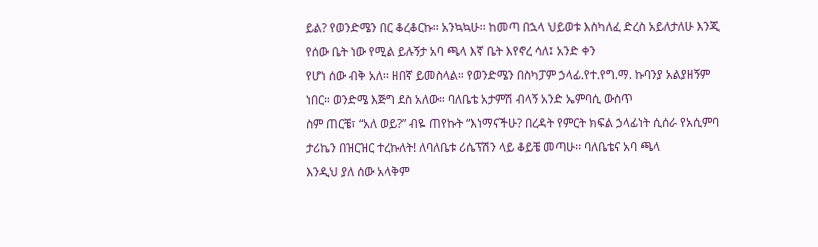ይል? የወንድሜን በር ቆረቆርኩ፡፡ አንኳኳሁ፡፡ ከመጣ በኋላ ህይወቱ እስካለፈ ድረስ አይለታለሁ እንጂ የሰው ቤት ነው የሚል ይሉኝታ አባ ጫላ እኛ ቤት እየኖረ ሳለ፤ አንድ ቀን
የሆነ ሰው ብቅ አለ፡፡ ዘበኛ ይመስላል። የወንድሜን በስካፓም ኃላፊ.የተ.የግ.ማ. ኩባንያ አልያዘኝም ነበር። ወንድሜ እጅግ ደስ አለው። ባለቤቴ አታምሽ ብላኝ አንድ ኤምባሲ ውስጥ
ስም ጠርቼ፣ “አለ ወይ?” ብዬ ጠየኩት “እነማናችሁ? በረዳት የምርት ክፍል ኃላፊነት ሲሰራ የአሲምባ ታሪኬን በዝርዝር ተረኩለት! ለባለቤቱ ሪሴፕሽን ላይ ቆይቼ መጣሁ፡፡ ባለቤቴና አባ ጫላ
እንዲህ ያለ ሰው አላቅም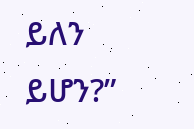ይለን ይሆን?”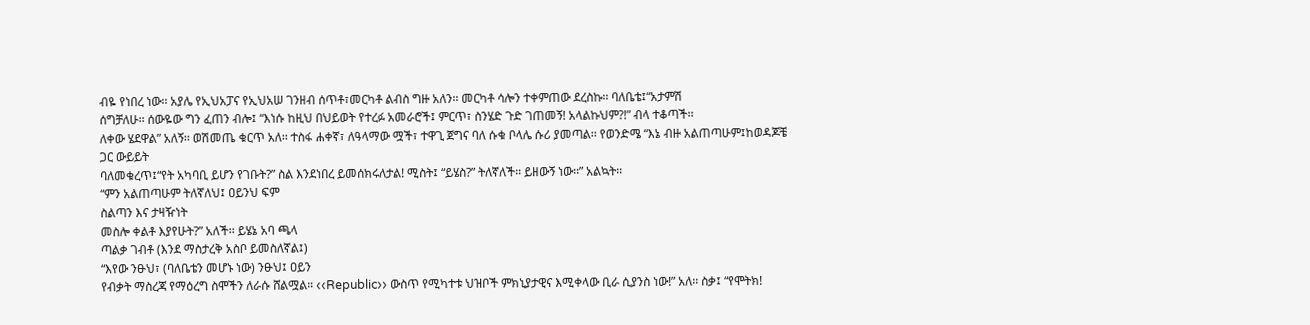ብዬ የነበረ ነው፡፡ አያሌ የኢህአፓና የኢህአሠ ገንዘብ ሰጥቶ፣መርካቶ ልብስ ግዙ አለን፡፡ መርካቶ ሳሎን ተቀምጠው ደረስኩ፡፡ ባለቤቴ፤“አታምሽ
ሰግቻለሁ፡፡ ሰውዬው ግን ፈጠን ብሎ፤ “እነሱ ከዚህ በህይወት የተረፉ አመራሮች፤ ምርጥ፣ ስንሄድ ጉድ ገጠመኝ! አላልኩህም?!” ብላ ተቆጣች፡፡
ለቀው ሄደዋል” አለኝ፡፡ ወሽመጤ ቁርጥ አለ፡፡ ተስፋ ሐቀኛ፣ ለዓላማው ሟች፣ ተዋጊ ጀግና ባለ ሱቁ ቦላሌ ሱሪ ያመጣል፡፡ የወንድሜ “እኔ ብዙ አልጠጣሁም፤ከወዳጆቼ ጋር ውይይት
ባለመቁረጥ፤“የት አካባቢ ይሆን የገቡት?” ስል እንደነበረ ይመሰክሩለታል! ሚስት፤ “ይሄስ?” ትለኛለች፡፡ ይዘውኝ ነው፡፡” አልኳት፡፡
“ምን አልጠጣሁም ትለኛለህ፤ ዐይንህ ፍም
ስልጣን እና ታዛዥነት
መስሎ ቀልቶ እያየሁት?” አለች፡፡ ይሄኔ አባ ጫላ
ጣልቃ ገብቶ (እንደ ማስታረቅ አስቦ ይመስለኛል፤)
“እየው ንፁህ፣ (ባለቤቴን መሆኑ ነው) ንፁህ፤ ዐይን
የብቃት ማስረጃ የማዕረግ ስሞችን ለራሱ ሸልሟል። ‹‹Republic›› ውስጥ የሚካተቱ ህዝቦች ምክኒያታዊና እሚቀላው ቢራ ሲያንስ ነው!” አለ፡፡ ስቃ፤ “የሞትክ!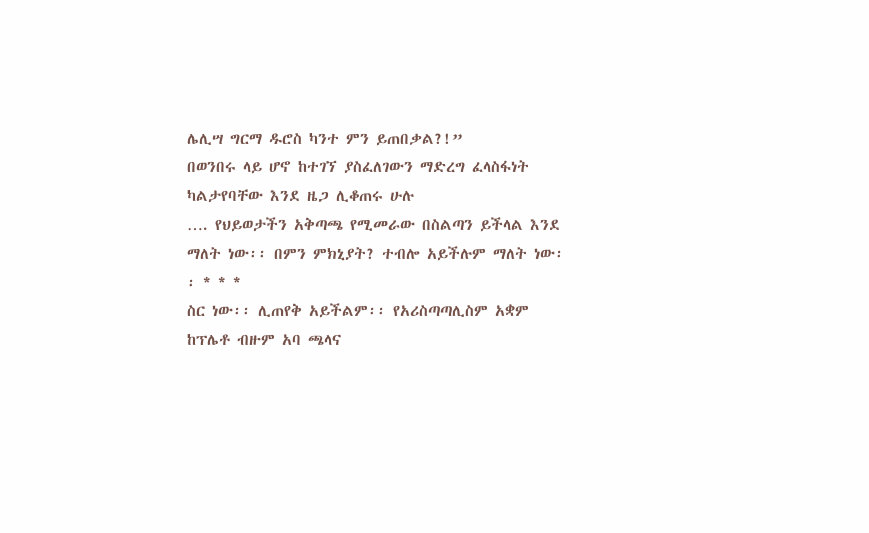ሌሊሣ ግርማ ዱሮስ ካንተ ምን ይጠበቃል?!”
በወንበሩ ላይ ሆኖ ከተገኘ ያስፈለገውን ማድረግ ፈላስፋነት ካልታየባቸው እንደ ዜጋ ሊቆጠሩ ሁሉ
…. የህይወታችን አቅጣጫ የሚመራው በስልጣን ይችላል እንደ ማለት ነው፡፡ በምን ምክኒያት? ተብሎ አይችሉም ማለት ነው፡፡ * * *
ስር ነው፡፡ ሊጠየቅ አይችልም፡፡ የአሪስጣጣሊስም አቋም ከፕሌቶ ብዙም አባ ጫላና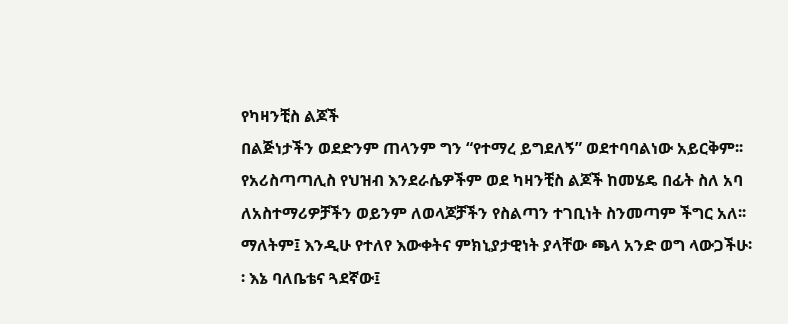የካዛንቺስ ልጆች
በልጅነታችን ወደድንም ጠላንም ግን “የተማረ ይግደለኝ” ወደተባባልነው አይርቅም፡፡ የአሪስጣጣሊስ የህዝብ እንደራሴዎችም ወደ ካዛንቺስ ልጆች ከመሄዴ በፊት ስለ አባ
ለአስተማሪዎቻችን ወይንም ለወላጆቻችን የስልጣን ተገቢነት ስንመጣም ችግር አለ፡፡ ማለትም፤ እንዲሁ የተለየ እውቀትና ምክኒያታዊነት ያላቸው ጫላ አንድ ወግ ላውጋችሁ፡፡ እኔ ባለቤቴና ጓደኛው፤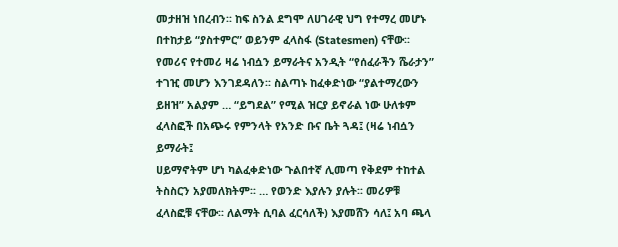መታዘዝ ነበረብን፡፡ ከፍ ስንል ደግሞ ለሀገራዊ ህግ የተማረ መሆኑ በተከታይ “ያስተምር” ወይንም ፈላስፋ (Statesmen) ናቸው፡፡ የመሪና የተመሪ ዛሬ ነብሷን ይማራትና አንዲት “የሰፈራችን ሼራታን”
ተገዢ መሆን እንገደዳለን፡፡ ስልጣኑ ከፈቀድነው “ያልተማረውን ይዘዝ” አልያም … “ይግደል” የሚል ዝርያ ይኖራል ነው ሁለቱም ፈላስፎች በአጭሩ የምንላት የአንድ ቡና ቤት ጓዳ፤ (ዛሬ ነብሷን ይማራት፤
ሀይማኖትም ሆነ ካልፈቀድነው ጉልበተኛ ሊመጣ የቅደም ተከተል ትስስርን አያመለክትም፡፡ … የወንድ እያሉን ያሉት፡፡ መሪዎቹ ፈላስፎቹ ናቸው፡፡ ለልማት ሲባል ፈርሳለች) እያመሸን ሳለ፤ አባ ጫላ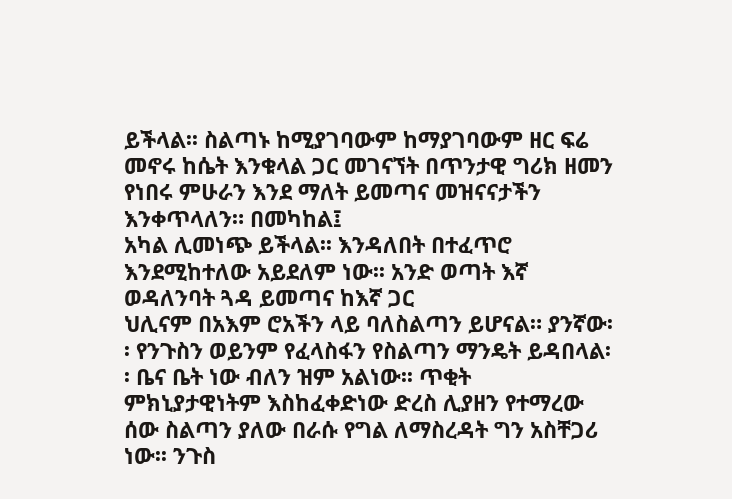ይችላል፡፡ ስልጣኑ ከሚያገባውም ከማያገባውም ዘር ፍሬ መኖሩ ከሴት እንቁላል ጋር መገናኘት በጥንታዊ ግሪክ ዘመን የነበሩ ምሁራን እንደ ማለት ይመጣና መዝናናታችን እንቀጥላለን። በመካከል፤
አካል ሊመነጭ ይችላል፡፡ እንዳለበት በተፈጥሮ እንደሚከተለው አይደለም ነው፡፡ አንድ ወጣት እኛ ወዳለንባት ጓዳ ይመጣና ከእኛ ጋር
ህሊናም በአእም ሮአችን ላይ ባለስልጣን ይሆናል። ያንኛው፡፡ የንጉስን ወይንም የፈላስፋን የስልጣን ማንዴት ይዳበላል፡፡ ቤና ቤት ነው ብለን ዝም አልነው፡፡ ጥቂት
ምክኒያታዊነትም እስከፈቀድነው ድረስ ሊያዘን የተማረው ሰው ስልጣን ያለው በራሱ የግል ለማስረዳት ግን አስቸጋሪ ነው፡፡ ንጉስ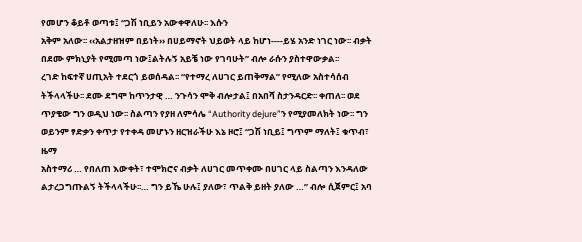የመሆን ቆይቶ ወጣቱ፤ “ጋሽ ነቢይን አውቀዋለሁ፡፡ እሱን
አቅም አለው፡፡ ‹‹አልታዘዝም በይነት›› በሀይማኖት ህይወት ላይ ከሆነ----ይሄ አንድ ነገር ነው፡፡ ብቃት በደሙ ምክኒያት የሚመጣ ነው፤ልትሉኝ አይቼ ነው የገባሁት” ብሎ ራሱን ያስተዋውቃል፡፡
ረገድ ከፍተኛ ሀጢአት ተደርጎ ይወሰዳል፡፡ “የተማረ ለሀገር ይጠቅማል” የሚለው አስተሳሰብ ትችላላችሁ፡፡ ደሙ ደግሞ ከጥንታዊ … ንጉሳን ሞቅ ብሎታል፤ በአበሻ ስታንዳርድ፡፡ ቀጠለ፡፡ ወደ
ጥያቄው ግን ወዲህ ነው፡፡ ስልጣን የያዘ ለምሳሌ “Authority dejure”ን የሚያመለክት ነው፡፡ ግን ወይንም ፃድቃን ቀጥታ የተቀዳ መሆኑን ዘርዝራችሁ እኔ ዞሮ፤ “ጋሽ ነቢይ፤ ግጥም ማለት፤ ቁጥብ፣ ዜማ
አስተማሪ … የበለጠ እውቀት፣ ተሞክሮና ብቃት ለሀገር መጥቀሙ በሀገር ላይ ስልጣን እንዳለው ልታረጋግጡልኝ ትችላላችሁ፡፡… ግን ይኼ ሁሉ፤ ያለው፣ ጥልቅ ይዘት ያለው …” ብሎ ሲጀምር፤ አባ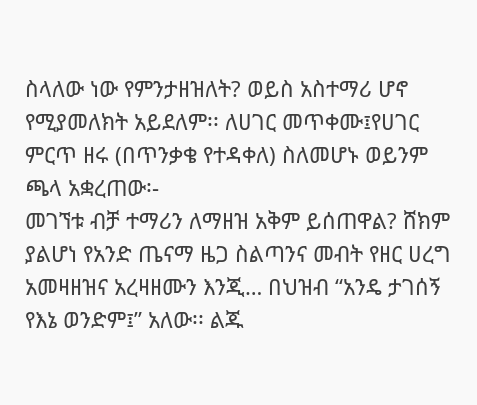ስላለው ነው የምንታዘዝለት? ወይስ አስተማሪ ሆኖ የሚያመለክት አይደለም፡፡ ለሀገር መጥቀሙ፤የሀገር ምርጥ ዘሩ (በጥንቃቄ የተዳቀለ) ስለመሆኑ ወይንም ጫላ አቋረጠው፡-
መገኘቱ ብቻ ተማሪን ለማዘዝ አቅም ይሰጠዋል? ሸክም ያልሆነ የአንድ ጤናማ ዜጋ ስልጣንና መብት የዘር ሀረግ አመዛዘዝና አረዛዘሙን እንጂ… በህዝብ “አንዴ ታገሰኝ የእኔ ወንድም፤” አለው፡፡ ልጁ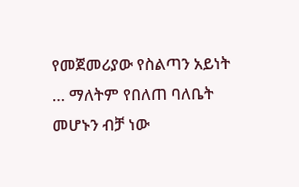የመጀመሪያው የስልጣን አይነት … ማለትም የበለጠ ባለቤት መሆኑን ብቻ ነው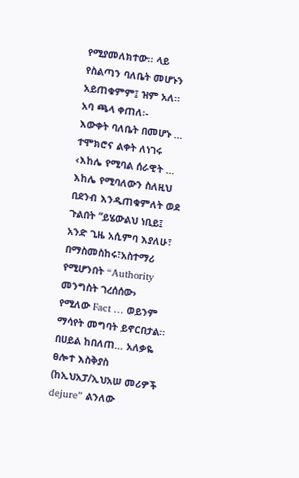የሚያመለክተው፡፡ ላይ የስልጣን ባለቤት መሆኑን አይጠቁምም፤ ዝም አለ፡፡ አባ ጫላ ቀጠለ፡-
እውቀት ባለቤት በመሆኑ … ተሞክሮና ልቀት ለነገሩ ‹እከሌ የሚባል ሰራዊት … እከሌ የሚባለውን ስለዚህ በደንብ እንዲጠቁምለት ወደ ጉልበት “ይሄውልህ ነቢይ፤ አንድ ጊዜ አሲምባ እያለሁ፣
በማስመስከሩ፣አስተማሪ የሚሆንበት “Authority መንግስት ገረሰሰው› የሚለው Fact … ወይንም ማሳየት መግባት ይኖርበታል፡፡ በሀይል ከበለጠ… አለቃዬ ፀሎተ እስቅያስ (ከኢህአፓ/ኢህአሠ መሪዎች
dejure” ልንለው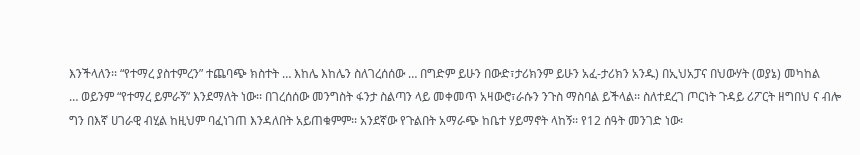እንችላለን፡፡ “የተማረ ያስተምረን” ተጨባጭ ክስተት … እከሌ እከሌን ስለገረሰሰው … በግድም ይሁን በውድ፣ታሪክንም ይሁን አፈ-ታሪክን አንዱ) በኢህአፓና በህውሃት (ወያኔ) መካከል
… ወይንም “የተማረ ይምራኝ” እንደማለት ነው፡፡ በገረሰሰው መንግስት ፋንታ ስልጣን ላይ መቀመጥ አዛውሮ፣ራሱን ንጉስ ማስባል ይችላል፡፡ ስለተደረገ ጦርነት ጉዳይ ሪፖርት ዘግበህ ና ብሎ
ግን በእኛ ሀገራዊ ብሂል ከዚህም ባፈነገጠ እንዳለበት አይጠቁምም፡፡ አንደኛው የጉልበት አማራጭ ከቤተ ሃይማኖት ላከኝ፡፡ የ12 ሰዓት መንገድ ነው፡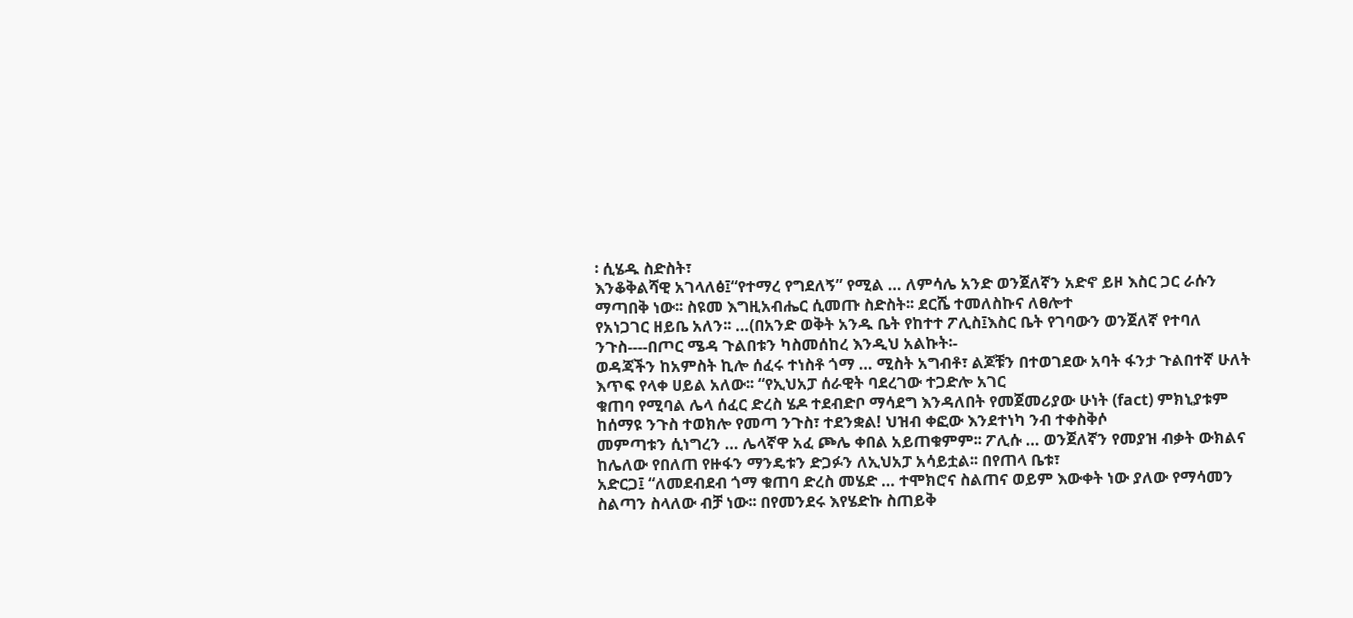፡ ሲሄዱ ስድስት፣
እንቆቅልሻዊ አገላለፅ፤“የተማረ የግደለኝ” የሚል … ለምሳሌ አንድ ወንጀለኛን አድኖ ይዞ እስር ጋር ራሱን ማጣበቅ ነው፡፡ ስዩመ እግዚአብሔር ሲመጡ ስድስት፡፡ ደርሼ ተመለስኩና ለፀሎተ
የአነጋገር ዘይቤ አለን፡፡ …(በአንድ ወቅት አንዱ ቤት የከተተ ፖሊስ፤እስር ቤት የገባውን ወንጀለኛ የተባለ ንጉስ----በጦር ሜዳ ጉልበቱን ካስመሰከረ እንዲህ አልኩት፡-
ወዳጃችን ከአምስት ኪሎ ሰፈሩ ተነስቶ ጎማ … ሚስት አግብቶ፣ ልጆቹን በተወገደው አባት ፋንታ ጉልበተኛ ሁለት እጥፍ የላቀ ሀይል አለው፡፡ “የኢህአፓ ሰራዊት ባደረገው ተጋድሎ አገር
ቁጠባ የሚባል ሌላ ሰፈር ድረስ ሄዶ ተደብድቦ ማሳደግ እንዳለበት የመጀመሪያው ሁነት (fact) ምክኒያቱም ከሰማዩ ንጉስ ተወክሎ የመጣ ንጉስ፣ ተደንቋል! ህዝብ ቀፎው እንደተነካ ንብ ተቀስቅሶ
መምጣቱን ሲነግረን … ሌላኛዋ አፈ ጮሌ ቀበል አይጠቁምም፡፡ ፖሊሱ … ወንጀለኛን የመያዝ ብቃት ውክልና ከሌለው የበለጠ የዙፋን ማንዴቱን ድጋፉን ለኢህአፓ አሳይቷል፡፡ በየጠላ ቤቱ፣
አድርጋ፤ “ለመደብደብ ጎማ ቁጠባ ድረስ መሄድ … ተሞክሮና ስልጠና ወይም እውቀት ነው ያለው የማሳመን ስልጣን ስላለው ብቻ ነው፡፡ በየመንደሩ እየሄድኩ ስጠይቅ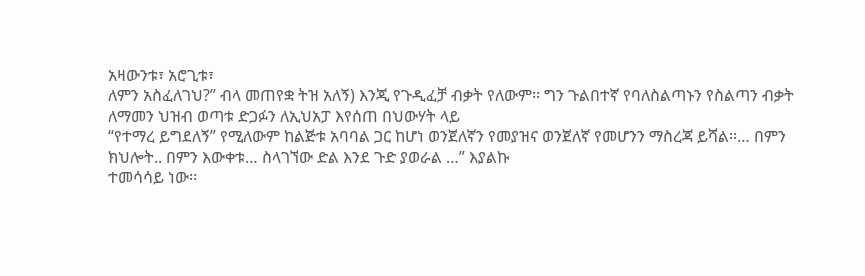አዛውንቱ፣ አሮጊቱ፣
ለምን አስፈለገህ?” ብላ መጠየቋ ትዝ አለኝ) እንጂ የጉዲፈቻ ብቃት የለውም፡፡ ግን ጉልበተኛ የባለስልጣኑን የስልጣን ብቃት ለማመን ህዝብ ወጣቱ ድጋፉን ለኢህአፓ እየሰጠ በህውሃት ላይ
“የተማረ ይግደለኝ” የሚለውም ከልጅቱ አባባል ጋር ከሆነ ወንጀለኛን የመያዝና ወንጀለኛ የመሆንን ማስረጃ ይሻል፡፡… በምን ክህሎት.. በምን እውቀቱ… ስላገኘው ድል እንደ ጉድ ያወራል …” እያልኩ
ተመሳሳይ ነው፡፡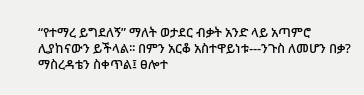“የተማረ ይግደለኝ” ማለት ወታደር ብቃት አንድ ላይ አጣምሮ ሊያከናውን ይችላል፡፡ በምን አርቆ አስተዋይነቱ---ንጉስ ለመሆን በቃ? ማስረዳቴን ስቀጥል፤ ፀሎተ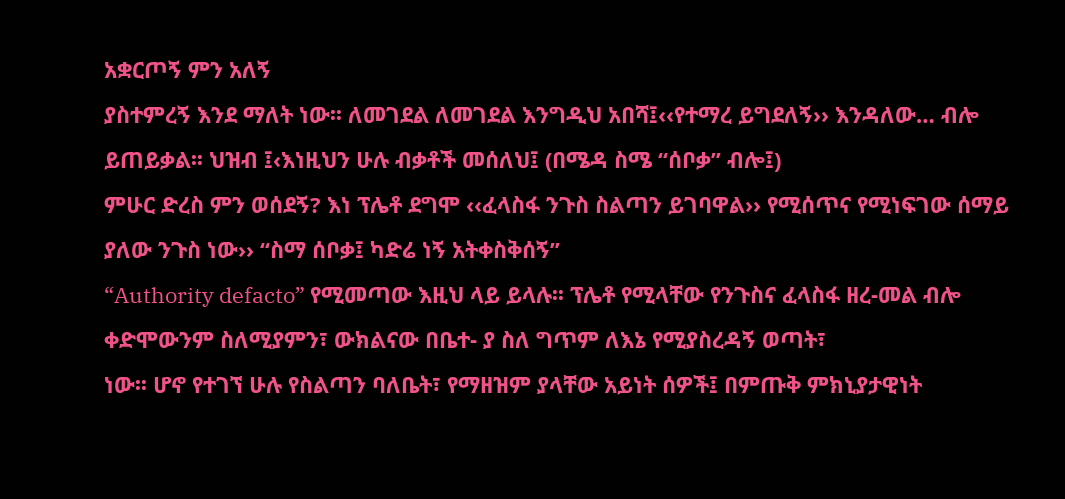አቋርጦኝ ምን አለኝ
ያስተምረኝ እንደ ማለት ነው፡፡ ለመገደል ለመገደል እንግዲህ አበሻ፤‹‹የተማረ ይግደለኝ›› እንዳለው… ብሎ ይጠይቃል፡፡ ህዝብ ፤‹እነዚህን ሁሉ ብቃቶች መሰለህ፤ (በሜዳ ስሜ “ሰቦቃ” ብሎ፤)
ምሁር ድረስ ምን ወሰደኝ? እነ ፕሌቶ ደግሞ ‹‹ፈላስፋ ንጉስ ስልጣን ይገባዋል›› የሚሰጥና የሚነፍገው ሰማይ ያለው ንጉስ ነው›› “ስማ ሰቦቃ፤ ካድሬ ነኝ አትቀስቅሰኝ”
“Authority defacto” የሚመጣው እዚህ ላይ ይላሉ፡፡ ፕሌቶ የሚላቸው የንጉስና ፈላስፋ ዘረ-መል ብሎ ቀድሞውንም ስለሚያምን፣ ውክልናው በቤተ- ያ ስለ ግጥም ለእኔ የሚያስረዳኝ ወጣት፣
ነው፡፡ ሆኖ የተገኘ ሁሉ የስልጣን ባለቤት፣ የማዘዝም ያላቸው አይነት ሰዎች፤ በምጡቅ ምክኒያታዊነት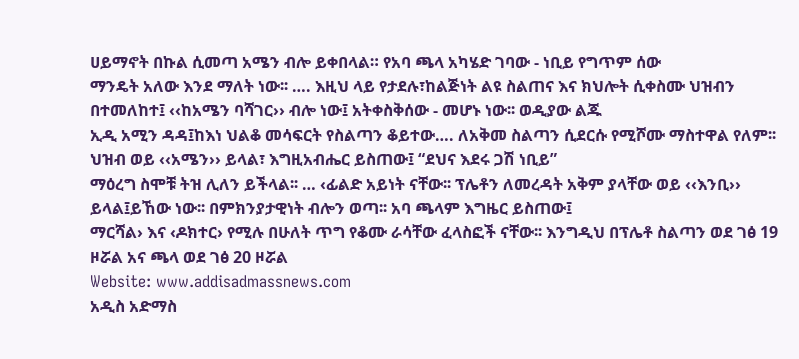ሀይማኖት በኩል ሲመጣ አሜን ብሎ ይቀበላል። የአባ ጫላ አካሄድ ገባው - ነቢይ የግጥም ሰው
ማንዴት አለው እንደ ማለት ነው፡፡ …. እዚህ ላይ የታደሉ፣ከልጅነት ልዩ ስልጠና እና ክህሎት ሲቀስሙ ህዝብን በተመለከተ፤ ‹‹ከአሜን ባሻገር›› ብሎ ነው፤ አትቀስቅሰው - መሆኑ ነው፡፡ ወዲያው ልጁ
ኢዲ አሚን ዳዳ፤ከእነ ህልቆ መሳፍርት የስልጣን ቆይተው…. ለአቅመ ስልጣን ሲደርሱ የሚሾሙ ማስተዋል የለም፡፡ ህዝብ ወይ ‹‹አሜን›› ይላል፣ እግዚአብሔር ይስጠው፤ “ደህና እደሩ ጋሽ ነቢይ”
ማዕረግ ስሞቹ ትዝ ሊለን ይችላል፡፡ … ‹ፊልድ አይነት ናቸው፡፡ ፕሌቶን ለመረዳት አቅም ያላቸው ወይ ‹‹እንቢ›› ይላል፤ይኸው ነው፡፡ በምክንያታዊነት ብሎን ወጣ፡፡ አባ ጫላም እግዜር ይስጠው፤
ማርሻል› እና ‹ዶክተር› የሚሉ በሁለት ጥግ የቆሙ ራሳቸው ፈላስፎች ናቸው፡፡ እንግዲህ በፕሌቶ ስልጣን ወደ ገፅ 19 ዞሯል አና ጫላ ወደ ገፅ 20 ዞሯል
Website: www.addisadmassnews.com
አዲስ አድማስ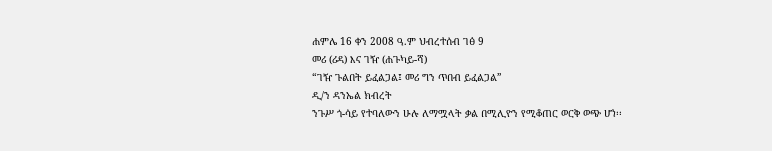ሐምሌ 16 ቀን 2008 ዓ.ም ህብረተሰብ ገፅ 9
መሪ (ሪዳ) እና ገዥ (ሐጉካይ-ሻ)
“ገዥ ጉልበት ይፈልጋል፤ መሪ ግን ጥበብ ይፈልጋል”
ዲ/ን ዳንኤል ክብረት
ንጉሥ ጎ-ሳይ የተባለውን ሁሉ ለማሟላት ቃል በሚሊዮን የሚቆጠር ወርቅ ወጭ ሆነ፡፡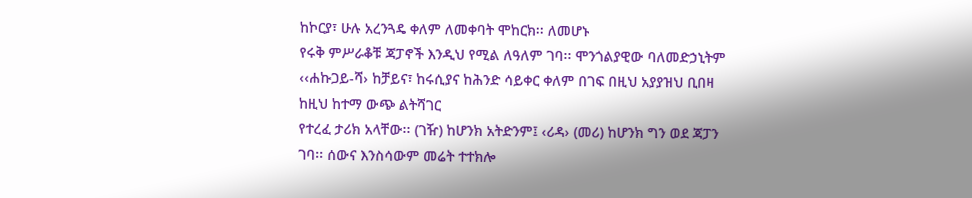ከኮርያ፣ ሁሉ አረንጓዴ ቀለም ለመቀባት ሞከርክ፡፡ ለመሆኑ
የሩቅ ምሥራቆቹ ጃፓኖች እንዲህ የሚል ለዓለም ገባ፡፡ ሞንጎልያዊው ባለመድኃኒትም ‹‹ሐኩጋይ-ሻ› ከቻይና፣ ከሩሲያና ከሕንድ ሳይቀር ቀለም በገፍ በዚህ አያያዝህ ቢበዛ ከዚህ ከተማ ውጭ ልትሻገር
የተረፈ ታሪክ አላቸው፡፡ (ገዥ) ከሆንክ አትድንም፤ ‹ሪዳ› (መሪ) ከሆንክ ግን ወደ ጃፓን ገባ፡፡ ሰውና እንስሳውም መሬት ተተክሎ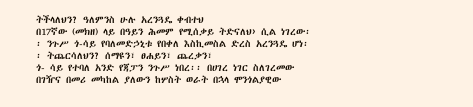ትችላለህን? ዓለምንስ ሁሉ አረንጓዴ ቀብተህ
በ17ኛው (መክዘ) ላይ በዓይን ሕመም የሚሰቃይ ትድናለህ› ሲል ነገረው፡፡ ንጉሥ ጎ-ሳይ የባለመድኃኒቱ የበቀለ እስኪመስል ድረስ አረንጓዴ ሆነ፡፡ ትጨርሳለህን? ሰማዩን፣ ፀሐይን፣ ጨረቃን፣
ጎ- ሳይ የተባለ አንድ የጃፓን ንጉሥ ነበረ፡፡ በሀገረ ነገር ስለገረመው በገዥና በመሪ መካከል ያለውን ከሦስት ወራት በኋላ ሞንጎልያዊው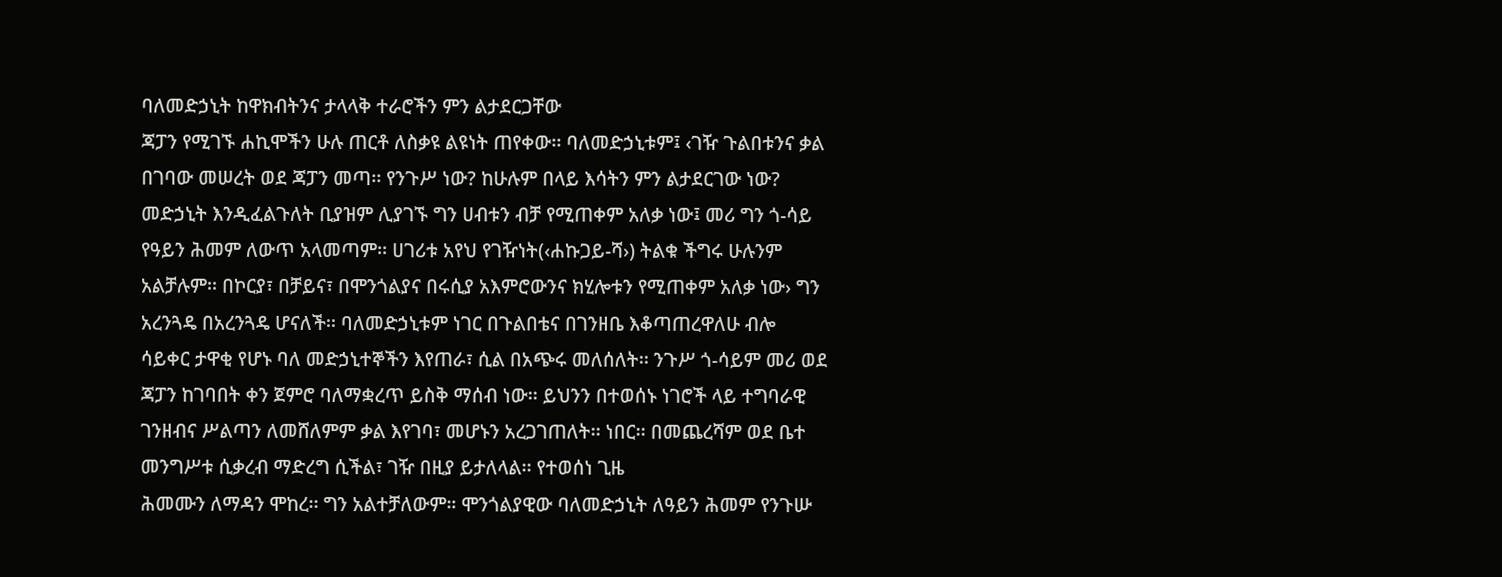ባለመድኃኒት ከዋክብትንና ታላላቅ ተራሮችን ምን ልታደርጋቸው
ጃፓን የሚገኙ ሐኪሞችን ሁሉ ጠርቶ ለስቃዩ ልዩነት ጠየቀው፡፡ ባለመድኃኒቱም፤ ‹ገዥ ጉልበቱንና ቃል በገባው መሠረት ወደ ጃፓን መጣ፡፡ የንጉሥ ነው? ከሁሉም በላይ እሳትን ምን ልታደርገው ነው?
መድኃኒት እንዲፈልጉለት ቢያዝም ሊያገኙ ግን ሀብቱን ብቻ የሚጠቀም አለቃ ነው፤ መሪ ግን ጎ-ሳይ የዓይን ሕመም ለውጥ አላመጣም፡፡ ሀገሪቱ አየህ የገዥነት(‹ሐኩጋይ-ሻ›) ትልቁ ችግሩ ሁሉንም
አልቻሉም፡፡ በኮርያ፣ በቻይና፣ በሞንጎልያና በሩሲያ አእምሮውንና ክሂሎቱን የሚጠቀም አለቃ ነው› ግን አረንጓዴ በአረንጓዴ ሆናለች፡፡ ባለመድኃኒቱም ነገር በጉልበቴና በገንዘቤ እቆጣጠረዋለሁ ብሎ
ሳይቀር ታዋቂ የሆኑ ባለ መድኃኒተኞችን እየጠራ፣ ሲል በአጭሩ መለሰለት፡፡ ንጉሥ ጎ-ሳይም መሪ ወደ ጃፓን ከገባበት ቀን ጀምሮ ባለማቋረጥ ይስቅ ማሰብ ነው፡፡ ይህንን በተወሰኑ ነገሮች ላይ ተግባራዊ
ገንዘብና ሥልጣን ለመሸለምም ቃል እየገባ፣ መሆኑን አረጋገጠለት፡፡ ነበር፡፡ በመጨረሻም ወደ ቤተ መንግሥቱ ሲቃረብ ማድረግ ሲችል፣ ገዥ በዚያ ይታለላል፡፡ የተወሰነ ጊዜ
ሕመሙን ለማዳን ሞከረ፡፡ ግን አልተቻለውም። ሞንጎልያዊው ባለመድኃኒት ለዓይን ሕመም የንጉሡ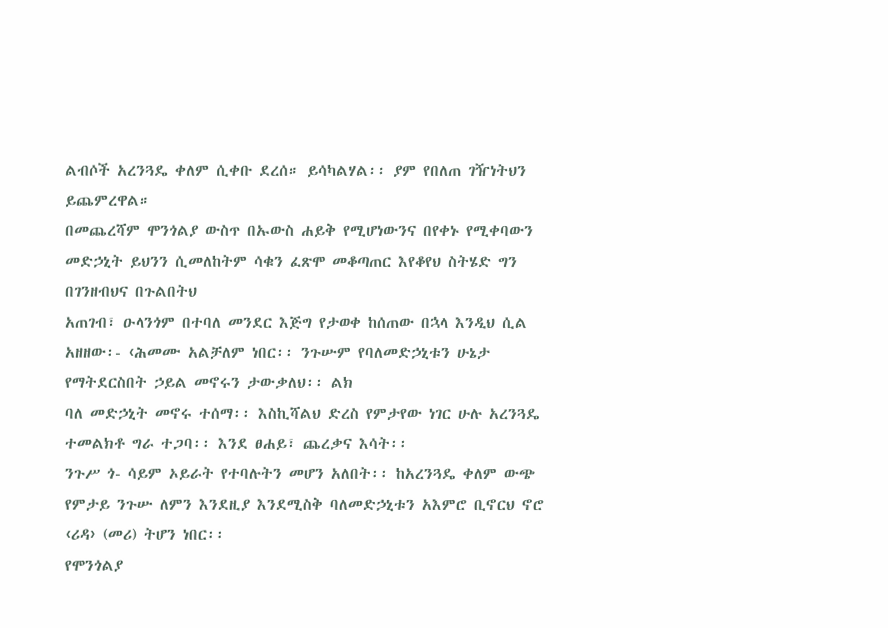ልብሶች አረንጓዴ ቀለም ሲቀቡ ደረሰ። ይሳካልሃል፡፡ ያም የበለጠ ገዥነትህን ይጨምረዋል።
በመጨረሻም ሞንጎልያ ውስጥ በኡውስ ሐይቅ የሚሆነውንና በየቀኑ የሚቀባውን መድኃኒት ይህንን ሲመለከትም ሳቁን ፈጽሞ መቆጣጠር እየቆየህ ስትሄድ ግን በገንዘብህና በጉልበትህ
አጠገብ፣ ዑላንጎም በተባለ መንደር እጅግ የታወቀ ከሰጠው በኋላ እንዲህ ሲል አዘዘው፡- ‹ሕመሙ አልቻለም ነበር፡፡ ንጉሡም የባለመድኃኒቱን ሁኔታ የማትደርስበት ኃይል መኖሩን ታውቃለህ፡፡ ልክ
ባለ መድኃኒት መኖሩ ተሰማ፡፡ እስኪሻልህ ድረስ የምታየው ነገር ሁሉ አረንጓዴ ተመልክቶ ግራ ተጋባ፡፡ እንደ ፀሐይ፣ ጨረቃና እሳት፡፡
ንጉሥ ጎ- ሳይም ኦይራት የተባሉትን መሆን አለበት፡፡ ከአረንጓዴ ቀለም ውጭ የምታይ ንጉሡ ለምን እንደዚያ እንደሚስቅ ባለመድኃኒቱን አእምሮ ቢኖርህ ኖሮ ‹ሪዳ› (መሪ) ትሆን ነበር፡፡
የሞንጎልያ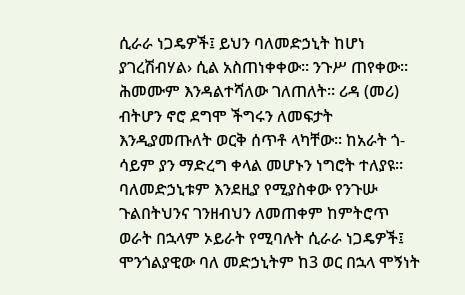ሲራራ ነጋዴዎች፤ ይህን ባለመድኃኒት ከሆነ ያገረሽብሃል› ሲል አስጠነቀቀው፡፡ ንጉሥ ጠየቀው፡፡ ሕመሙም እንዳልተሻለው ገለጠለት። ሪዳ (መሪ) ብትሆን ኖሮ ደግሞ ችግሩን ለመፍታት
እንዲያመጡለት ወርቅ ሰጥቶ ላካቸው፡፡ ከአራት ጎ-ሳይም ያን ማድረግ ቀላል መሆኑን ነግሮት ተለያዩ። ባለመድኃኒቱም እንደዚያ የሚያስቀው የንጉሡ ጉልበትህንና ገንዘብህን ለመጠቀም ከምትሮጥ
ወራት በኋላም ኦይራት የሚባሉት ሲራራ ነጋዴዎች፤ ሞንጎልያዊው ባለ መድኃኒትም ከ3 ወር በኋላ ሞኝነት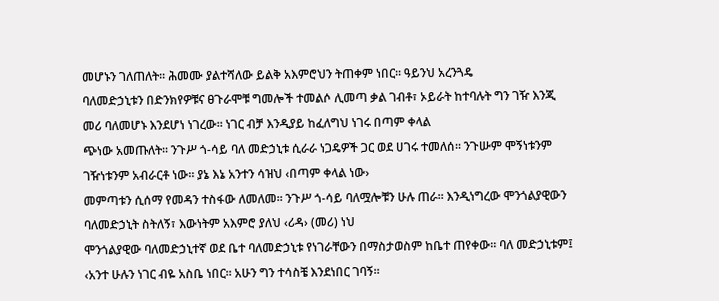መሆኑን ገለጠለት፡፡ ሕመሙ ያልተሻለው ይልቅ አእምሮህን ትጠቀም ነበር፡፡ ዓይንህ አረንጓዴ
ባለመድኃኒቱን በድንክየዎቹና ፀጉራሞቹ ግመሎች ተመልሶ ሊመጣ ቃል ገብቶ፣ ኦይራት ከተባሉት ግን ገዥ እንጂ መሪ ባለመሆኑ እንደሆነ ነገረው። ነገር ብቻ እንዲያይ ከፈለግህ ነገሩ በጣም ቀላል
ጭነው አመጡለት፡፡ ንጉሥ ጎ-ሳይ ባለ መድኃኒቱ ሲራራ ነጋዴዎች ጋር ወደ ሀገሩ ተመለሰ፡፡ ንጉሡም ሞኝነቱንም ገዥነቱንም አብራርቶ ነው። ያኔ እኔ አንተን ሳዝህ ‹በጣም ቀላል ነው›
መምጣቱን ሲሰማ የመዳን ተስፋው ለመለመ፡፡ ንጉሥ ጎ-ሳይ ባለሟሎቹን ሁሉ ጠራ፡፡ እንዲነግረው ሞንጎልያዊውን ባለመድኃኒት ስትለኝ፣ እውነትም አእምሮ ያለህ ‹ሪዳ› (መሪ) ነህ
ሞንጎልያዊው ባለመድኃኒተኛ ወደ ቤተ ባለመድኃኒቱ የነገራቸውን በማስታወስም ከቤተ ጠየቀው፡፡ ባለ መድኃኒቱም፤ ‹አንተ ሁሉን ነገር ብዬ አስቤ ነበር፡፡ አሁን ግን ተሳስቼ እንደነበር ገባኝ።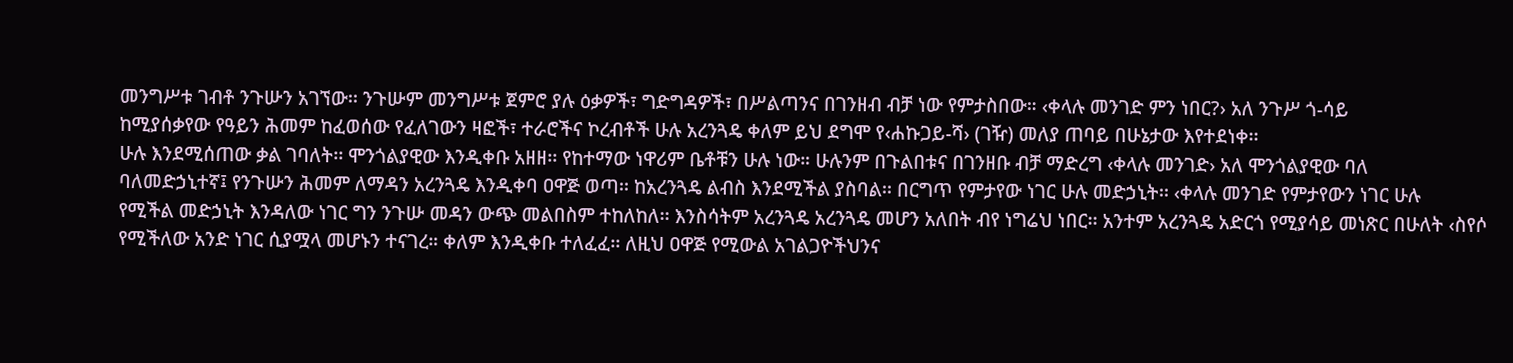መንግሥቱ ገብቶ ንጉሡን አገኘው፡፡ ንጉሡም መንግሥቱ ጀምሮ ያሉ ዕቃዎች፣ ግድግዳዎች፣ በሥልጣንና በገንዘብ ብቻ ነው የምታስበው። ‹ቀላሉ መንገድ ምን ነበር?› አለ ንጉሥ ጎ-ሳይ
ከሚያሰቃየው የዓይን ሕመም ከፈወሰው የፈለገውን ዛፎች፣ ተራሮችና ኮረብቶች ሁሉ አረንጓዴ ቀለም ይህ ደግሞ የ‹ሐኩጋይ-ሻ› (ገዥ) መለያ ጠባይ በሁኔታው እየተደነቀ፡፡
ሁሉ እንደሚሰጠው ቃል ገባለት፡፡ ሞንጎልያዊው እንዲቀቡ አዘዘ፡፡ የከተማው ነዋሪም ቤቶቹን ሁሉ ነው። ሁሉንም በጉልበቱና በገንዘቡ ብቻ ማድረግ ‹ቀላሉ መንገድ› አለ ሞንጎልያዊው ባለ
ባለመድኃኒተኛ፤ የንጉሡን ሕመም ለማዳን አረንጓዴ እንዲቀባ ዐዋጅ ወጣ፡፡ ከአረንጓዴ ልብስ እንደሚችል ያስባል፡፡ በርግጥ የምታየው ነገር ሁሉ መድኃኒት፡፡ ‹ቀላሉ መንገድ የምታየውን ነገር ሁሉ
የሚችል መድኃኒት እንዳለው ነገር ግን ንጉሡ መዳን ውጭ መልበስም ተከለከለ፡፡ እንስሳትም አረንጓዴ አረንጓዴ መሆን አለበት ብየ ነግሬህ ነበር፡፡ አንተም አረንጓዴ አድርጎ የሚያሳይ መነጽር በሁለት ‹ስየሶ
የሚችለው አንድ ነገር ሲያሟላ መሆኑን ተናገረ። ቀለም እንዲቀቡ ተለፈፈ፡፡ ለዚህ ዐዋጅ የሚውል አገልጋዮችህንና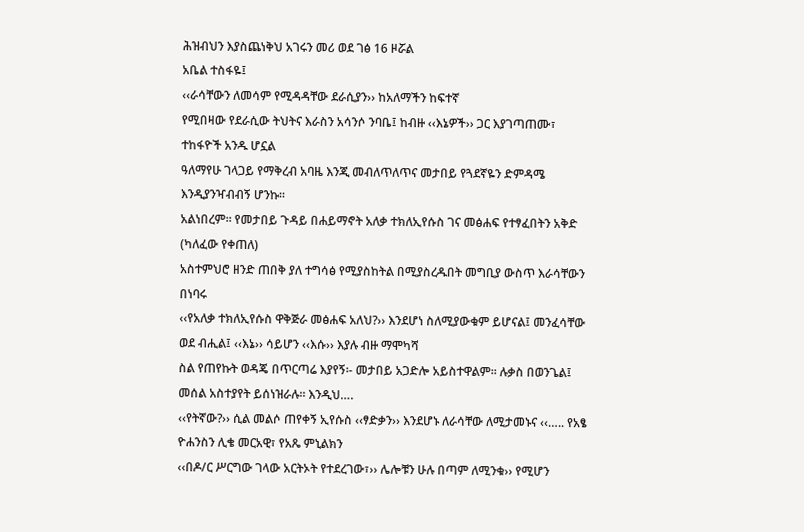ሕዝብህን እያስጨነቅህ አገሩን መሪ ወደ ገፅ 16 ዞሯል
አቤል ተስፋዬ፤
‹‹ራሳቸውን ለመሳም የሚዳዳቸው ደራሲያን›› ከአለማችን ከፍተኛ
የሚበዛው የደራሲው ትህትና እራስን አሳንሶ ንባቤ፤ ከብዙ ‹‹እኔዎች›› ጋር እያገጣጠሙ፣
ተከፋዮች አንዱ ሆኗል
ዓለማየሁ ገላጋይ የማቅረብ አባዜ እንጂ መብለጥለጥና መታበይ የጓደኛዬን ድምዳሜ እንዲያንዣብብኝ ሆንኩ፡፡
አልነበረም፡፡ የመታበይ ጉዳይ በሐይማኖት አለቃ ተክለኢየሱስ ገና መፅሐፍ የተፃፈበትን አቅድ
(ካለፈው የቀጠለ)
አስተምህሮ ዘንድ ጠበቅ ያለ ተግሳፅ የሚያስከትል በሚያስረዱበት መግቢያ ውስጥ እራሳቸውን በነባሩ
‹‹የአለቃ ተክለኢየሱስ ዋቅጅራ መፅሐፍ አለህ?›› እንደሆነ ስለሚያውቁም ይሆናል፤ መንፈሳቸው ወደ ብሒል፤ ‹‹እኔ›› ሳይሆን ‹‹እሱ›› እያሉ ብዙ ማሞካሻ
ስል የጠየኩት ወዳጄ በጥርጣሬ እያየኝ፡- መታበይ አጋድሎ አይስተዋልም፡፡ ሉቃስ በወንጌል፤ መሰል አስተያየት ይሰነዝራሉ፡፡ እንዲህ….
‹‹የትኛው?›› ሲል መልሶ ጠየቀኝ ኢየሱስ ‹‹ፃድቃን›› እንደሆኑ ለራሳቸው ለሚታመኑና ‹‹….. የአፄ ዮሐንስን ሊቄ መርአዊ፣ የአጼ ምኒልክን
‹‹በዶ/ር ሥርግው ገላው አርትኦት የተደረገው፣›› ሌሎቹን ሁሉ በጣም ለሚንቁ›› የሚሆን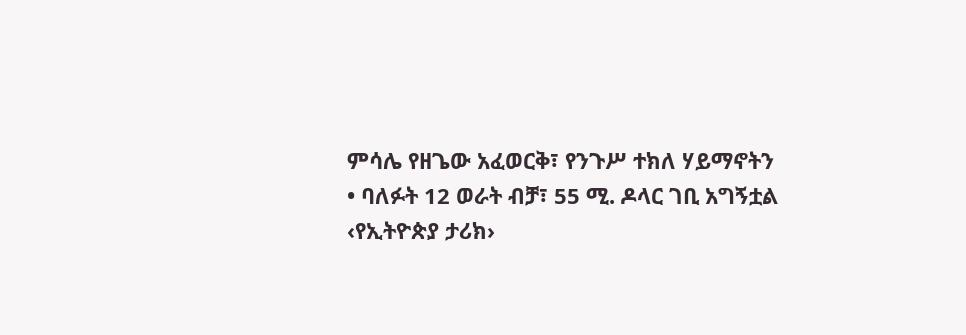ምሳሌ የዘጌው አፈወርቅ፣ የንጉሥ ተክለ ሃይማኖትን
• ባለፉት 12 ወራት ብቻ፣ 55 ሚ. ዶላር ገቢ አግኝቷል
‹የኢትዮጵያ ታሪክ›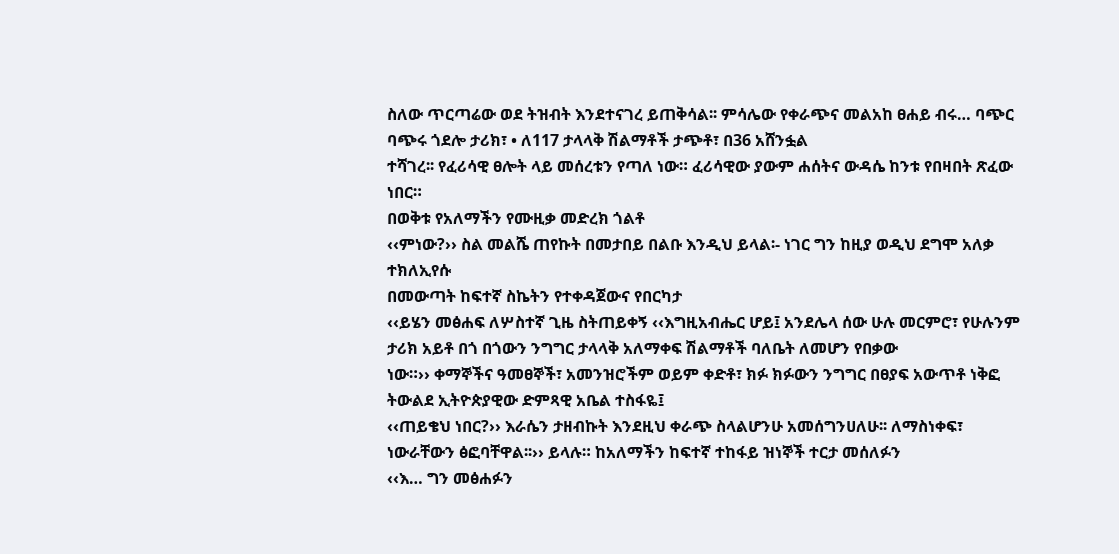ስለው ጥርጣሬው ወደ ትዝብት እንደተናገረ ይጠቅሳል፡፡ ምሳሌው የቀራጭና መልአከ ፀሐይ ብሩ… ባጭር ባጭሩ ጎደሎ ታሪክ፣ • ለ117 ታላላቅ ሽልማቶች ታጭቶ፣ በ36 አሸንፏል
ተሻገረ፡፡ የፈሪሳዊ ፀሎት ላይ መሰረቱን የጣለ ነው። ፈሪሳዊው ያውም ሐሰትና ውዳሴ ከንቱ የበዛበት ጽፈው ነበር።
በወቅቱ የአለማችን የሙዚቃ መድረክ ጎልቶ
‹‹ምነው?›› ስል መልሼ ጠየኩት በመታበይ በልቡ እንዲህ ይላል፡- ነገር ግን ከዚያ ወዲህ ደግሞ አለቃ ተክለኢየሱ
በመውጣት ከፍተኛ ስኬትን የተቀዳጀውና የበርካታ
‹‹ይሄን መፅሐፍ ለሦስተኛ ጊዜ ስትጠይቀኝ ‹‹እግዚአብሔር ሆይ፤ አንደሌላ ሰው ሁሉ መርምሮ፣ የሁሉንም ታሪክ አይቶ በጎ በጎውን ንግግር ታላላቅ አለማቀፍ ሽልማቶች ባለቤት ለመሆን የበቃው
ነው።›› ቀማኞችና ዓመፀኞች፣ አመንዝሮችም ወይም ቀድቶ፣ ክፉ ክፉውን ንግግር በፀያፍ አውጥቶ ነቅፎ ትውልደ ኢትዮጵያዊው ድምጻዊ አቤል ተስፋዬ፤
‹‹ጠይቄህ ነበር?›› እራሴን ታዘብኩት እንደዚህ ቀራጭ ስላልሆንሁ አመሰግንሀለሁ፡፡ ለማስነቀፍ፣ ነውራቸውን ፅፎባቸዋል፡፡›› ይላሉ። ከአለማችን ከፍተኛ ተከፋይ ዝነኞች ተርታ መሰለፉን
‹‹እ… ግን መፅሐፉን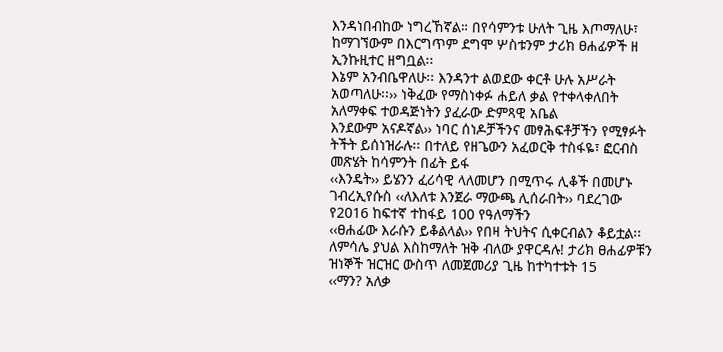እንዳነበብከው ነግረኸኛል። በየሳምንቱ ሁለት ጊዜ እጦማለሁ፣ ከማገኘውም በእርግጥም ደግሞ ሦስቱንም ታሪክ ፀሐፊዎች ዘ ኢንኩዚተር ዘግቧል፡፡
እኔም አንብቤዋለሁ፡፡ እንዳንተ ልወደው ቀርቶ ሁሉ አሥራት አወጣለሁ፡፡›› ነቅፈው የማስነቀፉ ሐይለ ቃል የተቀላቀለበት አለማቀፍ ተወዳጅነትን ያፈራው ድምጻዊ አቤል
እንደውም አናዶኛል›› ነባር ሰነዶቻችንና መፃሕፍቶቻችን የሚፃፉት ትችት ይሰነዝራሉ፡፡ በተለይ የዘጌውን አፈወርቅ ተስፋዬ፣ ፎርብስ መጽሄት ከሳምንት በፊት ይፋ
‹‹እንዴት›› ይሄንን ፈሪሳዊ ላለመሆን በሚጥሩ ሊቆች በመሆኑ ገብረኢየሱስ ‹‹ለእለቱ እንጀራ ማውጫ ሊሰራበት›› ባደረገው የ2016 ከፍተኛ ተከፋይ 100 የዓለማችን
‹‹ፀሐፊው እራሱን ይቆልላል›› የበዛ ትህትና ሲቀርብልን ቆይቷል፡፡ ለምሳሌ ያህል እስከማለት ዝቅ ብለው ያዋርዳሉ! ታሪክ ፀሐፊዎቹን ዝነኞች ዝርዝር ውስጥ ለመጀመሪያ ጊዜ ከተካተቱት 15
‹‹ማን? አለቃ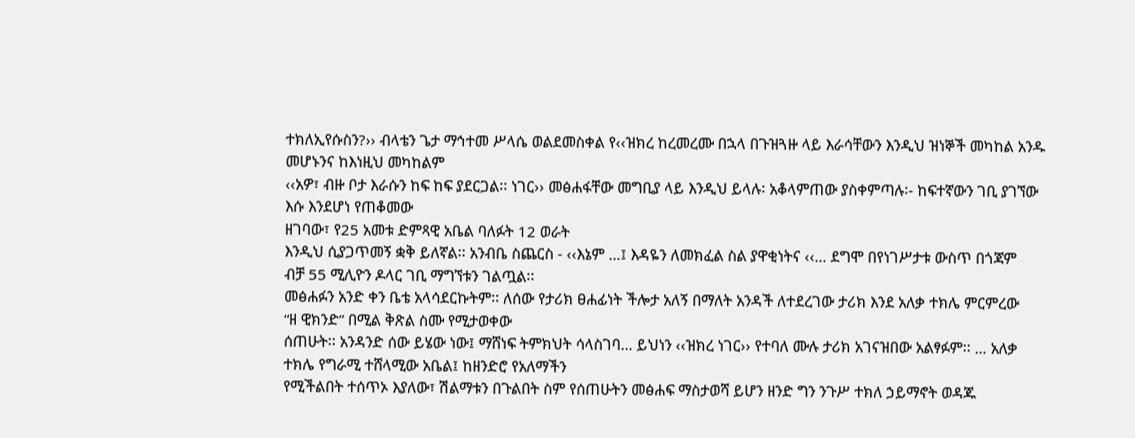ተክለኢየሱስን?›› ብላቴን ጌታ ማኅተመ ሥላሴ ወልደመስቀል የ‹‹ዝክረ ከረመረሙ በኋላ በጉዝጓዙ ላይ እራሳቸውን እንዲህ ዝነኞች መካከል አንዱ መሆኑንና ከእነዚህ መካከልም
‹‹አዎ፣ ብዙ ቦታ እራሱን ከፍ ከፍ ያደርጋል፡፡ ነገር›› መፅሐፋቸው መግቢያ ላይ እንዲህ ይላሉ፡ አቆላምጠው ያስቀምጣሉ፡- ከፍተኛውን ገቢ ያገኘው እሱ እንደሆነ የጠቆመው
ዘገባው፣ የ25 አመቱ ድምጻዊ አቤል ባለፉት 12 ወራት
እንዲህ ሲያጋጥመኝ ቋቅ ይለኛል፡፡ አንብቤ ስጨርስ - ‹‹እኔም …፤ እዳዬን ለመክፈል ስል ያዋቂነትና ‹‹… ደግሞ በየነገሥታቱ ውስጥ በጎጃም
ብቻ 55 ሚሊዮን ዶላር ገቢ ማግኘቱን ገልጧል፡፡
መፅሐፉን አንድ ቀን ቤቴ አላሳደርኩትም፡፡ ለሰው የታሪክ ፀሐፊነት ችሎታ አለኝ በማለት አንዳች ለተደረገው ታሪክ እንደ አለቃ ተክሌ ምርምረው
“ዘ ዊክንድ” በሚል ቅጽል ስሙ የሚታወቀው
ሰጠሁት፡፡ አንዳንድ ሰው ይሄው ነው፤ ማሸነፍ ትምክህት ሳላስገባ… ይህነን ‹‹ዝክረ ነገር›› የተባለ ሙሉ ታሪክ አገናዝበው አልፃፉም፡፡ … አለቃ ተክሌ የግራሚ ተሸላሚው አቤል፤ ከዘንድሮ የአለማችን
የሚችልበት ተሰጥኦ እያለው፣ ሽልማቱን በጉልበት ስም የሰጠሁትን መፅሐፍ ማስታወሻ ይሆን ዘንድ ግን ንጉሥ ተክለ ኃይማኖት ወዳጁ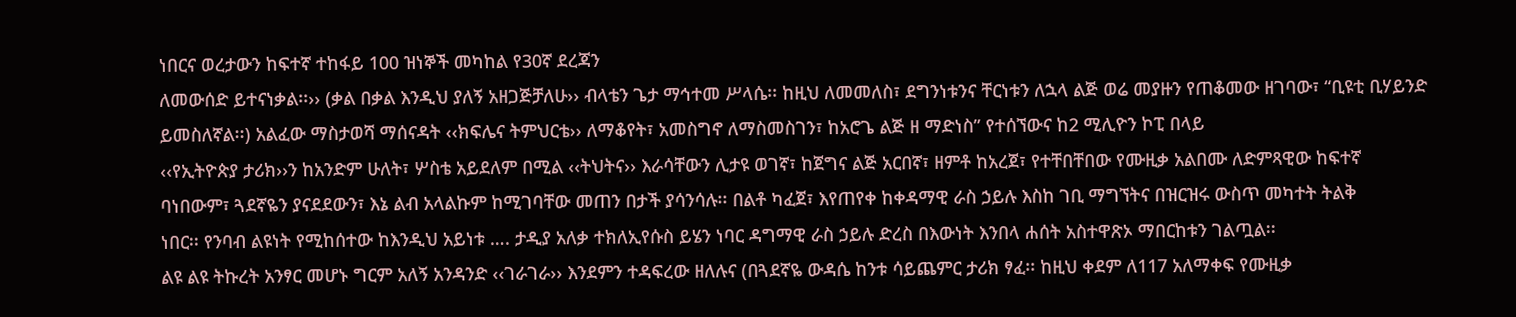ነበርና ወረታውን ከፍተኛ ተከፋይ 100 ዝነኞች መካከል የ30ኛ ደረጃን
ለመውሰድ ይተናነቃል፡፡›› (ቃል በቃል እንዲህ ያለኝ አዘጋጅቻለሁ›› ብላቴን ጌታ ማኅተመ ሥላሴ፡፡ ከዚህ ለመመለስ፣ ደግንነቱንና ቸርነቱን ለኋላ ልጅ ወሬ መያዙን የጠቆመው ዘገባው፣ “ቢዩቲ ቢሃይንድ
ይመስለኛል፡፡) አልፈው ማስታወሻ ማሰናዳት ‹‹ክፍሌና ትምህርቴ›› ለማቆየት፣ አመስግኖ ለማስመስገን፣ ከአሮጌ ልጅ ዘ ማድነስ” የተሰኘውና ከ2 ሚሊዮን ኮፒ በላይ
‹‹የኢትዮጵያ ታሪክ››ን ከአንድም ሁለት፣ ሦስቴ አይደለም በሚል ‹‹ትህትና›› እራሳቸውን ሊታዩ ወገኛ፣ ከጀግና ልጅ አርበኛ፣ ዘምቶ ከአረጀ፣ የተቸበቸበው የሙዚቃ አልበሙ ለድምጻዊው ከፍተኛ
ባነበውም፣ ጓደኛዬን ያናደደውን፣ እኔ ልብ አላልኩም ከሚገባቸው መጠን በታች ያሳንሳሉ፡፡ በልቶ ካፈጀ፣ እየጠየቀ ከቀዳማዊ ራስ ኃይሉ እስከ ገቢ ማግኘትና በዝርዝሩ ውስጥ መካተት ትልቅ
ነበር፡፡ የንባብ ልዩነት የሚከሰተው ከእንዲህ አይነቱ …. ታዲያ አለቃ ተክለኢየሱስ ይሄን ነባር ዳግማዊ ራስ ኃይሉ ድረስ በእውነት እንበላ ሐሰት አስተዋጽኦ ማበርከቱን ገልጧል፡፡
ልዩ ልዩ ትኩረት አንፃር መሆኑ ግርም አለኝ አንዳንድ ‹‹ገራገራ›› እንደምን ተዳፍረው ዘለሉና (በጓደኛዬ ውዳሴ ከንቱ ሳይጨምር ታሪክ ፃፈ፡፡ ከዚህ ቀደም ለ117 አለማቀፍ የሙዚቃ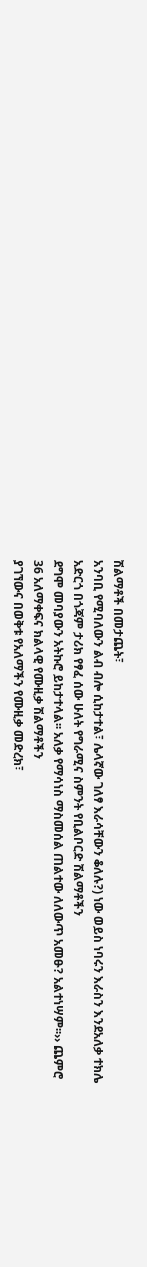ሽልማቶች በመታጨት፣
አንባቢ የሚባለውን ልብ ብሎ ሲከታተል፣ ሌላኛው ገለፃ እራሳቸውን ቆለሉ?) ነው ወይስ ነባሩን እራስን እንደአለቃ ተክሌ አድርጎ በጎጃም ታሪክ የፃፈ ሰው ሁለት የግራሚና ስምንት የቢልቦርድ ሽልማቶችን
ደግሞ መባያውን አትኩሮ ይከታተላል፡፡ አለቃ የማሳነስ ማስመሰል ጠልተው ለለውጥ አመፁ? አልተነሣም፡፡›› ጨምሮ 36 አለማቀፍና ክልላዊ የሙዚቃ ሽልማቶችን
ያገኘውና በወቅቱ የአለማችን የሙዚቃ መድረክ፣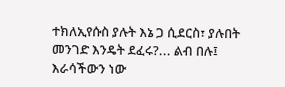ተክለኢየሱስ ያሉት እኔ ጋ ሲደርስ፣ ያሉበት መንገድ እንዴት ደፈሩ?... ልብ በሉ፤ እራሳችውን ነው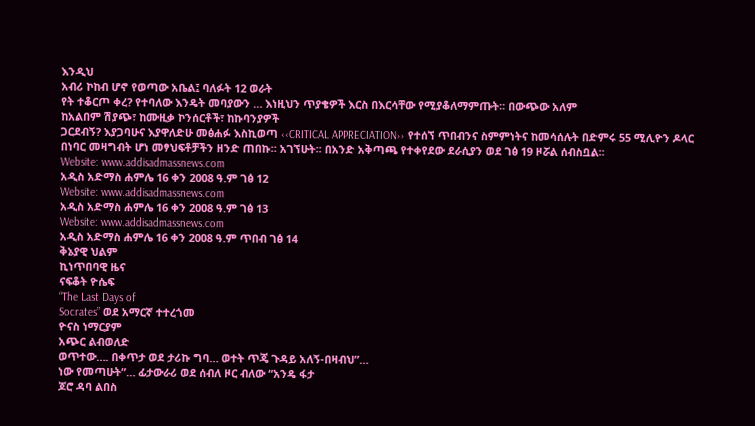እንዲህ
አብሪ ኮከብ ሆኖ የወጣው አቤል፤ ባለፉት 12 ወራት
የት ተቆርጦ ቀረ? የተባለው እንዴት መባያውን … እነዚህን ጥያቄዎች እርስ በእርሳቸው የሚያቆለማምጡት፡፡ በውጭው አለም
ከአልበም ሽያጭ፣ ከሙዚቃ ኮንሰርቶች፣ ከኩባንያዎች
ጋርደብኝ? እያጋባሁና እያዋለድሁ መፅሐፉ እስኪወጣ ‹‹CRITICAL APPRECIATION›› የተሰኘ ጥበብንና ስምምነትና ከመሳሰሉት በድምሩ 55 ሚሊዮን ዶላር
በነባር መዛግብት ሆነ መፃህፍቶቻችን ዘንድ ጠበኩ። አገኘሁት፡፡ በአንድ አቅጣጫ የተቀየደው ደራሲያን ወደ ገፅ 19 ዞሯል ሰብስቧል፡፡
Website: www.addisadmassnews.com
አዲስ አድማስ ሐምሌ 16 ቀን 2008 ዓ.ም ገፅ 12
Website: www.addisadmassnews.com
አዲስ አድማስ ሐምሌ 16 ቀን 2008 ዓ.ም ገፅ 13
Website: www.addisadmassnews.com
አዲስ አድማስ ሐምሌ 16 ቀን 2008 ዓ.ም ጥበብ ገፅ 14
ቅኔያዊ ህልም
ኪነጥበባዊ ዜና
ናፍቆት ዮሴፍ
“The Last Days of
Socrates” ወደ አማርኛ ተተረጎመ
ዮናስ ነማርያም
አጭር ልብወለድ
ወጥተው…. በቀጥታ ወደ ታሪኩ ግባ… ወተት ጥጄ ጉዳይ አለኝ-በዛብህ”…
ነው የመጣሁት”… ፊታውራሪ ወደ ሰብለ ዞር ብለው “አንዴ ፋታ
ጆሮ ዳባ ልበስ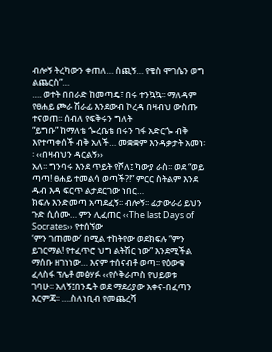ብሎኝ ትረካውን ቀጠለ… ስጪኝ… የቄስ ሞገሴን ወግ ልጨርስ”…
…. ወተት በበራድ ከመጣዴ፣ በሩ ተንኳኳ፡፡ ማለዳም የፀሐይ ጮራ ሽራፊ እንደውብ ኮረዳ በዛብህ ውስጡ ተናወጠ፡፡ ሰብለ የፍቅሩን ግለት
“ይግቡ” ከማለቴ ጐረቤቴ በሩን ገፋ አድርጐ ብቅ እየተጣቀሰች ብቅ አለች… መቋቋም እንዳቃታት አመነ፡፡ ‹‹በዛብህን ዳርልኝ››
አለ፡፡ ግንባሩ እንደ ጥይት የሾለ፤ ካውያ ራስ፡፡ ወደ “ወይ ጣጣ! ፀሐይ ተመልሳ ወጣች?!” ምርር ስትልም እንደ ዱብ እዳ ፍርጥ ልታደርገው ነበር…
ክፍሉ እንድመጣ አጣደፈኝ፡፡ ብሎኝ፡፡ ፊታውራሪ ይህን ጉድ ሲሰሙ… ምን ሊፈጠር ‹‹The last Days of Socrates›› የተሰኘው
‘ምን ገጠመው’ በሚል ተከትየው ወደክፍሉ “ምን ይገርማል! የተፈጥሮ ህግ ልትሽር ነው” እንደሚችል ማሰቡ ዘገነነው… እናም ተሰናብቶ ወጣ፡፡ የዕውቁ ፈላስፋ ፕሌቶ መፅሃፉ ‹‹የሶቅራጦስ የህይወቱ
ገባሁ፡፡ አለኝ፤በንዴት ወደ ማደሪያው አቀና-በፈጣን እርምጃ፡፡ ….ስለነቢብ የመጨረሻ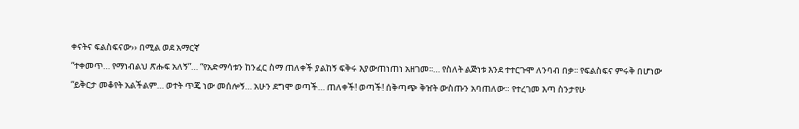ቀናትና ፍልስፍናው›› በሚል ወደ አማርኛ
“ተቀመጥ… የማነብልህ ጽሑፍ አለኝ”… “የአድማሳቱን ከንፈር ስማ ጠለቀች ያልከኝ ፍቅሩ እያውጠነጠነ አዘገመ፡፡… የስለት ልጅነቱ እንደ ተተርጉሞ ለንባብ በቃ፡፡ የፍልስፍና ምሩቅ በሆነው
“ይቅርታ መቆየት አልችልም… ወተት ጥጄ ነው መሰሎኝ… አሁን ደግሞ ወጣች… ጠለቀች! ወጣች! ሰቅጣጭ ቅዠት ውስጡን አባጠለው። የተረገመ እጣ ስንታየሁ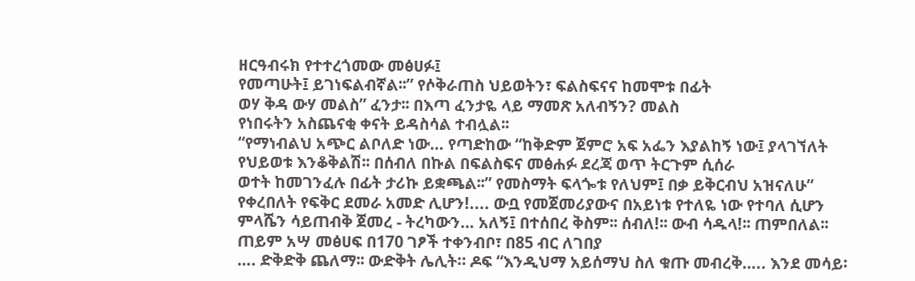ዘርዓብሩክ የተተረጎመው መፅሀፉ፤
የመጣሁት፤ ይገነፍልብኛል፡፡” የሶቅራጠስ ህይወትን፣ ፍልስፍናና ከመሞቱ በፊት
ወሃ ቅዳ ውሃ መልስ” ፈንታ፡፡ በእጣ ፈንታዬ ላይ ማመጽ አለብኝን? መልስ
የነበሩትን አስጨናቂ ቀናት ይዳስሳል ተብሏል፡፡
“የማነብልህ አጭር ልቦለድ ነው… የጣድከው “ከቅድም ጀምሮ አፍ አፌን እያልከኝ ነው፤ ያላገኘለት የህይወቱ እንቆቅልሽ፡፡ በሰብለ በኩል በፍልስፍና መፅሐፉ ደረጃ ወጥ ትርጉም ሲሰራ
ወተት ከመገንፈሉ በፊት ታሪኩ ይቋጫል፡፡” የመስማት ፍላጐቱ የለህም፤ በቃ ይቅርብህ አዝናለሁ” የቀረበለት የፍቅር ደመራ አመድ ሊሆን!.... ውቧ የመጀመሪያውና በአይነቱ የተለዬ ነው የተባለ ሲሆን
ምላሼን ሳይጠብቅ ጀመረ - ትረካውን… አለኝ፤ በተሰበረ ቅስም፡፡ ሰብለ!፡፡ ውብ ሳዱላ!፡፡ ጠምበለል፡፡ ጠይም አሣ መፅሀፍ በ170 ገፆች ተቀንብቦ፣ በ85 ብር ለገበያ
…. ድቅድቅ ጨለማ፡፡ ውድቅት ሌሊት። ዶፍ “እንዲህማ አይሰማህ ስለ ቁጡ መብረቅ….. እንደ መሳይ፡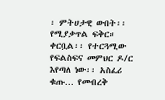፡ ምትሀታዊ ውበት፡፡ የሚያቃጥል ፍቅር። ቀርቧል፡፡ የተርጓሚው የፍልስፍና መምህር ዶ/ር
እየጣለ ነው፡፡ አስፈሪ ቁጡ… የመብረቅ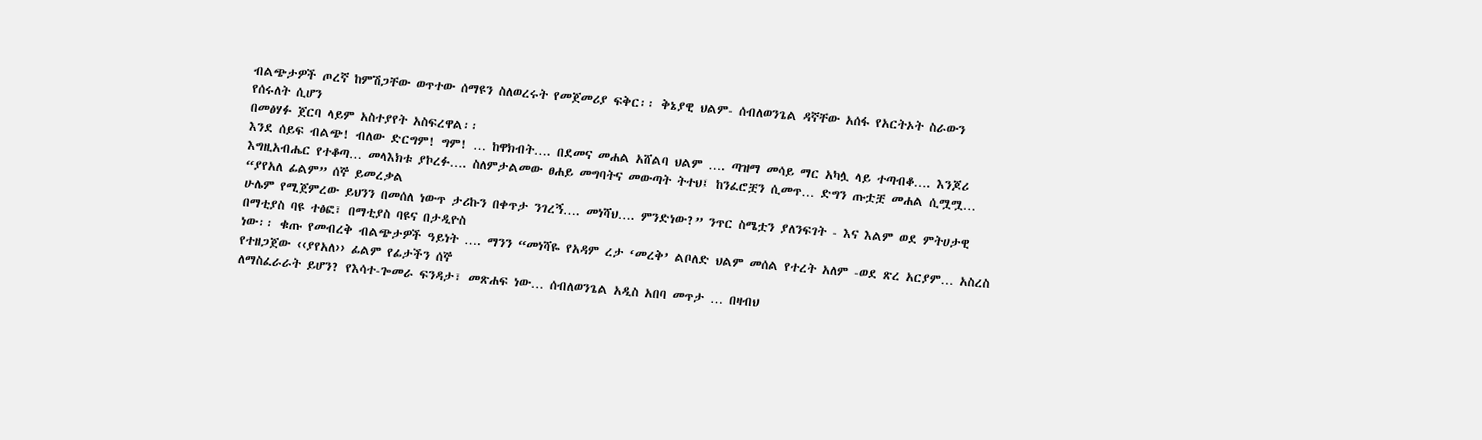ብልጭታዎች ጦረኛ ከምሽጋቸው ወጥተው ሰማዩን ስለወረሩት የመጀመሪያ ፍቅር፡፡ ቅኔያዊ ህልም- ሰብለወንጌል ዳኛቸው አሰፋ የአርትኦት ስራውን የሰሩለት ሲሆን
በመፅሃፉ ጀርባ ላይም አስተያየት አስፍረዋል፡፡
እንደ ሰይፍ ብልጭ! ብለው ድርግም! ግም! … ከዋክብት…. በደመና መሐል አሸልባ ህልም …. ጣዝማ መሳይ ማር አካሏ ላይ ተጣብቆ…. እንጆሪ
እግዚአብሔር የተቆጣ… መላእክቱ ያኮረፉ…. ስለምታልመው ፀሐይ መግባትና መውጣት ትተህ፤ ከንፈሮቿን ሲመጥ… ድግን ጡቷቿ መሐል ሲሟሟ… “ያየአለ ፊልም” ሰኞ ይመረቃል
ሁሌም የሚጀምረው ይህንን በመሰለ ነውጥ ታሪኩን በቀጥታ ንገረኝ…. መነሻህ…. ምንድነው?” ንጥር ስሜቷን ያለንፍገት - እና እልም ወደ ምትሀታዊ በማቲያስ ባዩ ተፅፎ፣ በማቲያስ ባዩና በታዲዮስ
ነው፡፡ ቁጡ የመብረቅ ብልጭታዎች ዓይነት …. ማንን “መነሻዬ የአዳም ረታ ‘መረቅ’ ልቦለድ ህልም መሰል የተረት አለም -ወደ ጽረ አርያም… አስረስ የተዘጋጀው ‹‹ያየአለ›› ፊልም የፊታችን ሰኞ
ለማስፈራራት ይሆን? የእሳተ-ጐመራ ፍንዳታ፣ መጽሐፍ ነው… ሰብለወንጌል አዲስ አበባ መጥታ … በዛብህ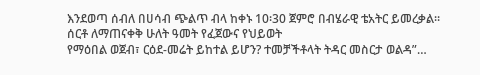እንደወጣ ሰብለ በሀሳብ ጭልጥ ብላ ከቀኑ 10፡30 ጀምሮ በብሄራዊ ቴአትር ይመረቃል፡፡
ሰርቶ ለማጠናቀቅ ሁለት ዓመት የፈጀውና የህይወት
የማዕበል ወጀብ፣ ርዕደ-መሬት ይከተል ይሆን? ተመቻችቶላት ትዳር መስርታ ወልዳ”…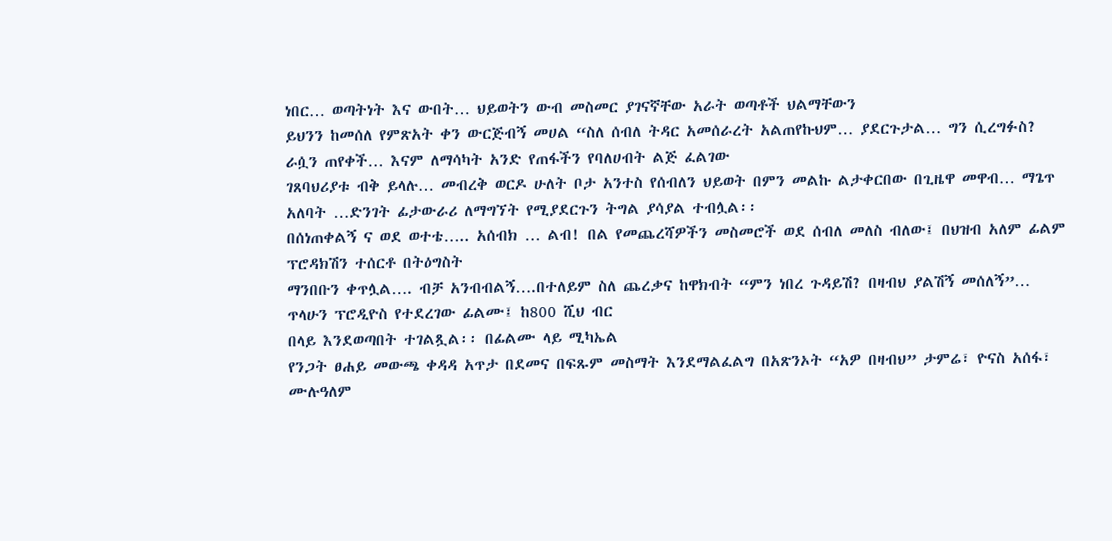ነበር… ወጣትነት እና ውበት… ህይወትን ውብ መስመር ያገናኛቸው አራት ወጣቶች ህልማቸውን
ይህንን ከመሰለ የምጽአት ቀን ውርጅብኝ መሀል “ስለ ሰብለ ትዳር አመሰራረት አልጠየኩህም… ያደርጉታል… ግን ሲረግፉስ? ራሷን ጠየቀች… እናም ለማሳካት አንድ የጠፋችን የባለሀብት ልጅ ፈልገው
ገጸባህሪያቱ ብቅ ይላሉ… መብረቅ ወርዶ ሁለት ቦታ አንተስ የሰብለን ህይወት በምን መልኩ ልታቀርበው በጊዜዋ መዋብ… ማጌጥ አለባት …ድንገት ፊታውራሪ ለማግኘት የሚያደርጉን ትግል ያሳያል ተብሏል፡፡
በሰነጠቀልኝ ና ወደ ወተቴ….. አሰብክ … ልብ! በል የመጨረሻዎችን መስመሮች ወደ ሰብለ መለስ ብለው፤ በህዝብ አለም ፊልም ፕሮዳክሽን ተሰርቶ በትዕግስት
ማንበቡን ቀጥሏል…. ብቻ አንብብልኝ….በተለይም ስለ ጨረቃና ከዋክብት “ምን ነበረ ጉዳይሽ? በዛብህ ያልሽኝ መሰለኝ”… ጥላሁን ፕሮዲዮስ የተደረገው ፊልሙ፤ ከ800 ሺህ ብር
በላይ እንደወጣበት ተገልጿል፡፡ በፊልሙ ላይ ሚካኤል
የንጋት ፀሐይ መውጫ ቀዳዳ አጥታ በደመና በፍጹም መስማት እንደማልፈልግ በአጽንኦት “አዎ በዛብህ” ታምሬ፣ ዮናስ አሰፋ፣ ሙሉዓለም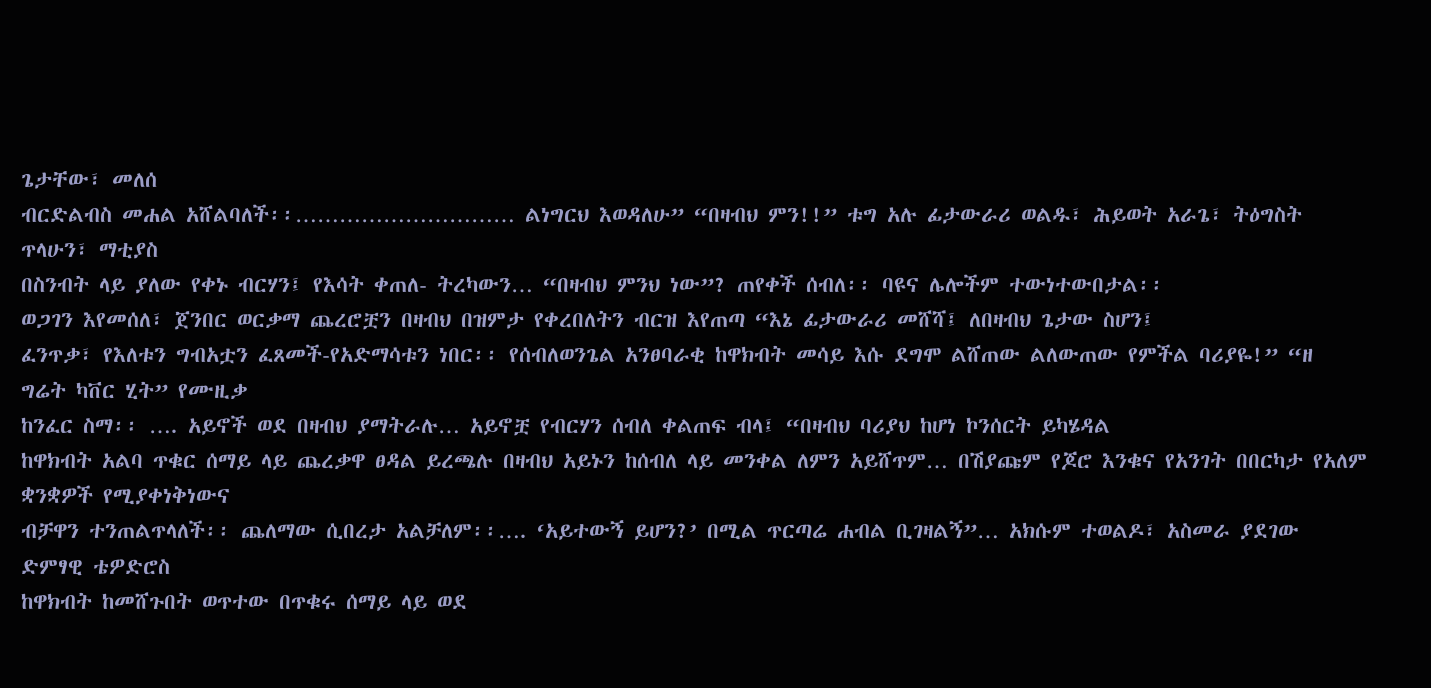ጌታቸው፣ መለሰ
ብርድልብስ መሐል አሸልባለች፡፡………………………… ልነግርህ እወዳለሁ” “በዛብህ ምን!!” ቱግ አሉ ፊታውራሪ ወልዱ፣ ሕይወት አራጌ፣ ትዕግስት ጥላሁን፣ ማቲያስ
በስንብት ላይ ያለው የቀኑ ብርሃን፤ የእሳት ቀጠለ- ትረካውን… “በዛብህ ምንህ ነው”? ጠየቀች ሰብለ፡፡ ባዩና ሌሎችም ተውነተውበታል፡፡
ወጋገን እየመሰለ፣ ጀንበር ወርቃማ ጨረሮቿን በዛብህ በዝምታ የቀረበለትን ብርዝ እየጠጣ “እኔ ፊታውራሪ መሸሻ፤ ለበዛብህ ጌታው ስሆን፤
ፈንጥቃ፣ የእለቱን ግብአቷን ፈጸመች-የአድማሳቱን ነበር፡፡ የሰብለወንጌል አንፀባራቂ ከዋክብት መሳይ እሱ ደግሞ ልሸጠው ልለውጠው የምችል ባሪያዬ!” “ዘ ግሬት ካቨር ሂት” የሙዚቃ
ከንፈር ስማ፡፡ …. አይኖች ወደ በዛብህ ያማትራሉ… አይኖቿ የብርሃን ሰብለ ቀልጠፍ ብላ፤ “በዛብህ ባሪያህ ከሆነ ኮንሰርት ይካሄዳል
ከዋክብት አልባ ጥቁር ሰማይ ላይ ጨረቃዋ ፀዳል ይረጫሉ በዛብህ አይኑን ከሰብለ ላይ መንቀል ለምን አይሸጥም… በሽያጩም የጆሮ እንቁና የአንገት በበርካታ የአለም ቋንቋዎች የሚያቀነቅነውና
ብቻዋን ተንጠልጥላለች፡፡ ጨለማው ሲበረታ አልቻለም፡፡…. ‘አይተውኝ ይሆን?’ በሚል ጥርጣሬ ሐብል ቢገዛልኝ”… አክሱም ተወልዶ፣ አስመራ ያደገው ድምፃዊ ቴዎድሮስ
ከዋክብት ከመሸጉበት ወጥተው በጥቁሩ ሰማይ ላይ ወደ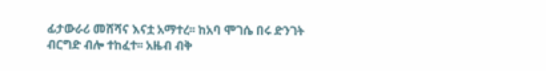ፊታውራሪ መሸሻና እናቷ አማተረ፡፡ ከአባ ሞገሴ በሩ ድንገት ብርግድ ብሎ ተከፈተ፡፡ አዜብ ብቅ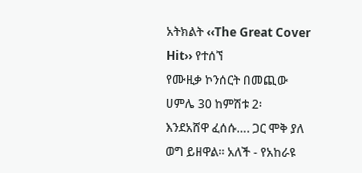አትክልት ‹‹The Great Cover Hit›› የተሰኘ
የሙዚቃ ኮንሰርት በመጪው ሀምሌ 30 ከምሽቱ 2፡
እንደአሸዋ ፈሰሱ…. ጋር ሞቅ ያለ ወግ ይዘዋል፡፡ አለች - የአከራዩ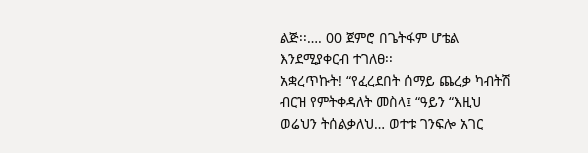ልጅ፡፡…. 00 ጀምሮ በጌትፋም ሆቴል እንደሚያቀርብ ተገለፀ፡፡
አቋረጥኩት! “የፈረደበት ሰማይ ጨረቃ ካብትሽ ብርዝ የምትቀዳለት መስላ፤ “ዓይን “እዚህ ወሬህን ትሰልቃለህ… ወተቱ ገንፍሎ አገር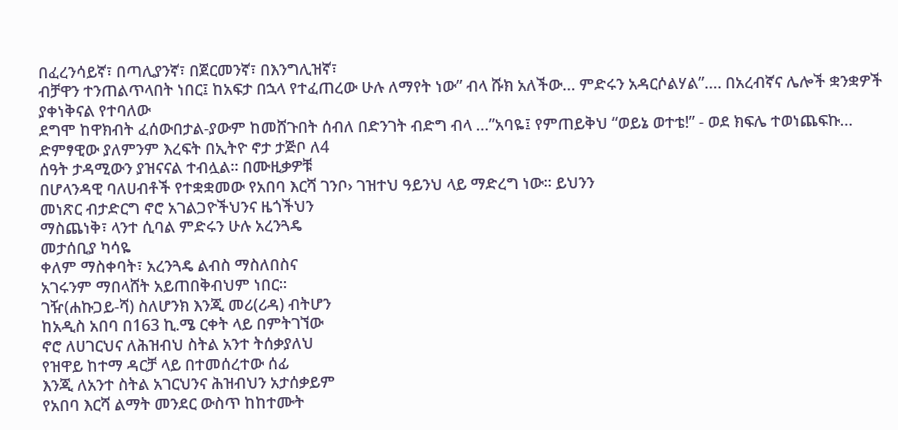በፈረንሳይኛ፣ በጣሊያንኛ፣ በጀርመንኛ፣ በእንግሊዝኛ፣
ብቻዋን ተንጠልጥላበት ነበር፤ ከአፍታ በኋላ የተፈጠረው ሁሉ ለማየት ነው” ብላ ሹክ አለችው… ምድሩን አዳርሶልሃል”…. በአረብኛና ሌሎች ቋንቋዎች ያቀነቅናል የተባለው
ደግሞ ከዋክብት ፈሰውበታል-ያውም ከመሸጉበት ሰብለ በድንገት ብድግ ብላ …”አባዬ፤ የምጠይቅህ “ወይኔ ወተቴ!” - ወደ ክፍሌ ተወነጨፍኩ… ድምፃዊው ያለምንም እረፍት በኢትዮ ኖታ ታጅቦ ለ4
ሰዓት ታዳሚውን ያዝናናል ተብሏል፡፡ በሙዚቃዎቹ
በሆላንዳዊ ባለሀብቶች የተቋቋመው የአበባ እርሻ ገንቦ› ገዝተህ ዓይንህ ላይ ማድረግ ነው፡፡ ይህንን
መነጽር ብታድርግ ኖሮ አገልጋዮችህንና ዜጎችህን
ማስጨነቅ፣ ላንተ ሲባል ምድሩን ሁሉ አረንጓዴ
መታሰቢያ ካሳዬ
ቀለም ማስቀባት፣ አረንጓዴ ልብስ ማስለበስና
አገሩንም ማበላሸት አይጠበቅብህም ነበር፡፡
ገዥ(ሐኩጋይ-ሻ) ስለሆንክ እንጂ መሪ(ሪዳ) ብትሆን
ከአዲስ አበባ በ163 ኪ.ሜ ርቀት ላይ በምትገኘው
ኖሮ ለሀገርህና ለሕዝብህ ስትል አንተ ትሰቃያለህ
የዝዋይ ከተማ ዳርቻ ላይ በተመሰረተው ሰፊ
እንጂ ለአንተ ስትል አገርህንና ሕዝብህን አታሰቃይም
የአበባ እርሻ ልማት መንደር ውስጥ ከከተሙት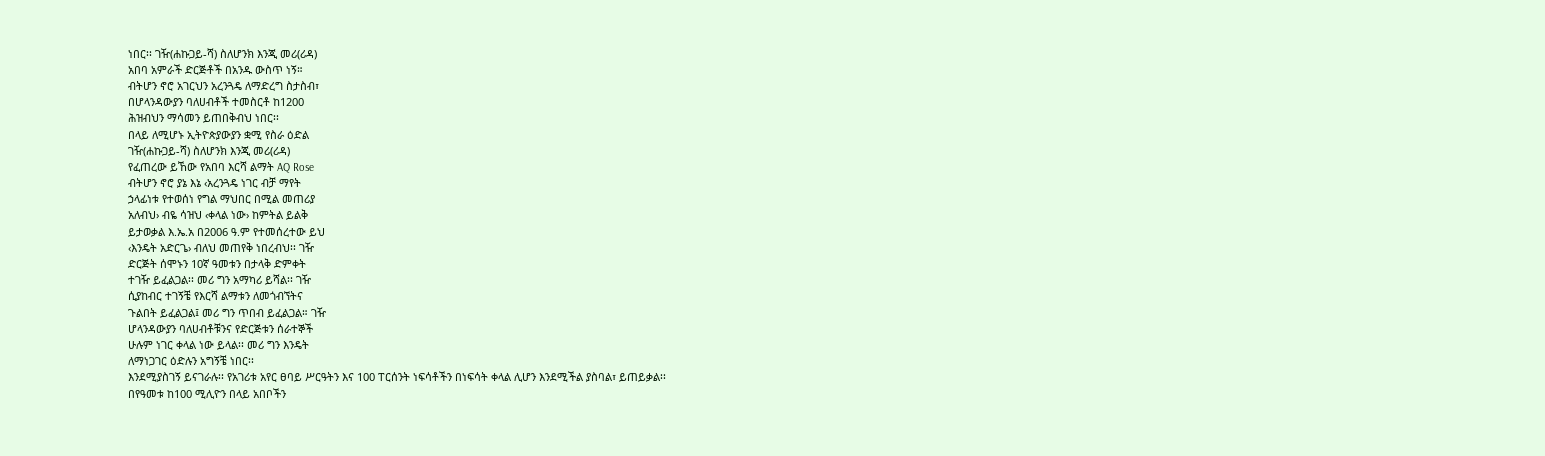ነበር፡፡ ገዥ(ሐኩጋይ-ሻ) ስለሆንክ እንጂ መሪ(ሪዳ)
አበባ አምራች ድርጅቶች በአንዱ ውስጥ ነኝ።
ብትሆን ኖሮ አገርህን አረንጓዴ ለማድረግ ስታስብ፣
በሆላንዳውያን ባለሀብቶች ተመስርቶ ከ1200
ሕዝብህን ማሳመን ይጠበቅብህ ነበር፡፡
በላይ ለሚሆኑ ኢትዮጵያውያን ቋሚ የስራ ዕድል
ገዥ(ሐኩጋይ-ሻ) ስለሆንክ እንጂ መሪ(ሪዳ)
የፈጠረው ይኸው የአበባ እርሻ ልማት AQ Rose
ብትሆን ኖሮ ያኔ እኔ ‹አረንጓዴ ነገር ብቻ ማየት
ኃላፊነቱ የተወሰነ የግል ማህበር በሚል መጠሪያ
አለብህ› ብዬ ሳዝህ ‹ቀላል ነው› ከምትል ይልቅ
ይታወቃል እ.ኤ.አ በ2006 ዓ.ም የተመሰረተው ይህ
‹እንዴት አድርጌ› ብለህ መጠየቅ ነበረብህ፡፡ ገዥ
ድርጅት ሰሞኑን 10ኛ ዓመቱን በታላቅ ድምቀት
ተገዥ ይፈልጋል፡፡ መሪ ግን አማካሪ ይሻል፡፡ ገዥ
ሲያከብር ተገኝቼ የእርሻ ልማቱን ለመጎብኘትና
ጉልበት ይፈልጋል፤ መሪ ግን ጥበብ ይፈልጋል። ገዥ
ሆላንዳውያን ባለሀብቶቹንና የድርጅቱን ሰራተኞች
ሁሉም ነገር ቀላል ነው ይላል፡፡ መሪ ግን እንዴት
ለማነጋገር ዕድሉን አግኝቼ ነበር፡፡
እንደሚያስገኝ ይናገራሉ፡፡ የአገሪቱ አየር ፀባይ ሥርዓትን እና 100 ፐርሰንት ነፍሳቶችን በነፍሳት ቀላል ሊሆን እንደሚችል ያስባል፣ ይጠይቃል፡፡
በየዓመቱ ከ100 ሚሊዮን በላይ አበቦችን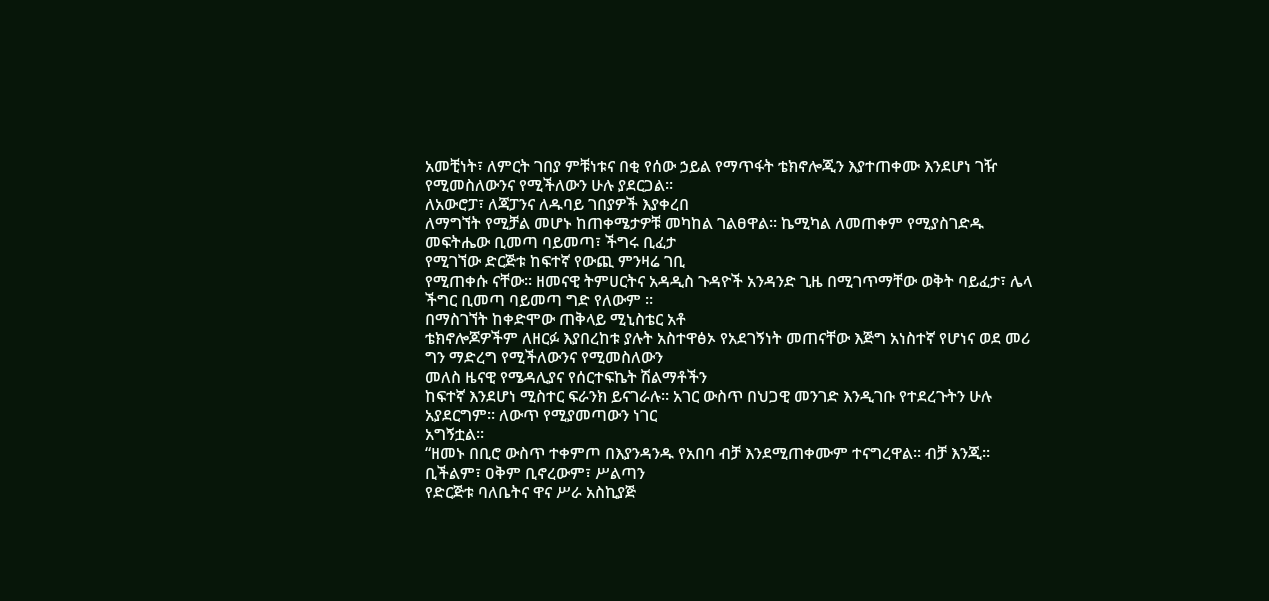አመቺነት፣ ለምርት ገበያ ምቹነቱና በቂ የሰው ኃይል የማጥፋት ቴክኖሎጂን እያተጠቀሙ እንደሆነ ገዥ የሚመስለውንና የሚችለውን ሁሉ ያደርጋል።
ለአውሮፓ፣ ለጃፓንና ለዱባይ ገበያዎች እያቀረበ
ለማግኘት የሚቻል መሆኑ ከጠቀሜታዎቹ መካከል ገልፀዋል፡፡ ኬሚካል ለመጠቀም የሚያስገድዱ መፍትሔው ቢመጣ ባይመጣ፣ ችግሩ ቢፈታ
የሚገኘው ድርጅቱ ከፍተኛ የውጪ ምንዛሬ ገቢ
የሚጠቀሱ ናቸው፡፡ ዘመናዊ ትምሀርትና አዳዲስ ጉዳዮች አንዳንድ ጊዜ በሚገጥማቸው ወቅት ባይፈታ፣ ሌላ ችግር ቢመጣ ባይመጣ ግድ የለውም ።
በማስገኘት ከቀድሞው ጠቅላይ ሚኒስቴር አቶ
ቴክኖሎጆዎችም ለዘርፉ እያበረከቱ ያሉት አስተዋፅኦ የአደገኝነት መጠናቸው እጅግ አነስተኛ የሆነና ወደ መሪ ግን ማድረግ የሚችለውንና የሚመስለውን
መለስ ዜናዊ የሜዳሊያና የሰርተፍኬት ሽልማቶችን
ከፍተኛ እንደሆነ ሚስተር ፍራንክ ይናገራሉ፡፡ አገር ውስጥ በህጋዊ መንገድ እንዲገቡ የተደረጉትን ሁሉ አያደርግም፡፡ ለውጥ የሚያመጣውን ነገር
አግኝቷል፡፡
“ዘመኑ በቢሮ ውስጥ ተቀምጦ በእያንዳንዱ የአበባ ብቻ እንደሚጠቀሙም ተናግረዋል፡፡ ብቻ እንጂ፡፡ ቢችልም፣ ዐቅም ቢኖረውም፣ ሥልጣን
የድርጅቱ ባለቤትና ዋና ሥራ አስኪያጅ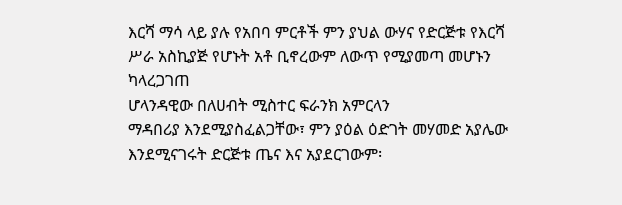እርሻ ማሳ ላይ ያሉ የአበባ ምርቶች ምን ያህል ውሃና የድርጅቱ የእርሻ ሥራ አስኪያጅ የሆኑት አቶ ቢኖረውም ለውጥ የሚያመጣ መሆኑን ካላረጋገጠ
ሆላንዳዊው በለሀብት ሚስተር ፍራንክ አምርላን
ማዳበሪያ እንደሚያስፈልጋቸው፣ ምን ያዕል ዕድገት መሃመድ አያሌው እንደሚናገሩት ድርጅቱ ጤና እና አያደርገውም፡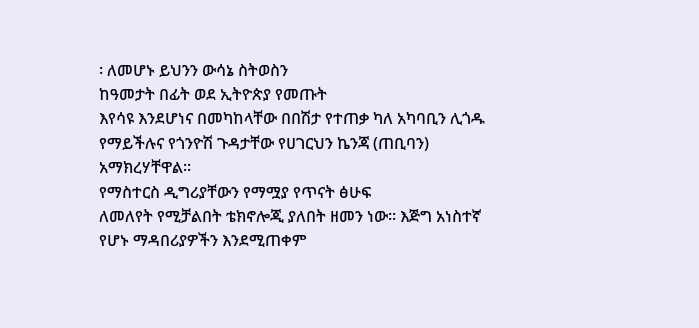፡ ለመሆኑ ይህንን ውሳኔ ስትወስን
ከዓመታት በፊት ወደ ኢትዮጵያ የመጡት
እየሳዩ እንደሆነና በመካከላቸው በበሽታ የተጠቃ ካለ አካባቢን ሊጎዱ የማይችሉና የጎንዮሽ ጉዳታቸው የሀገርህን ኬንጃ (ጠቢባን) አማክረሃቸዋል፡፡
የማስተርስ ዲግሪያቸውን የማሟያ የጥናት ፅሁፍ
ለመለየት የሚቻልበት ቴክኖሎጂ ያለበት ዘመን ነው። እጅግ አነስተኛ የሆኑ ማዳበሪያዎችን እንደሚጠቀም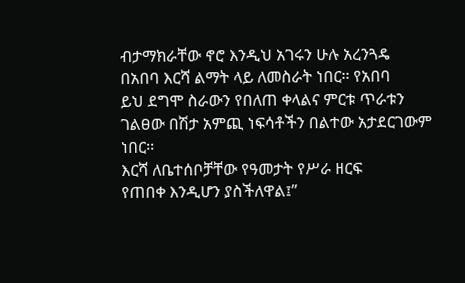ብታማክራቸው ኖሮ እንዲህ አገሩን ሁሉ አረንጓዴ
በአበባ እርሻ ልማት ላይ ለመስራት ነበር፡፡ የአበባ
ይህ ደግሞ ስራውን የበለጠ ቀላልና ምርቱ ጥራቱን ገልፀው በሽታ አምጪ ነፍሳቶችን በልተው አታደርገውም ነበር፡፡
እርሻ ለቤተሰቦቻቸው የዓመታት የሥራ ዘርፍ
የጠበቀ እንዲሆን ያስችለዋል፤”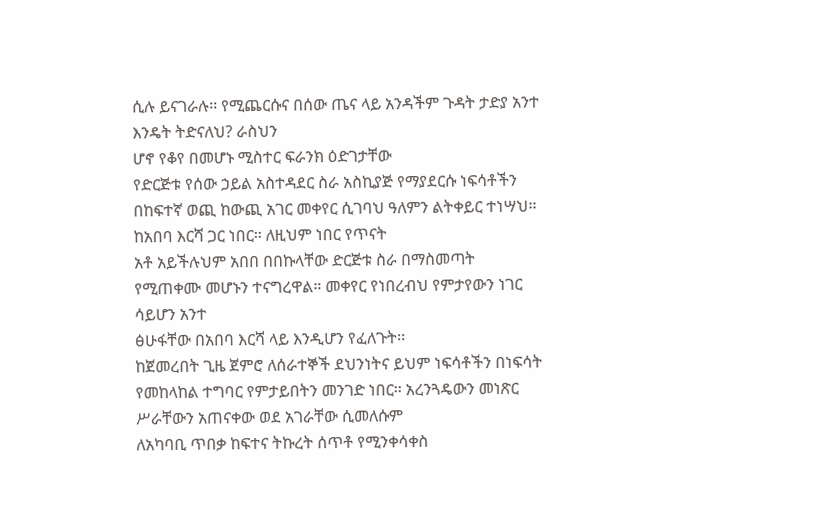ሲሉ ይናገራሉ፡፡ የሚጨርሱና በሰው ጤና ላይ አንዳችም ጉዳት ታድያ አንተ እንዴት ትድናለህ? ራስህን
ሆኖ የቆየ በመሆኑ ሚስተር ፍራንክ ዕድገታቸው
የድርጅቱ የሰው ኃይል አስተዳደር ስራ አስኪያጅ የማያደርሱ ነፍሳቶችን በከፍተኛ ወጪ ከውጪ አገር መቀየር ሲገባህ ዓለምን ልትቀይር ተነሣህ፡፡
ከአበባ እርሻ ጋር ነበር፡፡ ለዚህም ነበር የጥናት
አቶ አይችሉህም አበበ በበኩላቸው ድርጅቱ ስራ በማስመጣት የሚጠቀሙ መሆኑን ተናግረዋል። መቀየር የነበረብህ የምታየውን ነገር ሳይሆን አንተ
ፅሁፋቸው በአበባ እርሻ ላይ እንዲሆን የፈለጉት፡፡
ከጀመረበት ጊዜ ጀምሮ ለሰራተኞች ደህንነትና ይህም ነፍሳቶችን በነፍሳት የመከላከል ተግባር የምታይበትን መንገድ ነበር፡፡ አረንጓዴውን መነጽር
ሥራቸውን አጠናቀው ወደ አገራቸው ሲመለሱም
ለአካባቢ ጥበቃ ከፍተና ትኩረት ሰጥቶ የሚንቀሳቀስ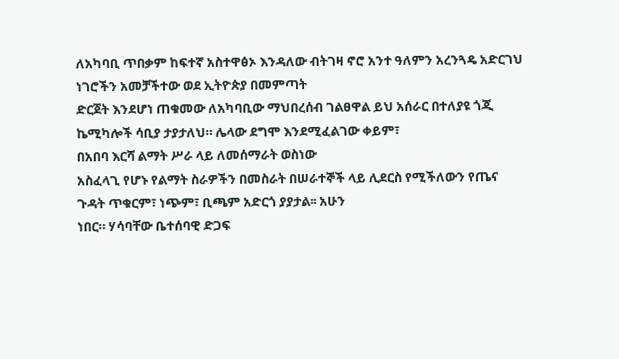ለአካባቢ ጥበቃም ከፍተኛ አስተዋፅኦ እንዳለው ብትገዛ ኖሮ አንተ ዓለምን አረንጓዴ አድርገህ
ነገሮችን አመቻችተው ወደ ኢትዮጵያ በመምጣት
ድርጀት እንደሆነ ጠቁመው ለአካባቢው ማህበረሰብ ገልፀዋል ይህ አሰራር በተለያዩ ጎጂ ኬሚካሎች ሳቢያ ታያታለህ። ሌላው ደግሞ እንደሚፈልገው ቀይም፣
በአበባ እርሻ ልማት ሥራ ላይ ለመሰማራት ወስነው
አስፈላጊ የሆኑ የልማት ስራዎችን በመስራት በሠራተኞች ላይ ሊደርስ የሚችለውን የጤና ጉዳት ጥቁርም፣ ነጭም፣ ቢጫም አድርጎ ያያታል፡፡ አሁን
ነበር። ሃሳባቸው ቤተሰባዊ ድጋፍ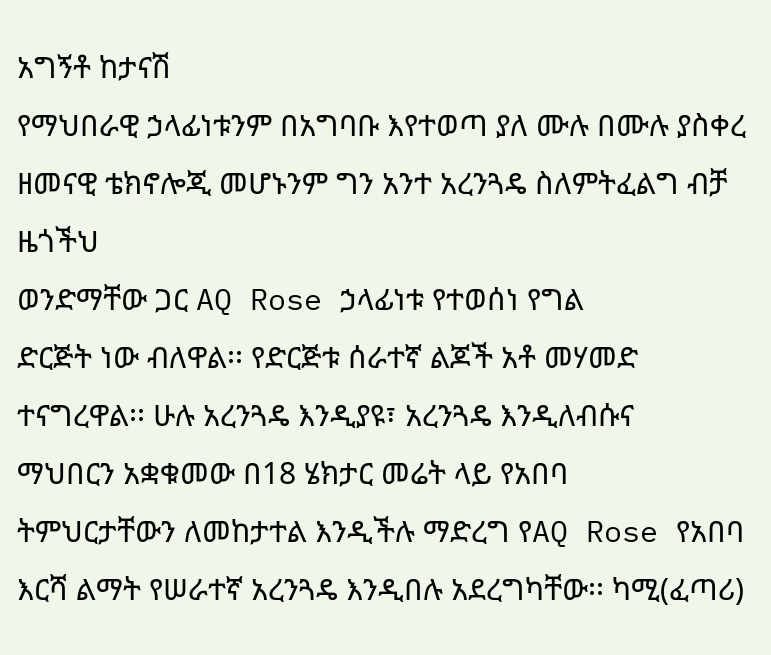አግኝቶ ከታናሽ
የማህበራዊ ኃላፊነቱንም በአግባቡ እየተወጣ ያለ ሙሉ በሙሉ ያስቀረ ዘመናዊ ቴክኖሎጂ መሆኑንም ግን አንተ አረንጓዴ ስለምትፈልግ ብቻ ዜጎችህ
ወንድማቸው ጋር AQ Rose ኃላፊነቱ የተወሰነ የግል
ድርጅት ነው ብለዋል፡፡ የድርጅቱ ሰራተኛ ልጆች አቶ መሃመድ ተናግረዋል፡፡ ሁሉ አረንጓዴ እንዲያዩ፣ አረንጓዴ እንዲለብሱና
ማህበርን አቋቁመው በ18 ሄክታር መሬት ላይ የአበባ
ትምህርታቸውን ለመከታተል እንዲችሉ ማድረግ የAQ Rose የአበባ እርሻ ልማት የሠራተኛ አረንጓዴ እንዲበሉ አደረግካቸው፡፡ ካሚ(ፈጣሪ)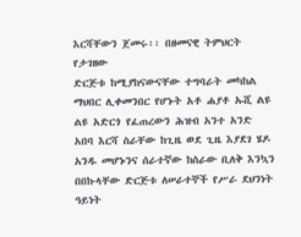እርሻቸውን ጀመሩ፡፡ በዘመናዊ ትምህርት የታገዘው
ድርጅቱ ከሚያከናውናቸው ተግባራት መካከል ማህበር ሊቀመንበር የሆኑት አቶ ሐያቶ ኡሺ ልዩ ልዩ አድርጎ የፈጠረውን ሕዝብ አንተ አንድ
አበባ እርሻ ስራቸው ከጊዜ ወደ ጊዜ እያደገ ሄዶ
አንዱ መሆኑንና ሰራተኛው ከስራው ቢለቅ እንኳን በበኩላቸው ድርጅቱ ለሠራተኞች የሥራ ደህንነት ዓይነት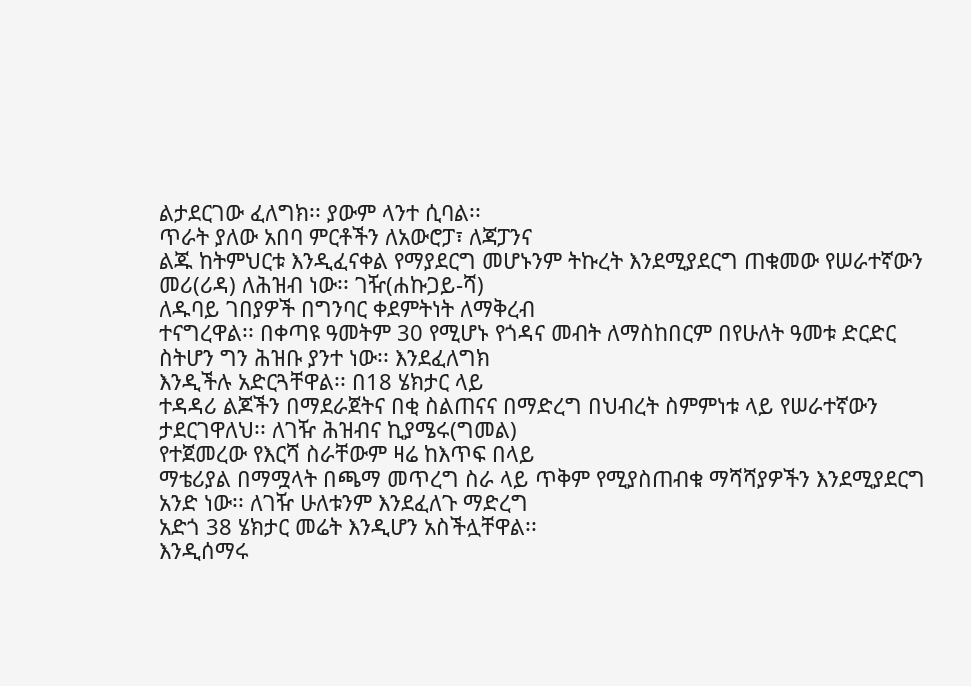ልታደርገው ፈለግክ፡፡ ያውም ላንተ ሲባል፡፡
ጥራት ያለው አበባ ምርቶችን ለአውሮፓ፣ ለጃፓንና
ልጁ ከትምህርቱ እንዲፈናቀል የማያደርግ መሆኑንም ትኩረት እንደሚያደርግ ጠቁመው የሠራተኛውን መሪ(ሪዳ) ለሕዝብ ነው፡፡ ገዥ(ሐኩጋይ-ሻ)
ለዱባይ ገበያዎች በግንባር ቀደምትነት ለማቅረብ
ተናግረዋል፡፡ በቀጣዩ ዓመትም 30 የሚሆኑ የጎዳና መብት ለማስከበርም በየሁለት ዓመቱ ድርድር ስትሆን ግን ሕዝቡ ያንተ ነው፡፡ እንደፈለግክ
እንዲችሉ አድርጓቸዋል፡፡ በ18 ሄክታር ላይ
ተዳዳሪ ልጆችን በማደራጀትና በቂ ስልጠናና በማድረግ በህብረት ስምምነቱ ላይ የሠራተኛውን ታደርገዋለህ፡፡ ለገዥ ሕዝብና ኪያሜሩ(ግመል)
የተጀመረው የእርሻ ስራቸውም ዛሬ ከእጥፍ በላይ
ማቴሪያል በማሟላት በጫማ መጥረግ ስራ ላይ ጥቅም የሚያስጠብቁ ማሻሻያዎችን እንደሚያደርግ አንድ ነው፡፡ ለገዥ ሁለቱንም እንደፈለጉ ማድረግ
አድጎ 38 ሄክታር መሬት እንዲሆን አስችሏቸዋል፡፡
እንዲሰማሩ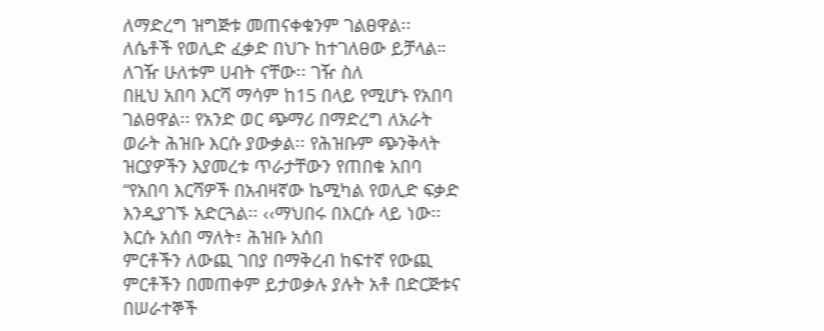ለማድረግ ዝግጅቱ መጠናቀቁንም ገልፀዋል፡፡ ለሴቶች የወሊድ ፈቃድ በህጉ ከተገለፀው ይቻላል። ለገዥ ሁለቱም ሀብት ናቸው፡፡ ገዥ ስለ
በዚህ አበባ እርሻ ማሳም ከ15 በላይ የሚሆኑ የአበባ
ገልፀዋል፡፡ የአንድ ወር ጭማሪ በማድረግ ለአራት ወራት ሕዝቡ እርሱ ያውቃል፡፡ የሕዝቡም ጭንቅላት
ዝርያዎችን እያመረቱ ጥራታቸውን የጠበቁ አበባ
“የአበባ እርሻዎች በአብዛኛው ኬሚካል የወሊድ ፍቃድ እንዲያገኙ አድርጓል፡፡ ‹‹ማህበሩ በእርሱ ላይ ነው፡፡ እርሱ አሰበ ማለት፣ ሕዝቡ አሰበ
ምርቶችን ለውጪ ገበያ በማቅረብ ከፍተኛ የውጪ
ምርቶችን በመጠቀም ይታወቃሉ ያሉት አቶ በድርጅቱና በሠራተኞች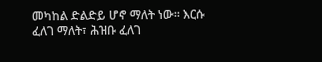መካከል ድልድይ ሆኖ ማለት ነው፡፡ እርሱ ፈለገ ማለት፣ ሕዝቡ ፈለገ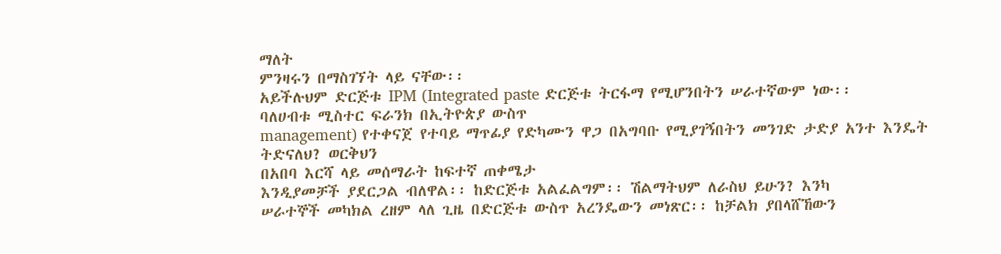ማለት
ምንዛሩን በማስገኘት ላይ ናቸው፡፡
አይችሉህም ድርጅቱ IPM (Integrated paste ድርጅቱ ትርፋማ የሚሆንበትን ሠራተኛውም ነው፡፡
ባለሀብቱ ሚስተር ፍራንክ በኢትዮጵያ ውስጥ
management) የተቀናጀ የተባይ ማጥፊያ የድካሙን ዋጋ በአግባቡ የሚያገኝበትን መንገድ ታድያ አንተ እንዴት ትድናለህ? ወርቅህን
በአበባ እርሻ ላይ መሰማራት ከፍተኛ ጠቀሜታ
እንዲያመቻች ያደርጋል ብለዋል፡፡ ከድርጅቱ አልፈልግም፡፡ ሽልማትህም ለራስህ ይሁን? እንካ
ሠራተኞች መካክል ረዘም ላለ ጊዜ በድርጅቱ ውስጥ አረንዴውን መነጽር፡፡ ከቻልክ ያበላሸኸውን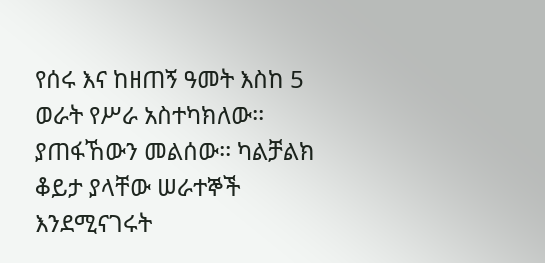የሰሩ እና ከዘጠኝ ዓመት እስከ 5 ወራት የሥራ አስተካክለው፡፡ ያጠፋኸውን መልሰው፡፡ ካልቻልክ
ቆይታ ያላቸው ሠራተኞች እንደሚናገሩት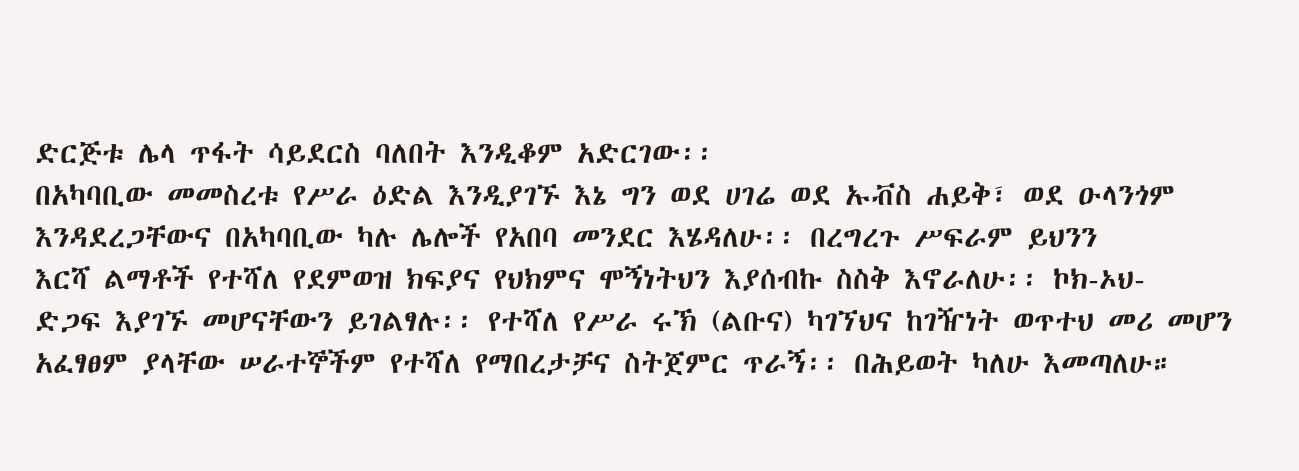ድርጅቱ ሌላ ጥፋት ሳይደርስ ባለበት እንዲቆም አድርገው፡፡
በአካባቢው መመስረቱ የሥራ ዕድል እንዲያገኙ እኔ ግን ወደ ሀገሬ ወደ ኡቭስ ሐይቅ፣ ወደ ዑላንጎም
እንዳደረጋቸውና በአካባቢው ካሉ ሌሎች የአበባ መንደር እሄዳለሁ፡፡ በረግረጉ ሥፍራም ይህንን
እርሻ ልማቶች የተሻለ የደምወዝ ክፍያና የህክምና ሞኝነትህን እያሰብኩ ስስቅ እኖራለሁ፡፡ ኮክ-ኦህ-
ድጋፍ እያገኙ መሆናቸውን ይገልፃሉ፡፡ የተሻለ የሥራ ሩኽ (ልቡና) ካገኘህና ከገዥነት ወጥተህ መሪ መሆን
አፈፃፀም ያላቸው ሠራተኞችም የተሻለ የማበረታቻና ስትጀምር ጥራኝ፡፡ በሕይወት ካለሁ እመጣለሁ።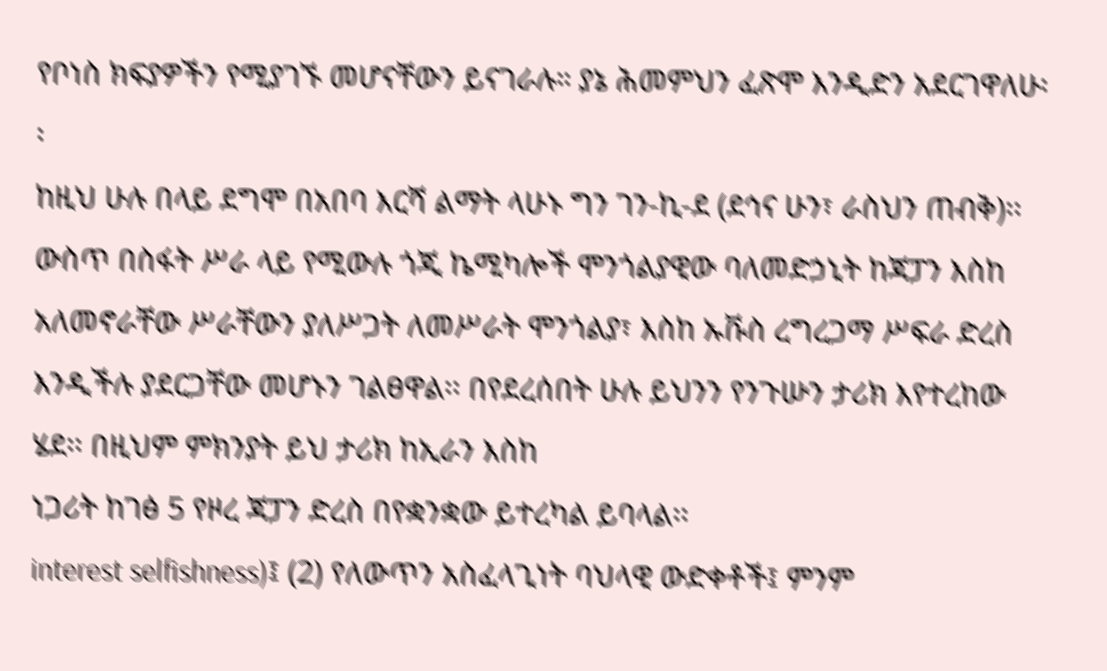የቦነስ ክፍያዎችን የሚያገኙ መሆናቸውን ይናገራሉ። ያኔ ሕመምህን ፈጽሞ እንዲድን አደርገዋለሁ፡፡
ከዚህ ሁሉ በላይ ደግሞ በአበባ እርሻ ልማት ላሁኑ ግን ገን-ኪ-ደ (ደኅና ሁን፣ ራስህን ጠብቅ)፡፡
ውስጥ በስፋት ሥራ ላይ የሚውሉ ጎጂ ኬሚካሎች ሞንጎልያዊው ባለመድኃኒት ከጃፓን እስከ
አለመኖራቸው ሥራቸውን ያለሥጋት ለመሥራት ሞንጎልያ፣ እስከ ኡቩስ ረግረጋማ ሥፍራ ድረስ
እንዲችሉ ያደርጋቸው መሆኑን ገልፀዋል፡፡ በየደረሰበት ሁሉ ይህንን የንጉሡን ታሪክ እየተረከው
ሄደ፡፡ በዚህም ምክንያት ይህ ታሪክ ከኢራን እስከ
ነጋሪት ከገፅ 5 የዞረ ጃፓን ድረስ በየቋንቋው ይተረካል ይባላል፡፡
interest selfishness)፤ (2) የለውጥን አስፈላጊነት ባህላዊ ውድቀቶች፤ ምንም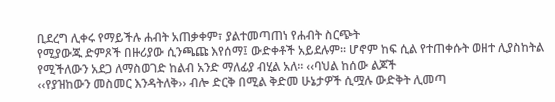ቢደረግ ሊቀሩ የማይችሉ ሐብት አጠቃቀም፣ ያልተመጣጠነ የሐብት ስርጭት
የሚያውጁ ድምጾች በዙሪያው ሲንጫጩ እየሰማ፤ ውድቀቶች አይደሉም፡፡ ሆኖም ከፍ ሲል የተጠቀሱት ወዘተ ሊያስከትል የሚችለውን አደጋ ለማስወገድ ከልብ አንድ ማለፊያ ብሂል አለ፡፡ ‹‹ባህል ከሰው ልጆች
‹‹የያዝከውን መስመር እንዳትለቅ›› ብሎ ድርቅ በሚል ቅድመ ሁኔታዎች ሲሟሉ ውድቅት ሊመጣ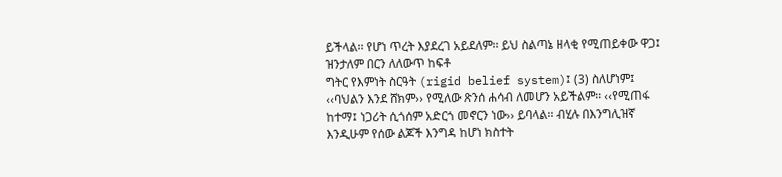ይችላል፡፡ የሆነ ጥረት እያደረገ አይደለም፡፡ ይህ ስልጣኔ ዘላቂ የሚጠይቀው ዋጋ፤ ዝንታለም በርን ለለውጥ ከፍቶ
ግትር የእምነት ስርዓት (rigid belief system)፤ (3) ስለሆነም፤ ‹‹ባህልን እንደ ሸክም›› የሚለው ጽንሰ ሐሳብ ለመሆን አይችልም፡፡ ‹‹የሚጠፋ ከተማ፤ ነጋሪት ሲጎሰም አድርጎ መኖርን ነው›› ይባላል፡፡ ብሂሉ በእንግሊዝኛ
እንዲሁም የሰው ልጆች እንግዳ ከሆነ ክስተት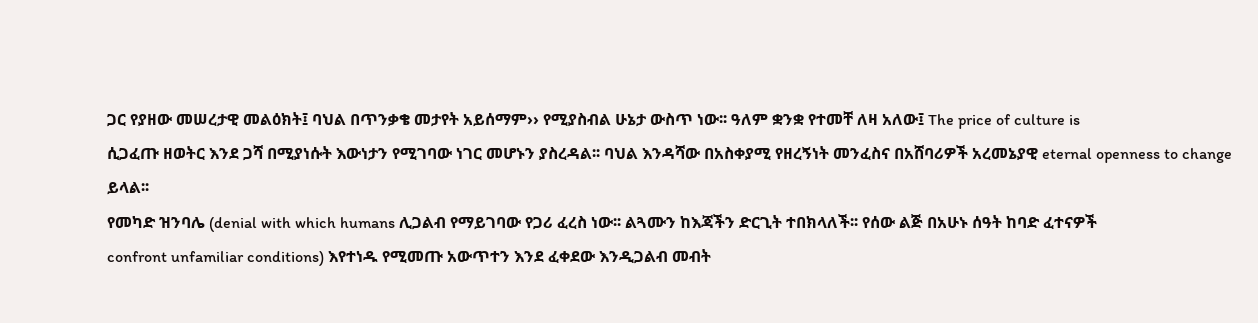ጋር የያዘው መሠረታዊ መልዕክት፤ ባህል በጥንቃቄ መታየት አይሰማም›› የሚያስብል ሁኔታ ውስጥ ነው፡፡ ዓለም ቋንቋ የተመቸ ለዛ አለው፤ The price of culture is
ሲጋፈጡ ዘወትር እንደ ጋሻ በሚያነሱት እውነታን የሚገባው ነገር መሆኑን ያስረዳል፡፡ ባህል እንዳሻው በአስቀያሚ የዘረኝነት መንፈስና በአሸባሪዎች አረመኔያዊ eternal openness to change ይላል፡፡
የመካድ ዝንባሌ (denial with which humans ሊጋልብ የማይገባው የጋሪ ፈረስ ነው፡፡ ልጓሙን ከእጃችን ድርጊት ተበክላለች፡፡ የሰው ልጅ በአሁኑ ሰዓት ከባድ ፈተናዎች
confront unfamiliar conditions) እየተነዱ የሚመጡ አውጥተን እንደ ፈቀደው እንዲጋልብ መብት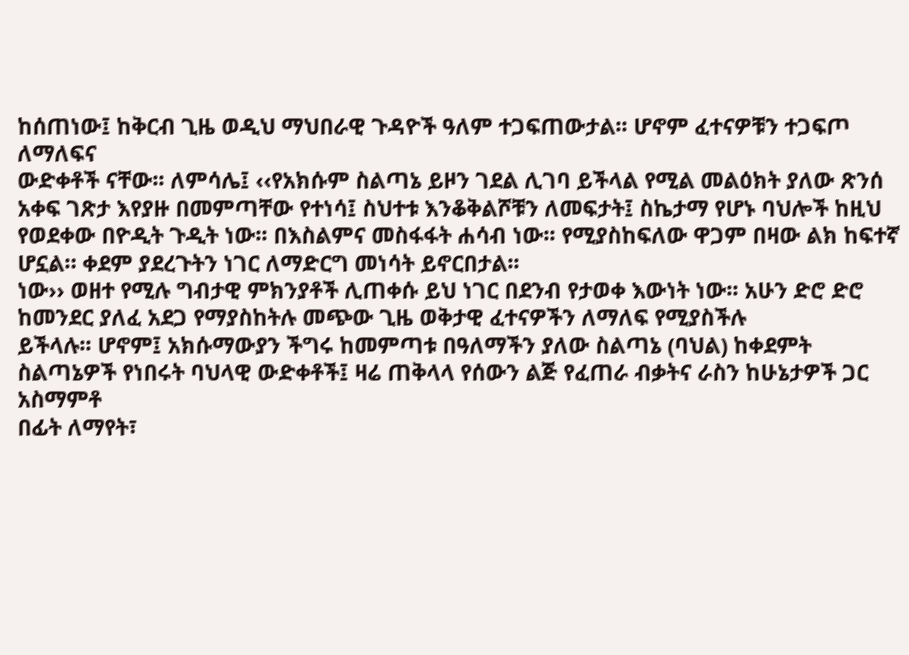ከሰጠነው፤ ከቅርብ ጊዜ ወዲህ ማህበራዊ ጉዳዮች ዓለም ተጋፍጠውታል፡፡ ሆኖም ፈተናዎቹን ተጋፍጦ ለማለፍና
ውድቀቶች ናቸው፡፡ ለምሳሌ፤ ‹‹የአክሱም ስልጣኔ ይዞን ገደል ሊገባ ይችላል የሚል መልዕክት ያለው ጽንሰ አቀፍ ገጽታ እየያዙ በመምጣቸው የተነሳ፤ ስህተቱ እንቆቅልሾቹን ለመፍታት፤ ስኬታማ የሆኑ ባህሎች ከዚህ
የወደቀው በዮዲት ጉዲት ነው፡፡ በእስልምና መስፋፋት ሐሳብ ነው፡፡ የሚያስከፍለው ዋጋም በዛው ልክ ከፍተኛ ሆኗል። ቀደም ያደረጉትን ነገር ለማድርግ መነሳት ይኖርበታል፡፡
ነው›› ወዘተ የሚሉ ግብታዊ ምክንያቶች ሊጠቀሱ ይህ ነገር በደንብ የታወቀ እውነት ነው፡፡ አሁን ድሮ ድሮ ከመንደር ያለፈ አደጋ የማያስከትሉ መጭው ጊዜ ወቅታዊ ፈተናዎችን ለማለፍ የሚያስችሉ
ይችላሉ፡፡ ሆኖም፤ አክሱማውያን ችግሩ ከመምጣቱ በዓለማችን ያለው ስልጣኔ (ባህል) ከቀደምት ስልጣኔዎች የነበሩት ባህላዊ ውድቀቶች፤ ዛሬ ጠቅላላ የሰውን ልጅ የፈጠራ ብቃትና ራስን ከሁኔታዎች ጋር አስማምቶ
በፊት ለማየት፣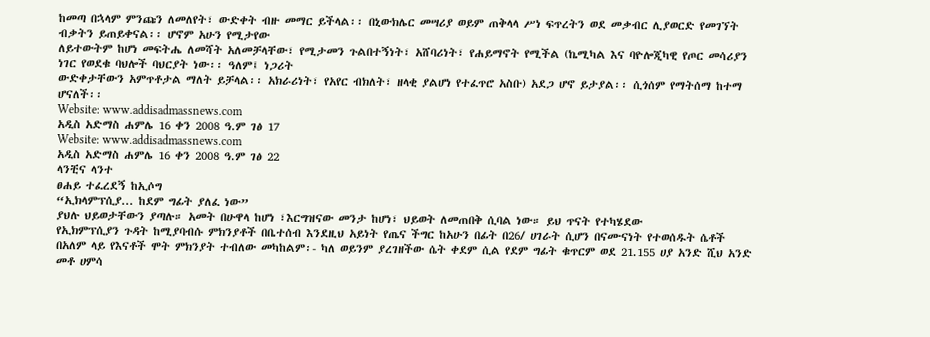ከመጣ በኋላም ምንጩን ለመለየት፣ ውድቀት ብዙ መማር ይችላል፡፡ በኒውክሌር መሣሪያ ወይም ጠቅላላ ሥነ ፍጥረትን ወደ መቃብር ሊያወርድ የመገኘት ብቃትን ይጠይቀናል፡፡ ሆኖም አሁን የሚታየው
ለይተውትም ከሆነ መፍትሔ ለመሻት አለመቻላቸው፣ የሚታመን ጉልበተኝነት፣ አሸባሪነት፣ የሐይማኖት የሚችል (ኬሚካል እና ባዮሎጂካዊ የጦር መሳሪያን ነገር የወደቁ ባህሎች ባህርያት ነው፡፡ ዓለም፤ ነጋሪት
ውድቀታቸውን አምጥቶታል ማለት ይቻላል፡፡ አክራሪነት፣ የአየር ብክለት፣ ዘላቂ ያልሆነ የተፈጥሮ አስቡ) አደጋ ሆኖ ይታያል፡፡ ሲጎሰም የማትሰማ ከተማ ሆናለች፡፡
Website: www.addisadmassnews.com
አዲስ አድማስ ሐምሌ 16 ቀን 2008 ዓ.ም ገፅ 17
Website: www.addisadmassnews.com
አዲስ አድማስ ሐምሌ 16 ቀን 2008 ዓ.ም ገፅ 22
ላንቺና ላንተ
ፀሐይ ተፈረደኝ ከኢሶግ
“ኢክላምፕሲያ... ከደም ግፊት ያለፈ ነው”
ያህሉ ህይወታቸውን ያጣሉ። አመት በሁዋላ ከሆነ ፣እርግዝናው መንታ ከሆነ፣ ህይወት ለመጠበቅ ሲባል ነው። ይህ ጥናት የተካሄደው
የኢክምፕሲያን ጉዳት ከሚያባብሱ ምክንያቶች በቤተሰብ እንደዚህ አይነት የጤና ችግር ከአሁን በፊት በ26/ ሀገራት ሲሆን በናሙናነት የተወሰዱት ሴቶች
በአለም ላይ የእናቶች ሞት ምክንያት ተብለው መካከልም፡- ካለ ወይንም ያረገዘችው ሴት ቀደም ሲል የደም ግፊት ቁጥርም ወደ 21.155 ሀያ አንድ ሺህ አንድ መቶ ሀምሳ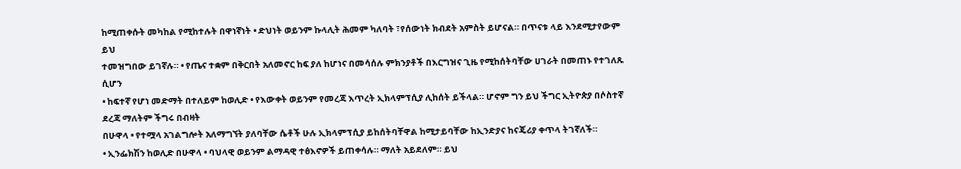ከሚጠቀሱት መካከል የሚከተሉት በዋነኛነት • ድህነት ወይንም ኩላሊት ሕመም ካለባት ፣የሰውነት ክብደት አምስት ይሆናል። በጥናቱ ላይ እንደሚታየውም ይህ
ተመዝግበው ይገኛሉ። • የጤና ተቋም በቅርበት አለመኖር ከፍ ያለ ከሆነና በመሳሰሉ ምክንያቶች በእርግዝና ጊዜ የሚከሰትባቸው ሀገራት በመጠኑ የተገለጹ ሲሆን
• ከፍተኛ የሆነ መድማት በተለይም ከወሊድ • የእውቀት ወይንም የመረጃ እጥረት ኢክላምፕሲያ ሊከሰት ይችላል። ሆኖም ግን ይህ ችግር ኢትዮጵያ በሶስተኛ ደረጃ ማለትም ችግሩ በብዛት
በሁዋላ • የተሟላ አገልግሎት አለማግኘት ያለባቸው ሴቶች ሁሉ ኢክላምፕሲያ ይከሰትባቸዋል ከሚታይባቸው ከኢንድያና ከናጄሪያ ቀጥላ ትገኛለች።
• ኢንፌክሽን ከወሊድ በሁዋላ • ባህላዊ ወይንም ልማዳዊ ተፅእኖዎች ይጠቀሳሉ። ማለት አይደለም። ይህ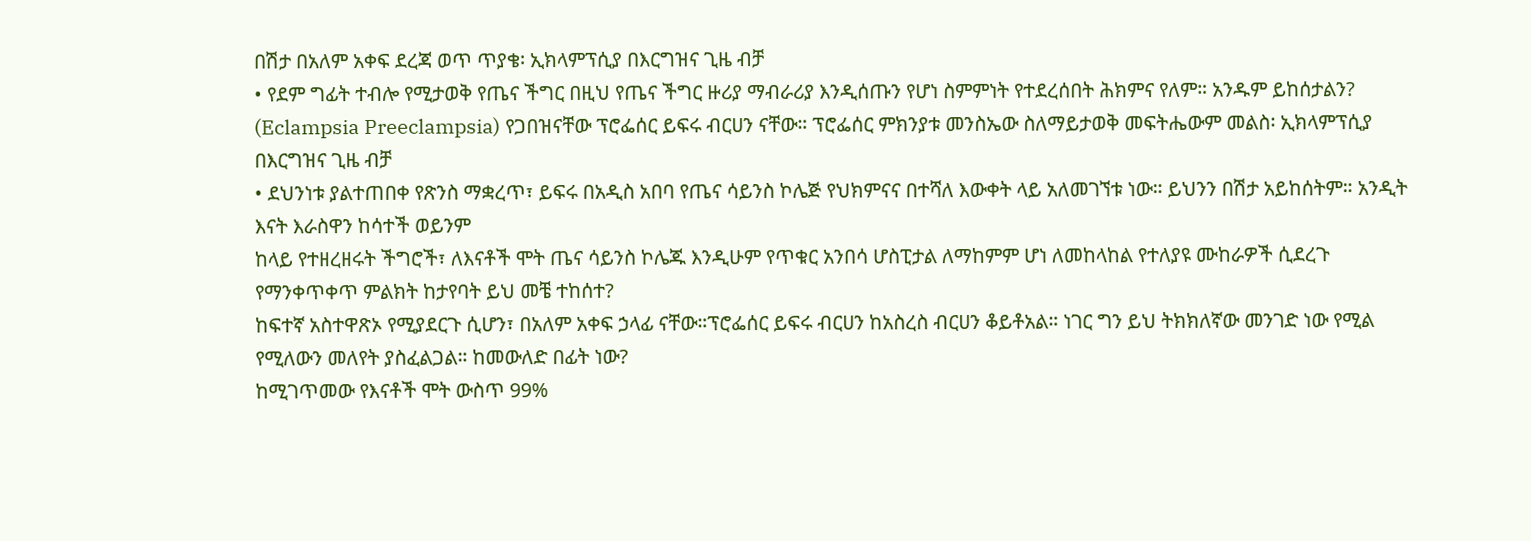በሽታ በአለም አቀፍ ደረጃ ወጥ ጥያቄ፡ ኢክላምፕሲያ በእርግዝና ጊዜ ብቻ
• የደም ግፊት ተብሎ የሚታወቅ የጤና ችግር በዚህ የጤና ችግር ዙሪያ ማብራሪያ እንዲሰጡን የሆነ ስምምነት የተደረሰበት ሕክምና የለም። አንዱም ይከሰታልን?
(Eclampsia Preeclampsia) የጋበዝናቸው ፕሮፌሰር ይፍሩ ብርሀን ናቸው። ፕሮፌሰር ምክንያቱ መንስኤው ስለማይታወቅ መፍትሔውም መልስ፡ ኢክላምፕሲያ በእርግዝና ጊዜ ብቻ
• ደህንነቱ ያልተጠበቀ የጽንስ ማቋረጥ፣ ይፍሩ በአዲስ አበባ የጤና ሳይንስ ኮሌጅ የህክምናና በተሻለ እውቀት ላይ አለመገኘቱ ነው። ይህንን በሽታ አይከሰትም። አንዲት እናት እራስዋን ከሳተች ወይንም
ከላይ የተዘረዘሩት ችግሮች፣ ለእናቶች ሞት ጤና ሳይንስ ኮሌጁ እንዲሁም የጥቁር አንበሳ ሆስፒታል ለማከምም ሆነ ለመከላከል የተለያዩ ሙከራዎች ሲደረጉ የማንቀጥቀጥ ምልክት ከታየባት ይህ መቼ ተከሰተ?
ከፍተኛ አስተዋጽኦ የሚያደርጉ ሲሆን፣ በአለም አቀፍ ኃላፊ ናቸው።ፕሮፌሰር ይፍሩ ብርሀን ከአስረስ ብርሀን ቆይቶአል። ነገር ግን ይህ ትክክለኛው መንገድ ነው የሚል የሚለውን መለየት ያስፈልጋል። ከመውለድ በፊት ነው?
ከሚገጥመው የእናቶች ሞት ውስጥ 99%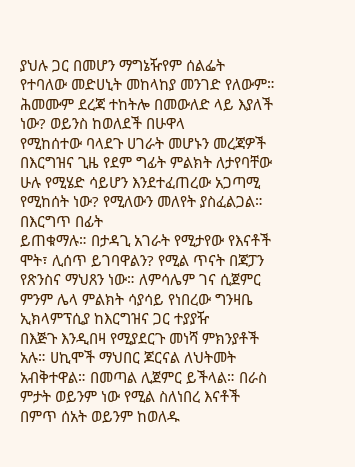ያህሉ ጋር በመሆን ማግኔዥየም ሰልፌት የተባለው መድሀኒት መከላከያ መንገድ የለውም። ሕመሙም ደረጃ ተከትሎ በመውለድ ላይ እያለች ነው? ወይንስ ከወለደች በሁዋላ
የሚከሰተው ባላደጉ ሀገራት መሆኑን መረጃዎች በእርግዝና ጊዜ የደም ግፊት ምልክት ለታየባቸው ሁሉ የሚሄድ ሳይሆን እንደተፈጠረው አጋጣሚ የሚከሰት ነው? የሚለውን መለየት ያስፈልጋል። በእርግጥ በፊት
ይጠቁማሉ። በታዳጊ አገራት የሚታየው የእናቶች ሞት፣ ሊሰጥ ይገባዋልን? የሚል ጥናት በጃፓን የጽንስና ማህጸን ነው። ለምሳሌም ገና ሲጀምር ምንም ሌላ ምልክት ሳያሳይ የነበረው ግንዛቤ ኢክላምፕሲያ ከእርግዝና ጋር ተያያዥ
በእጅጉ እንዲበዛ የሚያደርጉ መነሻ ምክንያቶች አሉ። ሀኪሞች ማህበር ጆርናል ለህትመት አብቅተዋል። በመጣል ሊጀምር ይችላል። በራስ ምታት ወይንም ነው የሚል ስለነበረ እናቶች በምጥ ሰአት ወይንም ከወለዱ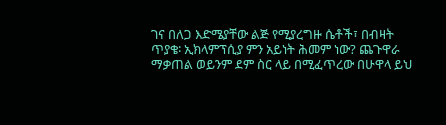ገና በለጋ እድሜያቸው ልጅ የሚያረግዙ ሴቶች፣ በብዛት ጥያቄ፡ ኢክላምፕሲያ ምን አይነት ሕመም ነው? ጨጉዋራ ማቃጠል ወይንም ደም ስር ላይ በሚፈጥረው በሁዋላ ይህ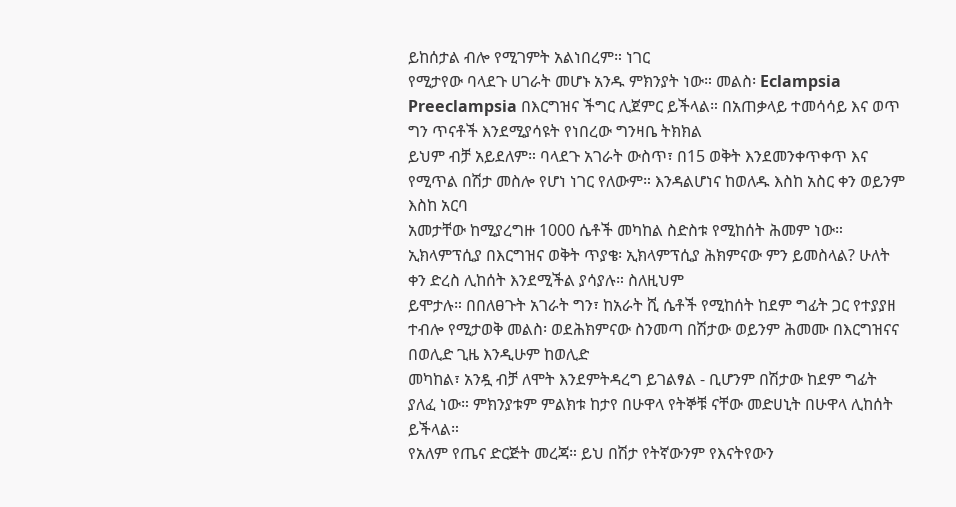ይከሰታል ብሎ የሚገምት አልነበረም። ነገር
የሚታየው ባላደጉ ሀገራት መሆኑ አንዱ ምክንያት ነው። መልስ፡ Eclampsia Preeclampsia በእርግዝና ችግር ሊጀምር ይችላል። በአጠቃላይ ተመሳሳይ እና ወጥ ግን ጥናቶች እንደሚያሳዩት የነበረው ግንዛቤ ትክክል
ይህም ብቻ አይደለም። ባላደጉ አገራት ውስጥ፣ በ15 ወቅት እንደመንቀጥቀጥ እና የሚጥል በሽታ መስሎ የሆነ ነገር የለውም። እንዳልሆነና ከወለዱ እስከ አስር ቀን ወይንም እስከ አርባ
አመታቸው ከሚያረግዙ 1000 ሴቶች መካከል ስድስቱ የሚከሰት ሕመም ነው። ኢክላምፕሲያ በእርግዝና ወቅት ጥያቄ፡ ኢክላምፕሲያ ሕክምናው ምን ይመስላል? ሁለት ቀን ድረስ ሊከሰት እንደሚችል ያሳያሉ። ስለዚህም
ይሞታሉ። በበለፀጉት አገራት ግን፣ ከአራት ሺ ሴቶች የሚከሰት ከደም ግፊት ጋር የተያያዘ ተብሎ የሚታወቅ መልስ፡ ወደሕክምናው ስንመጣ በሽታው ወይንም ሕመሙ በእርግዝናና በወሊድ ጊዜ እንዲሁም ከወሊድ
መካከል፣ አንዷ ብቻ ለሞት እንደምትዳረግ ይገልፃል - ቢሆንም በሽታው ከደም ግፊት ያለፈ ነው። ምክንያቱም ምልክቱ ከታየ በሁዋላ የትኞቹ ናቸው መድሀኒት በሁዋላ ሊከሰት ይችላል።
የአለም የጤና ድርጅት መረጃ። ይህ በሽታ የትኛውንም የእናትየውን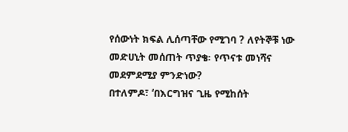የሰውነት ክፍል ሊሰጣቸው የሚገባ ? ለየትኞቹ ነው መድሀኒት መሰጠት ጥያቄ፡ የጥናቱ መነሻና መደምደሚያ ምንድነው?
በተለምዶ፣ ‘በእርግዝና ጊዜ የሚከሰት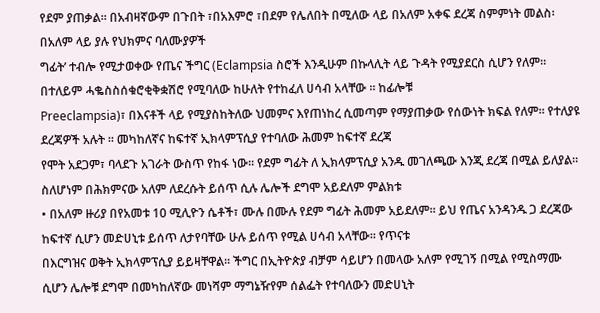የደም ያጠቃል። በአብዛኛውም በጉበት ፣በአእምሮ ፣በደም የሌለበት በሚለው ላይ በአለም አቀፍ ደረጃ ስምምነት መልስ፡ በአለም ላይ ያሉ የህክምና ባለሙያዎች
ግፊት’ ተብሎ የሚታወቀው የጤና ችግር (Eclampsia ስሮች እንዲሁም በኩላሊት ላይ ጉዳት የሚያደርስ ሲሆን የለም። በተለይም ሓቈስስሰቁሮቂቅቋሽሮ የሚባለው ከሁለት የተከፈለ ሀሳብ አላቸው ። ከፊሎቹ
Preeclampsia)፣ በእናቶች ላይ የሚያስከትለው ህመምና እየጠነከረ ሲመጣም የማያጠቃው የሰውነት ክፍል የለም። የተለያዩ ደረጃዎች አሉት ። መካከለኛና ከፍተኛ ኢክላምፕሲያ የተባለው ሕመም ከፍተኛ ደረጃ
የሞት አደጋም፣ ባላደጉ አገራት ውስጥ የከፋ ነው። የደም ግፊት ለ ኢክላምፕሲያ አንዱ መገለጫው እንጂ ደረጃ በሚል ይለያል። ስለሆነም በሕክምናው አለም ለደረሱት ይሰጥ ሲሉ ሌሎች ደግሞ አይደለም ምልክቱ
• በአለም ዙሪያ በየአመቱ 10 ሚሊዮን ሴቶች፣ ሙሉ በሙሉ የደም ግፊት ሕመም አይደለም። ይህ የጤና አንዳንዱ ጋ ደረጃው ከፍተኛ ሲሆን መድሀኒቱ ይሰጥ ለታየባቸው ሁሉ ይሰጥ የሚል ሀሳብ አላቸው። የጥናቱ
በእርግዝና ወቅት ኢክላምፕሲያ ይይዛቸዋል። ችግር በኢትዮጵያ ብቻም ሳይሆን በመላው አለም የሚገኝ በሚል የሚስማሙ ሲሆን ሌሎቹ ደግሞ በመካከለኛው መነሻም ማግኔዥየም ሰልፌት የተባለውን መድሀኒት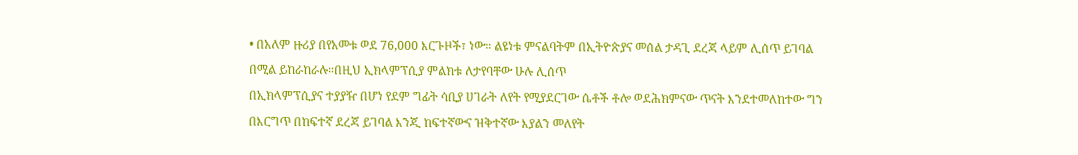• በአለም ዙሪያ በየአመቱ ወደ 76,000 እርጉዞች፣ ነው። ልዩነቱ ምናልባትም በኢትዮጵያና መሰል ታዳጊ ደረጃ ላይም ሊሰጥ ይገባል በሚል ይከራከራሉ።በዚህ ኢክላምፕሲያ ምልክቱ ለታየባቸው ሁሉ ሊሰጥ
በኢክላምፕሲያና ተያያዥ በሆነ የደም ግፊት ሳቢያ ሀገራት ለየት የሚያደርገው ሴቶች ቶሎ ወደሕክምናው ጥናት እንደተመለከተው ግን በእርግጥ በከፍተኛ ደረጃ ይገባል እንጂ ከፍተኛውና ዝቅተኛው እያልን መለየት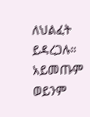ለህልፈት ይዳረጋሉ። አይመጡም ወይንም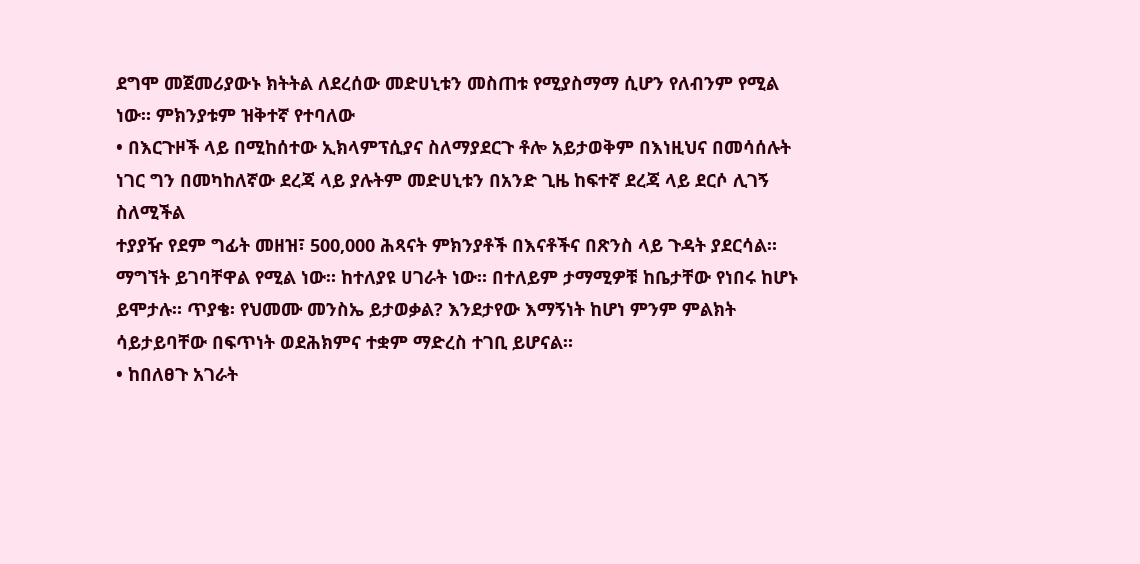ደግሞ መጀመሪያውኑ ክትትል ለደረሰው መድሀኒቱን መስጠቱ የሚያስማማ ሲሆን የለብንም የሚል ነው። ምክንያቱም ዝቅተኛ የተባለው
• በእርጉዞች ላይ በሚከሰተው ኢክላምፕሲያና ስለማያደርጉ ቶሎ አይታወቅም በእነዚህና በመሳሰሉት ነገር ግን በመካከለኛው ደረጃ ላይ ያሉትም መድሀኒቱን በአንድ ጊዜ ከፍተኛ ደረጃ ላይ ደርሶ ሊገኝ ስለሚችል
ተያያዥ የደም ግፊት መዘዝ፣ 500,000 ሕጻናት ምክንያቶች በእናቶችና በጽንስ ላይ ጉዳት ያደርሳል። ማግኘት ይገባቸዋል የሚል ነው። ከተለያዩ ሀገራት ነው። በተለይም ታማሚዎቹ ከቤታቸው የነበሩ ከሆኑ
ይሞታሉ። ጥያቄ፡ የህመሙ መንስኤ ይታወቃል? እንደታየው እማኝነት ከሆነ ምንም ምልክት ሳይታይባቸው በፍጥነት ወደሕክምና ተቋም ማድረስ ተገቢ ይሆናል።
• ከበለፀጉ አገራት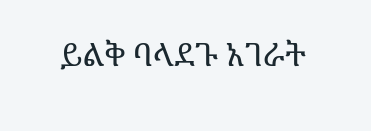ይልቅ ባላደጉ አገራት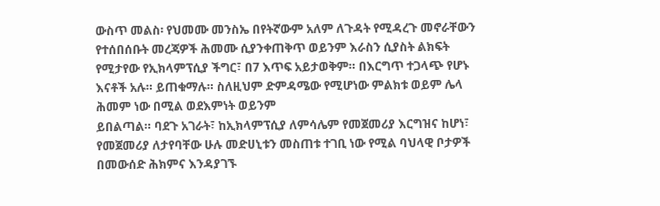ውስጥ መልስ፡ የህመሙ መንስኤ በየትኛውም አለም ለጉዳት የሚዳረጉ መኖራቸውን የተሰበሰቡት መረጃዎች ሕመሙ ሲያንቀጠቅጥ ወይንም እራስን ሲያስት ልክፍት
የሚታየው የኢክላምፕሲያ ችግር፣ በ7 እጥፍ አይታወቅም። በእርግጥ ተጋላጭ የሆኑ እናቶች አሉ። ይጠቁማሉ። ስለዚህም ድምዳሜው የሚሆነው ምልክቱ ወይም ሌላ ሕመም ነው በሚል ወደእምነት ወይንም
ይበልጣል። ባደጉ አገራት፣ ከኢክላምፕሲያ ለምሳሌም የመጀመሪያ እርግዝና ከሆነ፣ የመጀመሪያ ለታየባቸው ሁሉ መድሀኒቱን መስጠቱ ተገቢ ነው የሚል ባህላዊ ቦታዎች በመውሰድ ሕክምና እንዳያገኙ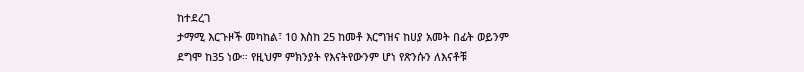ከተደረገ
ታማሚ እርጉዞች መካከል፣ 10 እስከ 25 ከመቶ እርግዝና ከሀያ አመት በፊት ወይንም ደግሞ ከ35 ነው። የዚህም ምክንያት የእናትየውንም ሆነ የጽንሱን ለእናቶቹ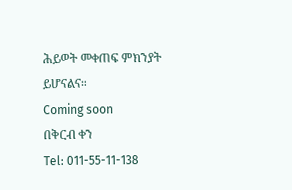ሕይወት መቀጠፍ ምክንያት ይሆናልና።
Coming soon
በቅርብ ቀን
Tel: 011-55-11-138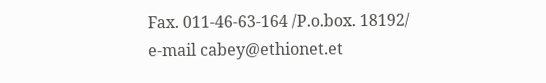Fax. 011-46-63-164 /P.o.box. 18192/
e-mail cabey@ethionet.et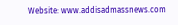Website: www.addisadmassnews.com